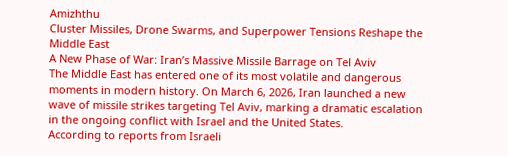Amizhthu
Cluster Missiles, Drone Swarms, and Superpower Tensions Reshape the Middle East
A New Phase of War: Iran’s Massive Missile Barrage on Tel Aviv
The Middle East has entered one of its most volatile and dangerous moments in modern history. On March 6, 2026, Iran launched a new wave of missile strikes targeting Tel Aviv, marking a dramatic escalation in the ongoing conflict with Israel and the United States.
According to reports from Israeli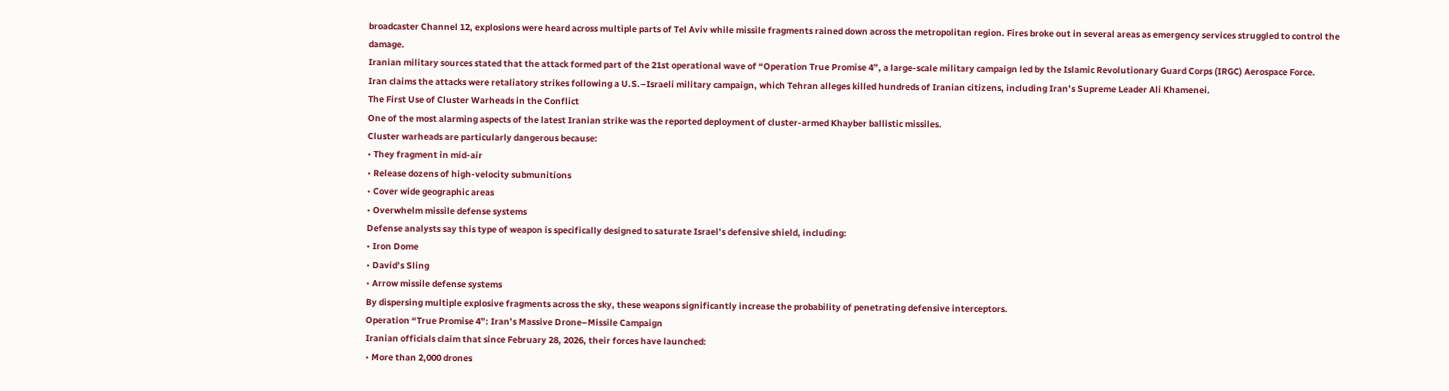broadcaster Channel 12, explosions were heard across multiple parts of Tel Aviv while missile fragments rained down across the metropolitan region. Fires broke out in several areas as emergency services struggled to control the damage.
Iranian military sources stated that the attack formed part of the 21st operational wave of “Operation True Promise 4”, a large-scale military campaign led by the Islamic Revolutionary Guard Corps (IRGC) Aerospace Force.
Iran claims the attacks were retaliatory strikes following a U.S.–Israeli military campaign, which Tehran alleges killed hundreds of Iranian citizens, including Iran’s Supreme Leader Ali Khamenei.
The First Use of Cluster Warheads in the Conflict
One of the most alarming aspects of the latest Iranian strike was the reported deployment of cluster-armed Khayber ballistic missiles.
Cluster warheads are particularly dangerous because:
• They fragment in mid-air
• Release dozens of high-velocity submunitions
• Cover wide geographic areas
• Overwhelm missile defense systems
Defense analysts say this type of weapon is specifically designed to saturate Israel’s defensive shield, including:
• Iron Dome
• David’s Sling
• Arrow missile defense systems
By dispersing multiple explosive fragments across the sky, these weapons significantly increase the probability of penetrating defensive interceptors.
Operation “True Promise 4”: Iran’s Massive Drone–Missile Campaign
Iranian officials claim that since February 28, 2026, their forces have launched:
• More than 2,000 drones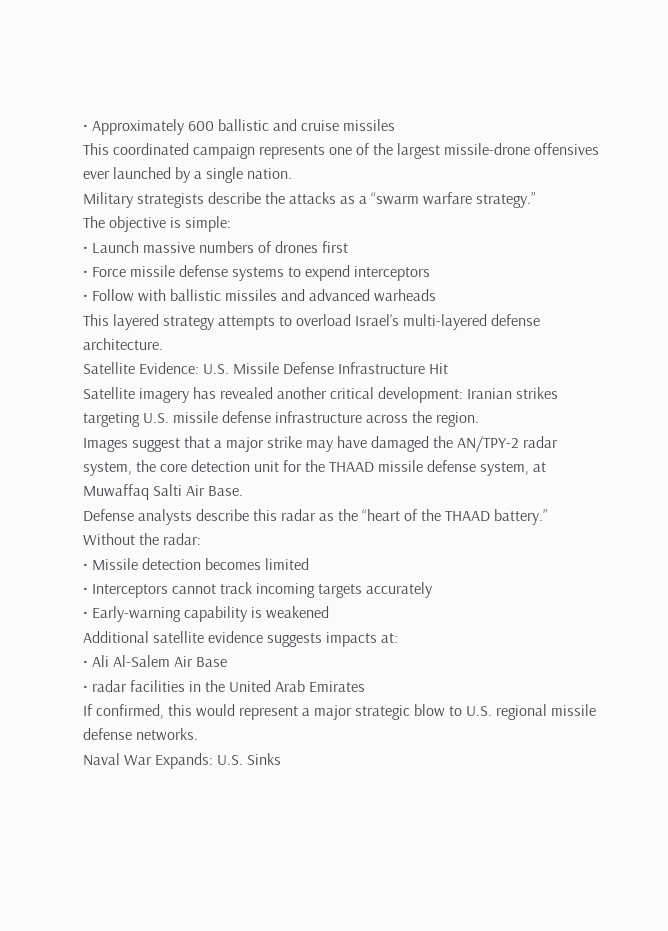• Approximately 600 ballistic and cruise missiles
This coordinated campaign represents one of the largest missile-drone offensives ever launched by a single nation.
Military strategists describe the attacks as a “swarm warfare strategy.”
The objective is simple:
• Launch massive numbers of drones first
• Force missile defense systems to expend interceptors
• Follow with ballistic missiles and advanced warheads
This layered strategy attempts to overload Israel’s multi-layered defense architecture.
Satellite Evidence: U.S. Missile Defense Infrastructure Hit
Satellite imagery has revealed another critical development: Iranian strikes targeting U.S. missile defense infrastructure across the region.
Images suggest that a major strike may have damaged the AN/TPY-2 radar system, the core detection unit for the THAAD missile defense system, at Muwaffaq Salti Air Base.
Defense analysts describe this radar as the “heart of the THAAD battery.”
Without the radar:
• Missile detection becomes limited
• Interceptors cannot track incoming targets accurately
• Early-warning capability is weakened
Additional satellite evidence suggests impacts at:
• Ali Al-Salem Air Base
• radar facilities in the United Arab Emirates
If confirmed, this would represent a major strategic blow to U.S. regional missile defense networks.
Naval War Expands: U.S. Sinks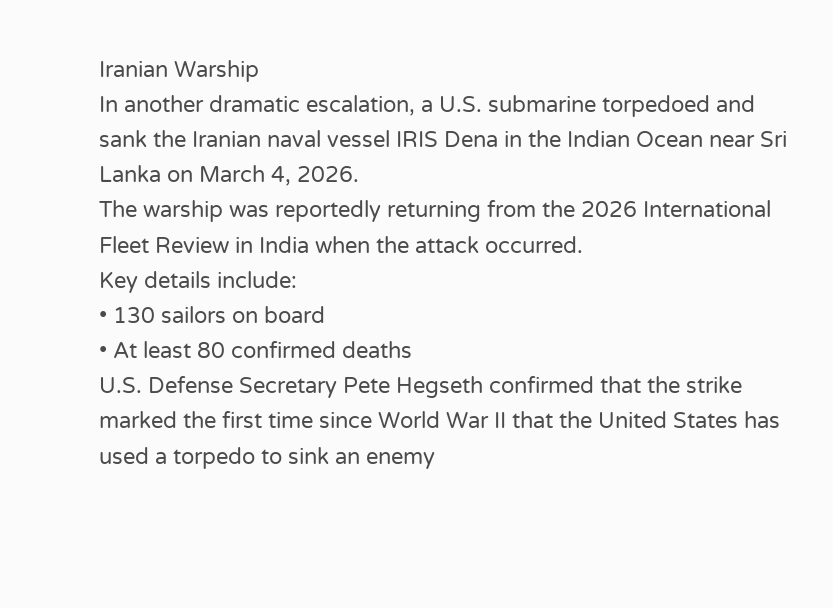Iranian Warship
In another dramatic escalation, a U.S. submarine torpedoed and sank the Iranian naval vessel IRIS Dena in the Indian Ocean near Sri Lanka on March 4, 2026.
The warship was reportedly returning from the 2026 International Fleet Review in India when the attack occurred.
Key details include:
• 130 sailors on board
• At least 80 confirmed deaths
U.S. Defense Secretary Pete Hegseth confirmed that the strike marked the first time since World War II that the United States has used a torpedo to sink an enemy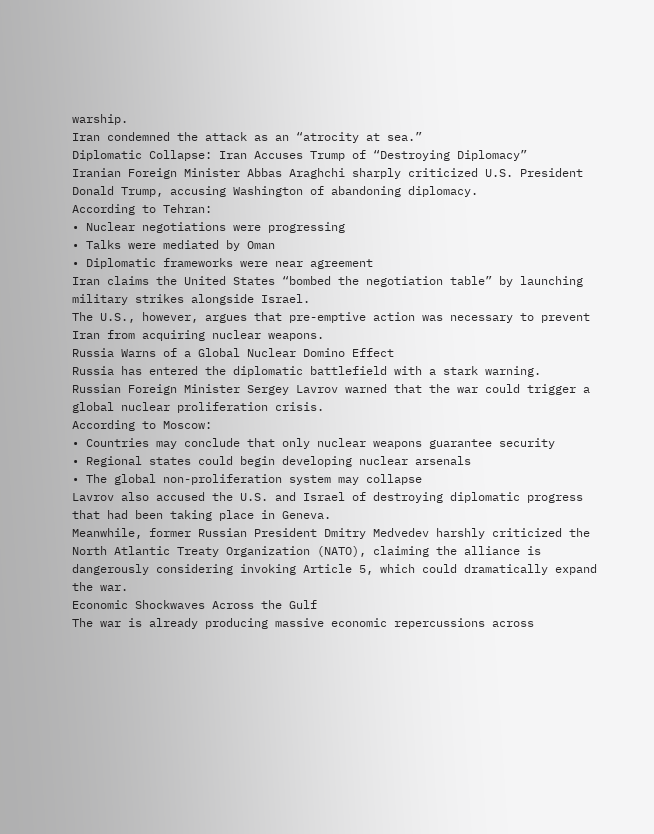warship.
Iran condemned the attack as an “atrocity at sea.”
Diplomatic Collapse: Iran Accuses Trump of “Destroying Diplomacy”
Iranian Foreign Minister Abbas Araghchi sharply criticized U.S. President Donald Trump, accusing Washington of abandoning diplomacy.
According to Tehran:
• Nuclear negotiations were progressing
• Talks were mediated by Oman
• Diplomatic frameworks were near agreement
Iran claims the United States “bombed the negotiation table” by launching military strikes alongside Israel.
The U.S., however, argues that pre-emptive action was necessary to prevent Iran from acquiring nuclear weapons.
Russia Warns of a Global Nuclear Domino Effect
Russia has entered the diplomatic battlefield with a stark warning.
Russian Foreign Minister Sergey Lavrov warned that the war could trigger a global nuclear proliferation crisis.
According to Moscow:
• Countries may conclude that only nuclear weapons guarantee security
• Regional states could begin developing nuclear arsenals
• The global non-proliferation system may collapse
Lavrov also accused the U.S. and Israel of destroying diplomatic progress that had been taking place in Geneva.
Meanwhile, former Russian President Dmitry Medvedev harshly criticized the North Atlantic Treaty Organization (NATO), claiming the alliance is dangerously considering invoking Article 5, which could dramatically expand the war.
Economic Shockwaves Across the Gulf
The war is already producing massive economic repercussions across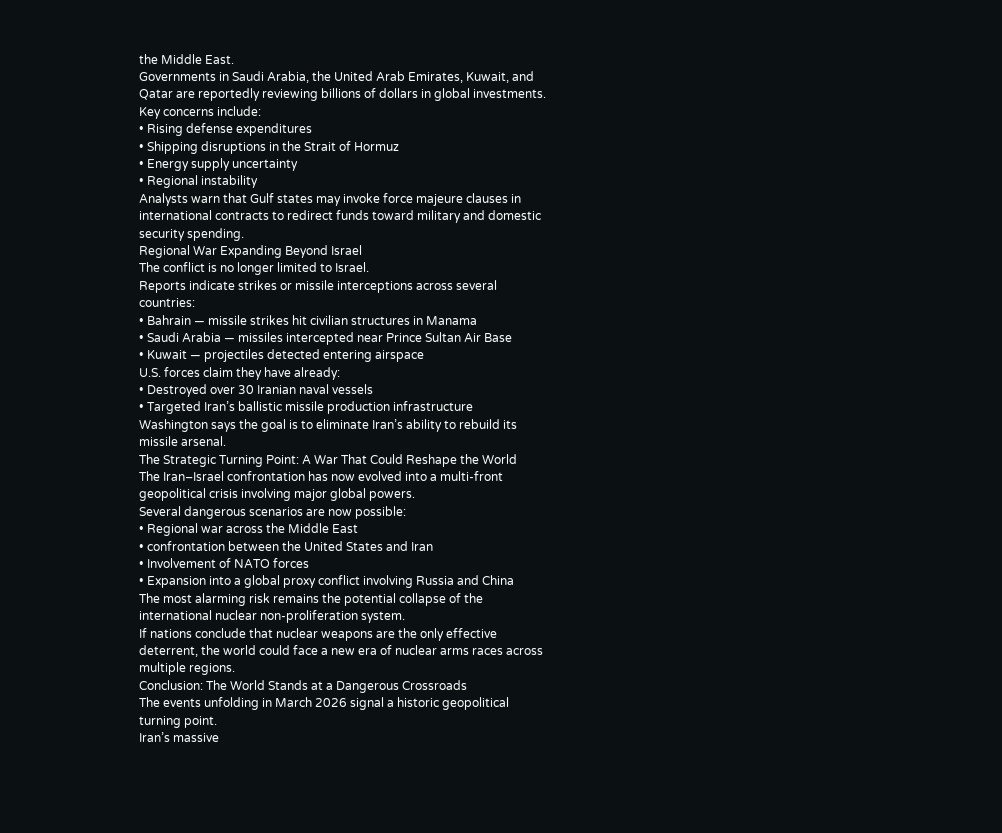the Middle East.
Governments in Saudi Arabia, the United Arab Emirates, Kuwait, and Qatar are reportedly reviewing billions of dollars in global investments.
Key concerns include:
• Rising defense expenditures
• Shipping disruptions in the Strait of Hormuz
• Energy supply uncertainty
• Regional instability
Analysts warn that Gulf states may invoke force majeure clauses in international contracts to redirect funds toward military and domestic security spending.
Regional War Expanding Beyond Israel
The conflict is no longer limited to Israel.
Reports indicate strikes or missile interceptions across several countries:
• Bahrain — missile strikes hit civilian structures in Manama
• Saudi Arabia — missiles intercepted near Prince Sultan Air Base
• Kuwait — projectiles detected entering airspace
U.S. forces claim they have already:
• Destroyed over 30 Iranian naval vessels
• Targeted Iran’s ballistic missile production infrastructure
Washington says the goal is to eliminate Iran’s ability to rebuild its missile arsenal.
The Strategic Turning Point: A War That Could Reshape the World
The Iran–Israel confrontation has now evolved into a multi-front geopolitical crisis involving major global powers.
Several dangerous scenarios are now possible:
• Regional war across the Middle East
• confrontation between the United States and Iran
• Involvement of NATO forces
• Expansion into a global proxy conflict involving Russia and China
The most alarming risk remains the potential collapse of the international nuclear non-proliferation system.
If nations conclude that nuclear weapons are the only effective deterrent, the world could face a new era of nuclear arms races across multiple regions.
Conclusion: The World Stands at a Dangerous Crossroads
The events unfolding in March 2026 signal a historic geopolitical turning point.
Iran’s massive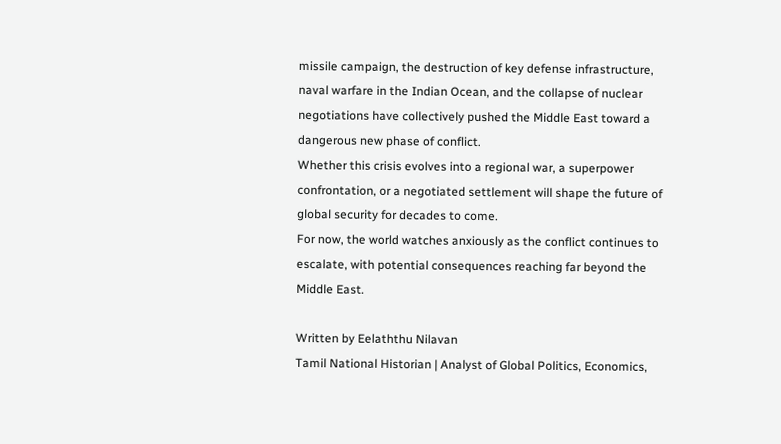missile campaign, the destruction of key defense infrastructure, naval warfare in the Indian Ocean, and the collapse of nuclear negotiations have collectively pushed the Middle East toward a dangerous new phase of conflict.
Whether this crisis evolves into a regional war, a superpower confrontation, or a negotiated settlement will shape the future of global security for decades to come.
For now, the world watches anxiously as the conflict continues to escalate, with potential consequences reaching far beyond the Middle East.

Written by Eelaththu Nilavan
Tamil National Historian | Analyst of Global Politics, Economics,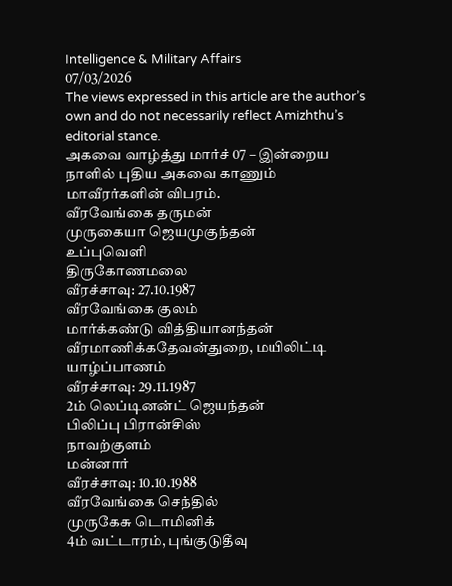Intelligence & Military Affairs
07/03/2026
The views expressed in this article are the author’s own and do not necessarily reflect Amizhthu’s editorial stance.
அகவை வாழ்த்து மார்ச் 07 – இன்றைய நாளில் புதிய அகவை காணும் மாவீரர்களின் விபரம்.
வீரவேங்கை தருமன்
முருகையா ஜெயமுகுந்தன்
உப்புவெளி
திருகோணமலை
வீரச்சாவு: 27.10.1987
வீரவேங்கை குலம்
மார்க்கண்டு வித்தியானந்தன்
வீரமாணிக்கதேவன்துறை, மயிலிட்டி
யாழ்ப்பாணம்
வீரச்சாவு: 29.11.1987
2ம் லெப்டினன்ட் ஜெயந்தன்
பிலிப்பு பிரான்சிஸ்
நாவற்குளம்
மன்னார்
வீரச்சாவு: 10.10.1988
வீரவேங்கை செந்தில்
முருகேசு டொமினிக்
4ம் வட்டாரம், புங்குடுதீவு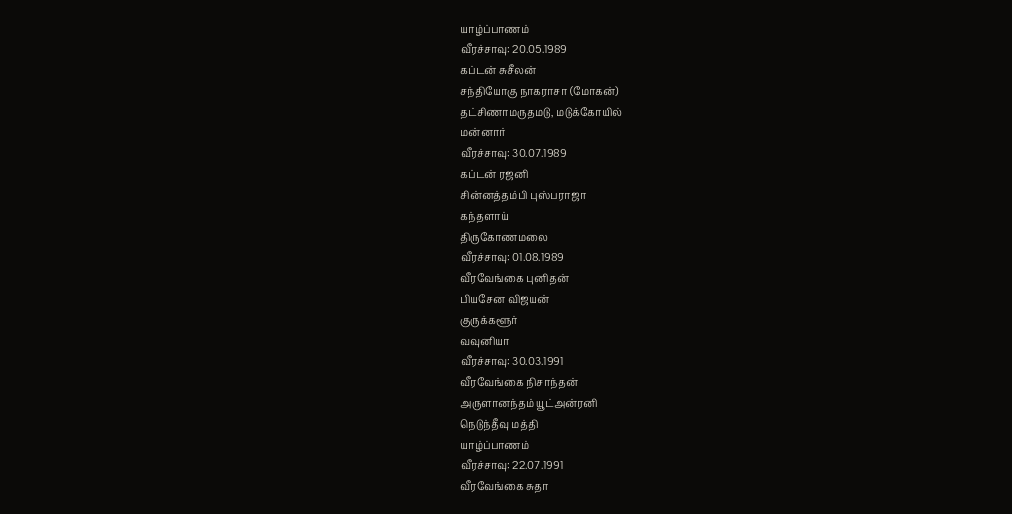யாழ்ப்பாணம்
வீரச்சாவு: 20.05.1989
கப்டன் சுசீலன்
சந்தியோகு நாகராசா (மோகன்)
தட்சிணாமருதமடு, மடுக்கோயில்
மன்னார்
வீரச்சாவு: 30.07.1989
கப்டன் ரஜனி
சின்னத்தம்பி புஸ்பராஜா
கந்தளாய்
திருகோணமலை
வீரச்சாவு: 01.08.1989
வீரவேங்கை புனிதன்
பியசேன விஜயன்
குருக்களூர்
வவுனியா
வீரச்சாவு: 30.03.1991
வீரவேங்கை நிசாந்தன்
அருளானந்தம் யூட்அன்ரனி
நெடுந்தீவு மத்தி
யாழ்ப்பாணம்
வீரச்சாவு: 22.07.1991
வீரவேங்கை சுதா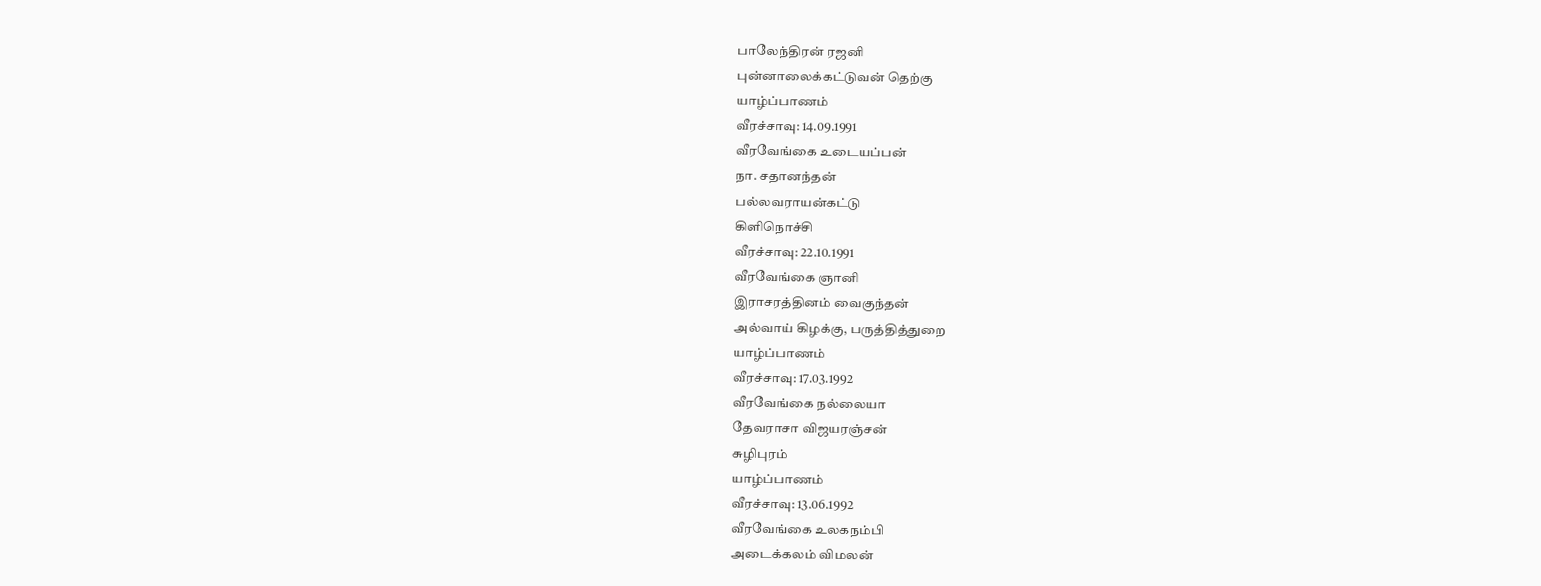பாலேந்திரன் ரஜனி
புன்னாலைக்கட்டுவன் தெற்கு
யாழ்ப்பாணம்
வீரச்சாவு: 14.09.1991
வீரவேங்கை உடையப்பன்
நா. சதானந்தன்
பல்லவராயன்கட்டு
கிளிநொச்சி
வீரச்சாவு: 22.10.1991
வீரவேங்கை ஞானி
இராசரத்தினம் வைகுந்தன்
அல்வாய் கிழக்கு, பருத்தித்துறை
யாழ்ப்பாணம்
வீரச்சாவு: 17.03.1992
வீரவேங்கை நல்லையா
தேவராசா விஜயரஞ்சன்
சுழிபுரம்
யாழ்ப்பாணம்
வீரச்சாவு: 13.06.1992
வீரவேங்கை உலகநம்பி
அடைக்கலம் விமலன்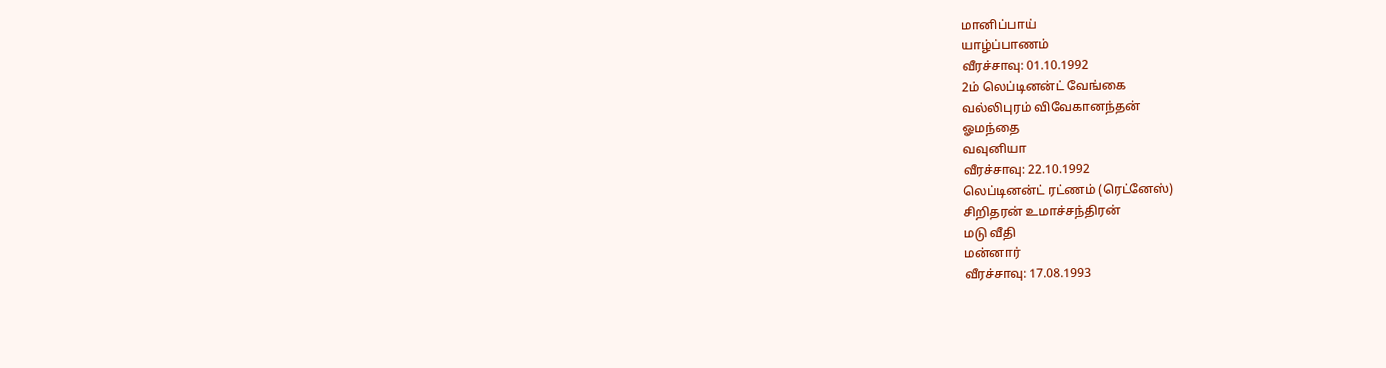மானிப்பாய்
யாழ்ப்பாணம்
வீரச்சாவு: 01.10.1992
2ம் லெப்டினன்ட் வேங்கை
வல்லிபுரம் விவேகானந்தன்
ஓமந்தை
வவுனியா
வீரச்சாவு: 22.10.1992
லெப்டினன்ட் ரட்ணம் (ரெட்னேஸ்)
சிறிதரன் உமாச்சந்திரன்
மடு வீதி
மன்னார்
வீரச்சாவு: 17.08.1993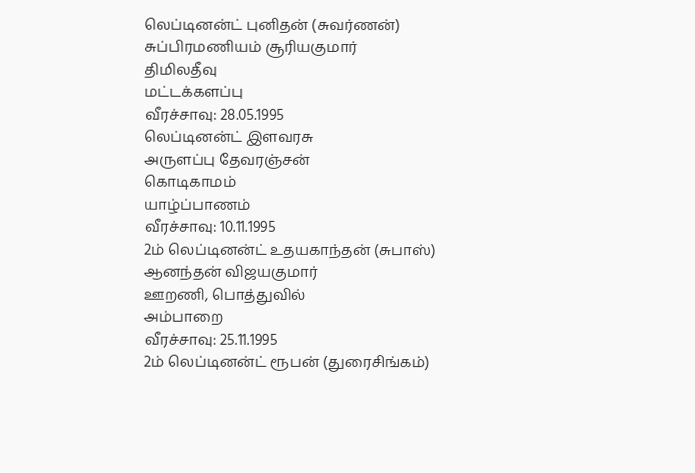லெப்டினன்ட் புனிதன் (சுவர்ணன்)
சுப்பிரமணியம் சூரியகுமார்
திமிலதீவு
மட்டக்களப்பு
வீரச்சாவு: 28.05.1995
லெப்டினன்ட் இளவரசு
அருளப்பு தேவரஞ்சன்
கொடிகாமம்
யாழ்ப்பாணம்
வீரச்சாவு: 10.11.1995
2ம் லெப்டினன்ட் உதயகாந்தன் (சுபாஸ்)
ஆனந்தன் விஜயகுமார்
ஊறணி, பொத்துவில்
அம்பாறை
வீரச்சாவு: 25.11.1995
2ம் லெப்டினன்ட் ரூபன் (துரைசிங்கம்)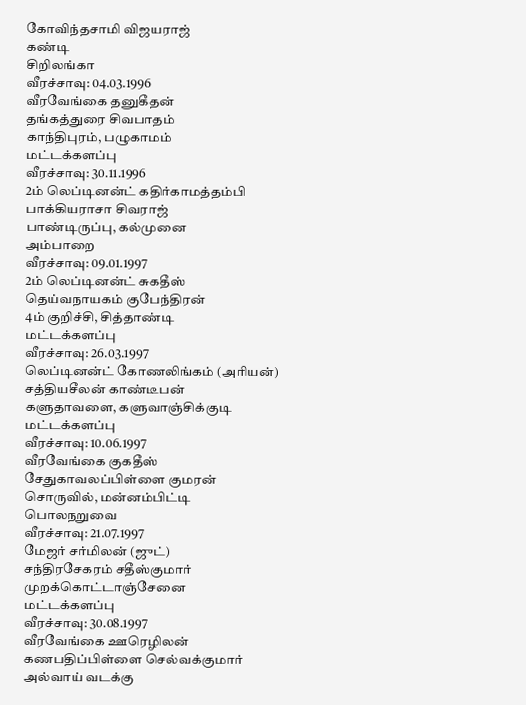கோவிந்தசாமி விஜயராஜ்
கண்டி
சிறிலங்கா
வீரச்சாவு: 04.03.1996
வீரவேங்கை தனுகீதன்
தங்கத்துரை சிவபாதம்
காந்திபுரம், பழுகாமம்
மட்டக்களப்பு
வீரச்சாவு: 30.11.1996
2ம் லெப்டினன்ட் கதிர்காமத்தம்பி
பாக்கியராசா சிவராஜ்
பாண்டிருப்பு, கல்முனை
அம்பாறை
வீரச்சாவு: 09.01.1997
2ம் லெப்டினன்ட் சுகதீஸ்
தெய்வநாயகம் குபேந்திரன்
4ம் குறிச்சி, சித்தாண்டி
மட்டக்களப்பு
வீரச்சாவு: 26.03.1997
லெப்டினன்ட் கோணலிங்கம் (அரியன்)
சத்தியசீலன் காண்டீபன்
களுதாவளை, களுவாஞ்சிக்குடி
மட்டக்களப்பு
வீரச்சாவு: 10.06.1997
வீரவேங்கை குகதீஸ்
சேதுகாவலப்பிள்ளை குமரன்
சொருவில், மன்னம்பிட்டி
பொலநறுவை
வீரச்சாவு: 21.07.1997
மேஜர் சர்மிலன் (ஜுட்)
சந்திரசேகரம் சதீஸ்குமார்
முறக்கொட்டாஞ்சேனை
மட்டக்களப்பு
வீரச்சாவு: 30.08.1997
வீரவேங்கை ஊரெழிலன்
கணபதிப்பிள்ளை செல்வக்குமார்
அல்வாய் வடக்கு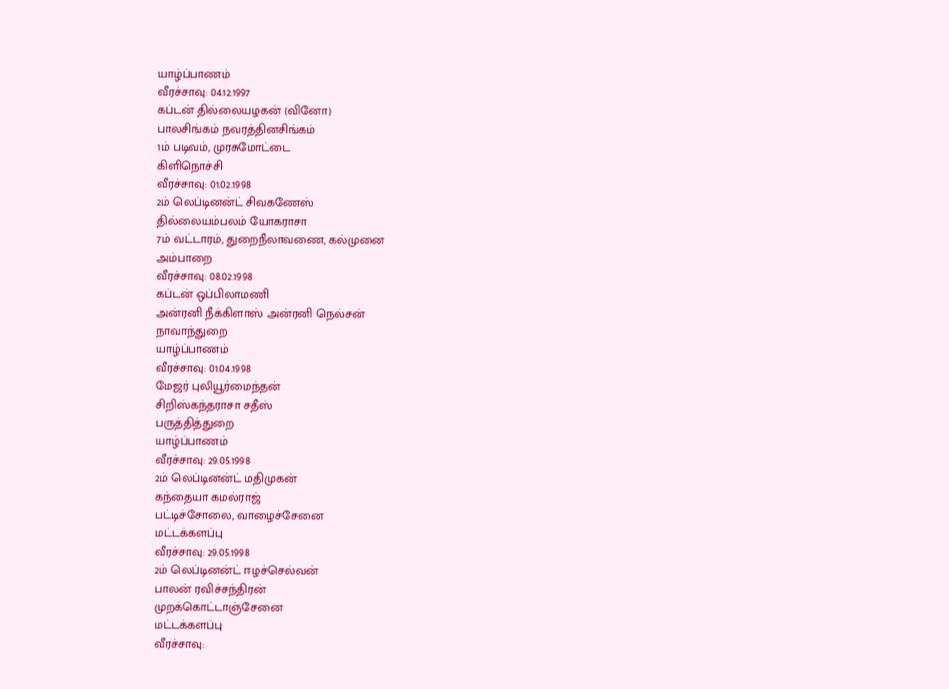யாழ்ப்பாணம்
வீரச்சாவு: 04.12.1997
கப்டன் தில்லையழகன் (வினோ)
பாலசிங்கம் நவரத்தினசிங்கம்
1ம் படிவம், முரசுமோட்டை
கிளிநொச்சி
வீரச்சாவு: 01.02.1998
2ம் லெப்டினன்ட் சிவகணேஸ்
தில்லையம்பலம் யோகராசா
7ம் வட்டாரம், துறைநீலாவணை, கல்முனை
அம்பாறை
வீரச்சாவு: 08.02.1998
கப்டன் ஒப்பிலாமணி
அன்ரனி நீக்கிளாஸ் அன்ரனி நெல்சன்
நாவாந்துறை
யாழ்ப்பாணம்
வீரச்சாவு: 01.04.1998
மேஜர் புலியூர்மைந்தன்
சிறிஸ்கந்தராசா சதீஸ்
பருத்தித்துறை
யாழ்ப்பாணம்
வீரச்சாவு: 29.05.1998
2ம் லெப்டினன்ட் மதிமுகன்
கந்தையா கமல்ராஜ்
பட்டிச்சோலை, வாழைச்சேனை
மட்டக்களப்பு
வீரச்சாவு: 29.05.1998
2ம் லெப்டினன்ட் ஈழச்செல்வன்
பாலன் ரவிச்சந்திரன்
முறக்கொட்டாஞ்சேனை
மட்டக்களப்பு
வீரச்சாவு: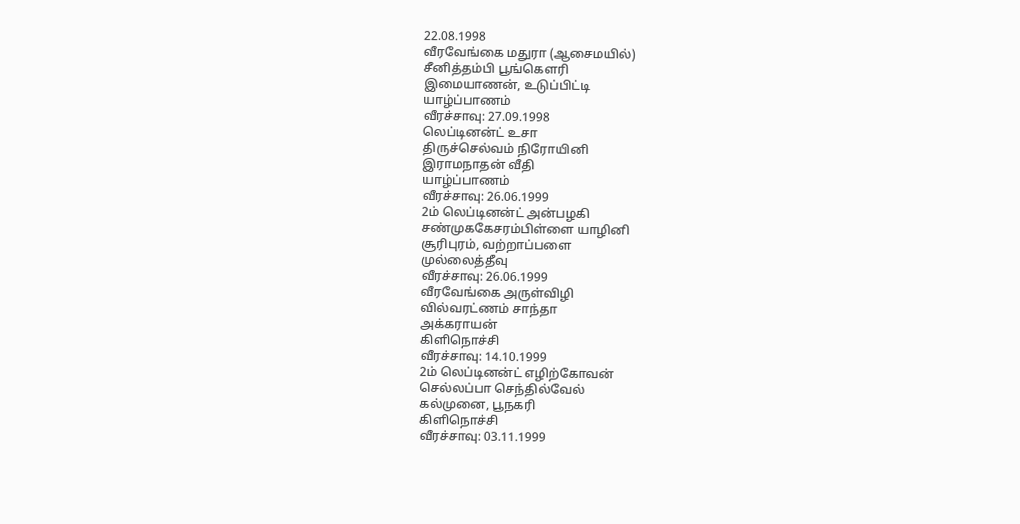22.08.1998
வீரவேங்கை மதுரா (ஆசைமயில்)
சீனித்தம்பி பூங்கௌரி
இமையாணன், உடுப்பிட்டி
யாழ்ப்பாணம்
வீரச்சாவு: 27.09.1998
லெப்டினன்ட் உசா
திருச்செல்வம் நிரோயினி
இராமநாதன் வீதி
யாழ்ப்பாணம்
வீரச்சாவு: 26.06.1999
2ம் லெப்டினன்ட் அன்பழகி
சண்முககேசரம்பிள்ளை யாழினி
சூரிபுரம், வற்றாப்பளை
முல்லைத்தீவு
வீரச்சாவு: 26.06.1999
வீரவேங்கை அருள்விழி
வில்வரட்ணம் சாந்தா
அக்கராயன்
கிளிநொச்சி
வீரச்சாவு: 14.10.1999
2ம் லெப்டினன்ட் எழிற்கோவன்
செல்லப்பா செந்தில்வேல்
கல்முனை, பூநகரி
கிளிநொச்சி
வீரச்சாவு: 03.11.1999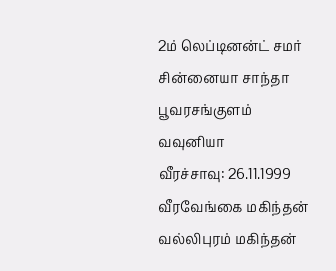2ம் லெப்டினன்ட் சமர்
சின்னையா சாந்தா
பூவரசங்குளம்
வவுனியா
வீரச்சாவு: 26.11.1999
வீரவேங்கை மகிந்தன்
வல்லிபுரம் மகிந்தன்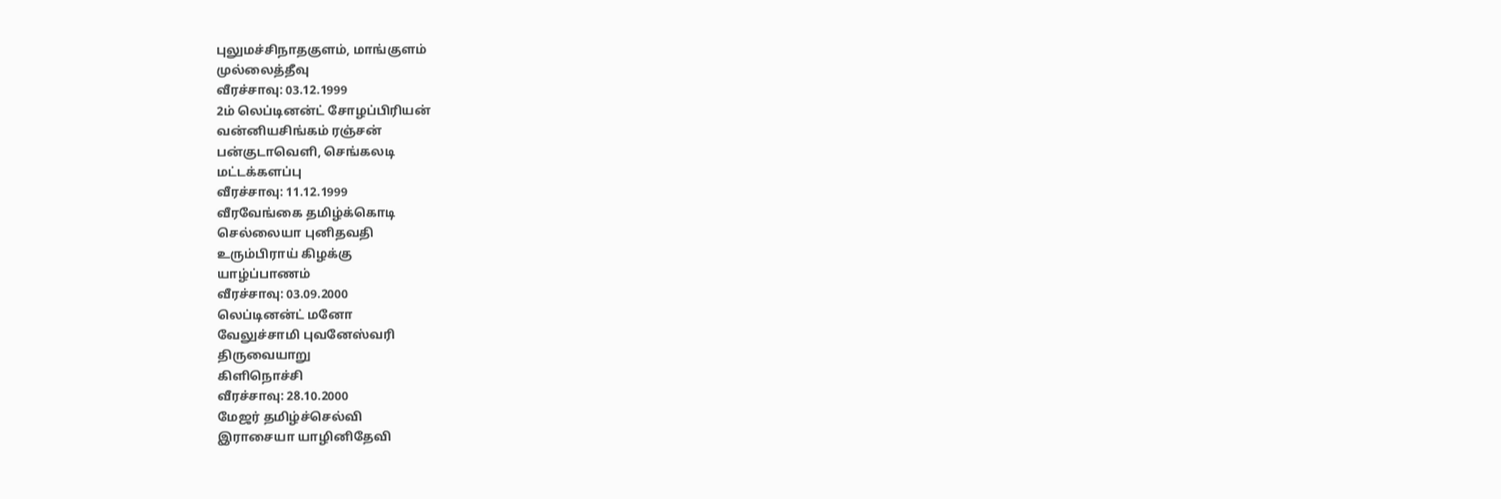புலுமச்சிநாதகுளம், மாங்குளம்
முல்லைத்தீவு
வீரச்சாவு: 03.12.1999
2ம் லெப்டினன்ட் சோழப்பிரியன்
வன்னியசிங்கம் ரஞ்சன்
பன்குடாவெளி, செங்கலடி
மட்டக்களப்பு
வீரச்சாவு: 11.12.1999
வீரவேங்கை தமிழ்க்கொடி
செல்லையா புனிதவதி
உரும்பிராய் கிழக்கு
யாழ்ப்பாணம்
வீரச்சாவு: 03.09.2000
லெப்டினன்ட் மனோ
வேலுச்சாமி புவனேஸ்வரி
திருவையாறு
கிளிநொச்சி
வீரச்சாவு: 28.10.2000
மேஜர் தமிழ்ச்செல்வி
இராசையா யாழினிதேவி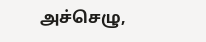அச்செழு,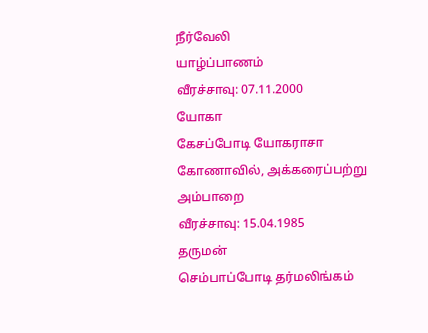நீர்வேலி
யாழ்ப்பாணம்
வீரச்சாவு: 07.11.2000
யோகா
கேசப்போடி யோகராசா
கோணாவில், அக்கரைப்பற்று
அம்பாறை
வீரச்சாவு: 15.04.1985
தருமன்
செம்பாப்போடி தர்மலிங்கம்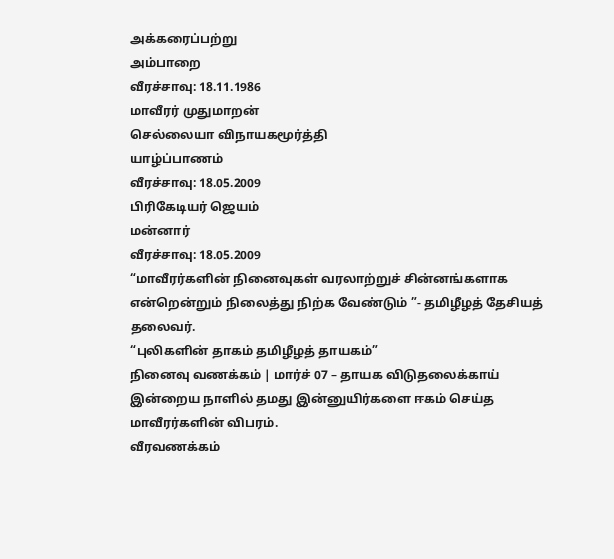அக்கரைப்பற்று
அம்பாறை
வீரச்சாவு: 18.11.1986
மாவீரர் முதுமாறன்
செல்லையா விநாயகமூர்த்தி
யாழ்ப்பாணம்
வீரச்சாவு: 18.05.2009
பிரிகேடியர் ஜெயம்
மன்னார்
வீரச்சாவு: 18.05.2009
“மாவீரர்களின் நினைவுகள் வரலாற்றுச் சின்னங்களாக என்றென்றும் நிலைத்து நிற்க வேண்டும் ”- தமிழீழத் தேசியத் தலைவர்.
“புலிகளின் தாகம் தமிழீழத் தாயகம்”
நினைவு வணக்கம் | மார்ச் 07 – தாயக விடுதலைக்காய் இன்றைய நாளில் தமது இன்னுயிர்களை ஈகம் செய்த மாவீரர்களின் விபரம்.
வீரவணக்கம்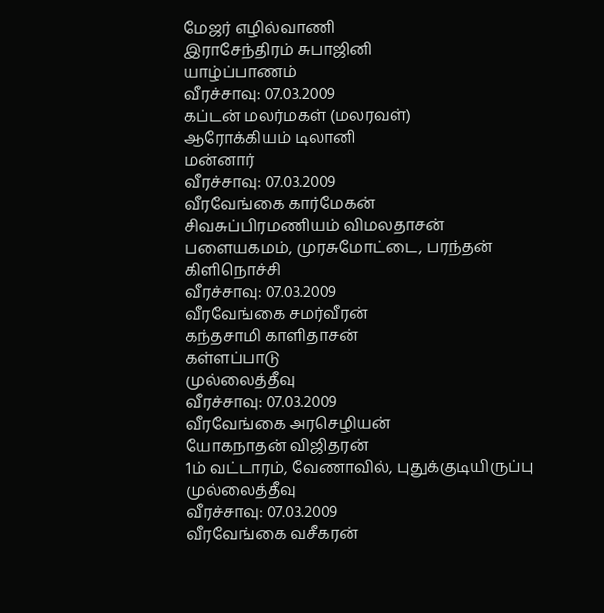மேஜர் எழில்வாணி
இராசேந்திரம் சுபாஜினி
யாழ்ப்பாணம்
வீரச்சாவு: 07.03.2009
கப்டன் மலர்மகள் (மலரவள்)
ஆரோக்கியம் டிலானி
மன்னார்
வீரச்சாவு: 07.03.2009
வீரவேங்கை கார்மேகன்
சிவசுப்பிரமணியம் விமலதாசன்
பளையகமம், முரசுமோட்டை, பரந்தன்
கிளிநொச்சி
வீரச்சாவு: 07.03.2009
வீரவேங்கை சமர்வீரன்
கந்தசாமி காளிதாசன்
கள்ளப்பாடு
முல்லைத்தீவு
வீரச்சாவு: 07.03.2009
வீரவேங்கை அரசெழியன்
யோகநாதன் விஜிதரன்
1ம் வட்டாரம், வேணாவில், புதுக்குடியிருப்பு
முல்லைத்தீவு
வீரச்சாவு: 07.03.2009
வீரவேங்கை வசீகரன்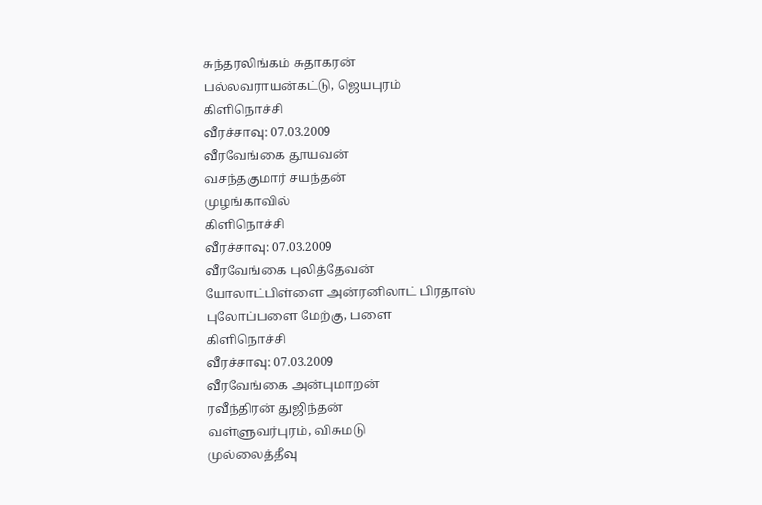சுந்தரலிங்கம் சுதாகரன்
பல்லவராயன்கட்டு, ஜெயபுரம்
கிளிநொச்சி
வீரச்சாவு: 07.03.2009
வீரவேங்கை தூயவன்
வசந்தகுமார் சயந்தன்
முழங்காவில்
கிளிநொச்சி
வீரச்சாவு: 07.03.2009
வீரவேங்கை புலித்தேவன்
யோலாட்பிள்ளை அன்ரனிலாட் பிரதாஸ்
புலோப்பளை மேற்கு, பளை
கிளிநொச்சி
வீரச்சாவு: 07.03.2009
வீரவேங்கை அன்புமாறன்
ரவீந்திரன் துஜிந்தன்
வள்ளுவர்புரம், விசுமடு
முல்லைத்தீவு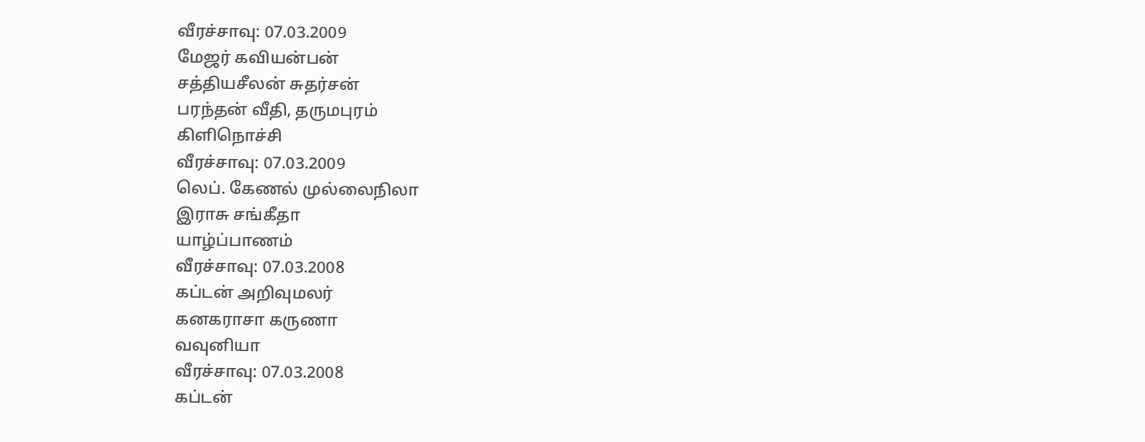வீரச்சாவு: 07.03.2009
மேஜர் கவியன்பன்
சத்தியசீலன் சுதர்சன்
பரந்தன் வீதி, தருமபுரம்
கிளிநொச்சி
வீரச்சாவு: 07.03.2009
லெப். கேணல் முல்லைநிலா
இராசு சங்கீதா
யாழ்ப்பாணம்
வீரச்சாவு: 07.03.2008
கப்டன் அறிவுமலர்
கனகராசா கருணா
வவுனியா
வீரச்சாவு: 07.03.2008
கப்டன்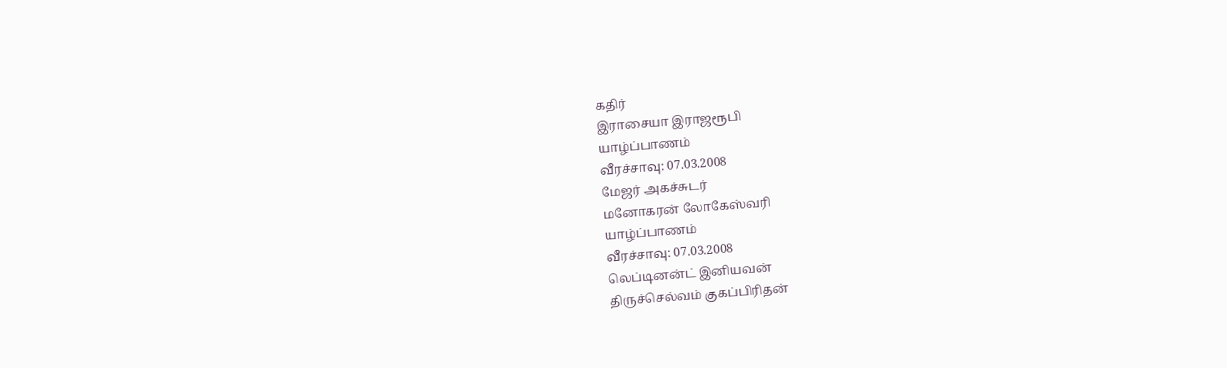கதிர்
இராசையா இராஜரூபி
யாழ்ப்பாணம்
வீரச்சாவு: 07.03.2008
மேஜர் அகச்சுடர்
மனோகரன் லோகேஸ்வரி
யாழ்ப்பாணம்
வீரச்சாவு: 07.03.2008
லெப்டினன்ட் இனியவன்
திருச்செல்வம் குகப்பிரிதன்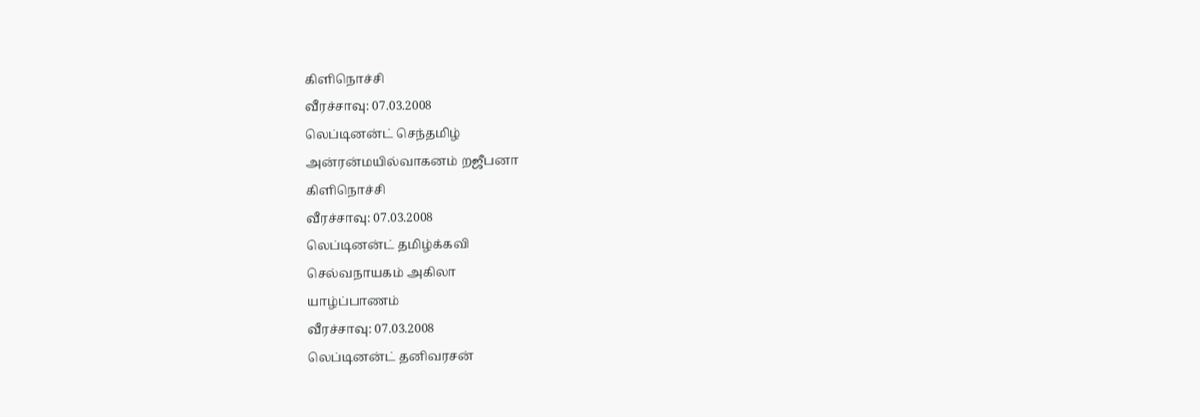கிளிநொச்சி
வீரச்சாவு: 07.03.2008
லெப்டினன்ட் செந்தமிழ்
அன்ரன்மயில்வாகனம் றஜீபனா
கிளிநொச்சி
வீரச்சாவு: 07.03.2008
லெப்டினன்ட் தமிழ்க்கவி
செல்வநாயகம் அகிலா
யாழ்ப்பாணம்
வீரச்சாவு: 07.03.2008
லெப்டினன்ட் தனிவரசன்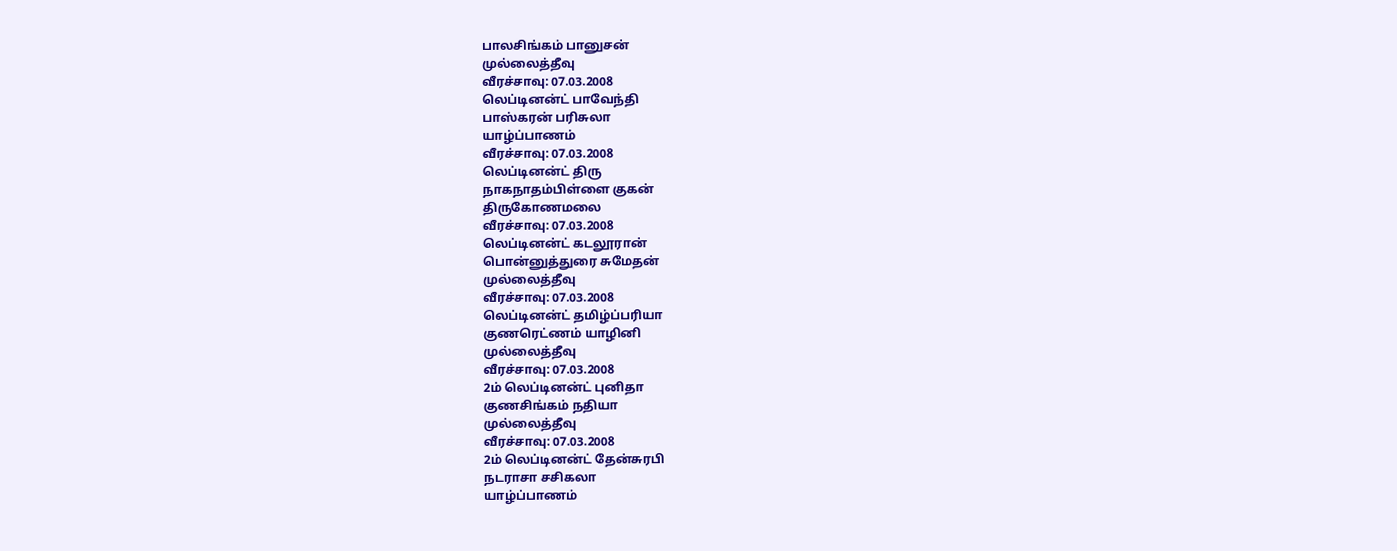பாலசிங்கம் பானுசன்
முல்லைத்தீவு
வீரச்சாவு: 07.03.2008
லெப்டினன்ட் பாவேந்தி
பாஸ்கரன் பரிசுலா
யாழ்ப்பாணம்
வீரச்சாவு: 07.03.2008
லெப்டினன்ட் திரு
நாகநாதம்பிள்ளை குகன்
திருகோணமலை
வீரச்சாவு: 07.03.2008
லெப்டினன்ட் கடலூரான்
பொன்னுத்துரை சுமேதன்
முல்லைத்தீவு
வீரச்சாவு: 07.03.2008
லெப்டினன்ட் தமிழ்ப்பரியா
குணரெட்ணம் யாழினி
முல்லைத்தீவு
வீரச்சாவு: 07.03.2008
2ம் லெப்டினன்ட் புனிதா
குணசிங்கம் நதியா
முல்லைத்தீவு
வீரச்சாவு: 07.03.2008
2ம் லெப்டினன்ட் தேன்சுரபி
நடராசா சசிகலா
யாழ்ப்பாணம்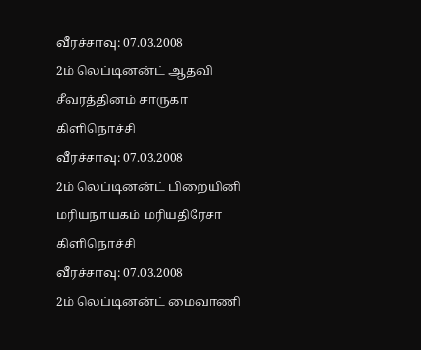வீரச்சாவு: 07.03.2008
2ம் லெப்டினன்ட் ஆதவி
சீவரத்தினம் சாருகா
கிளிநொச்சி
வீரச்சாவு: 07.03.2008
2ம் லெப்டினன்ட் பிறையினி
மரியநாயகம் மரியதிரேசா
கிளிநொச்சி
வீரச்சாவு: 07.03.2008
2ம் லெப்டினன்ட் மைவாணி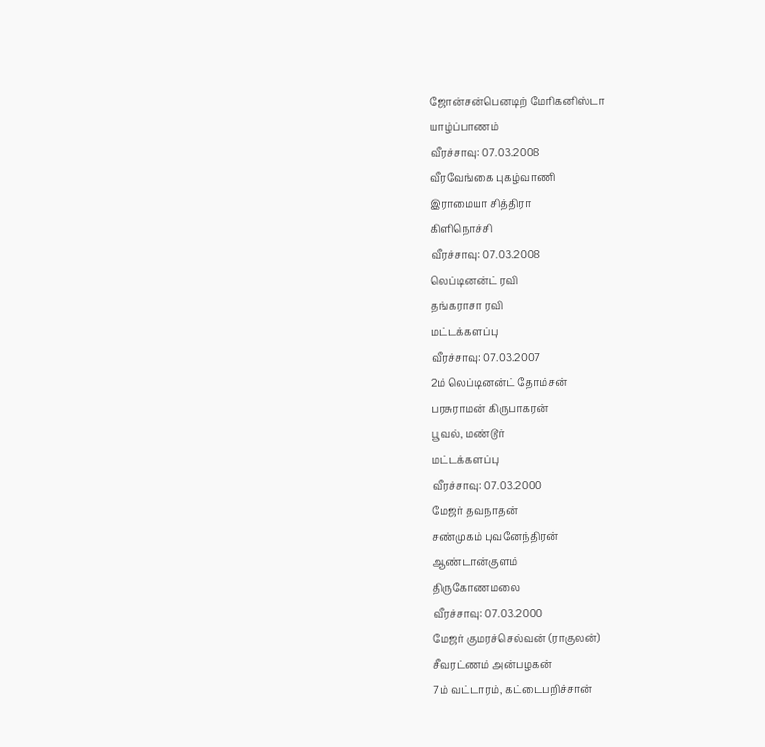ஜோன்சன்பெனடிற் மேரிகனிஸ்டா
யாழ்ப்பாணம்
வீரச்சாவு: 07.03.2008
வீரவேங்கை புகழ்வாணி
இராமையா சித்திரா
கிளிநொச்சி
வீரச்சாவு: 07.03.2008
லெப்டினன்ட் ரவி
தங்கராசா ரவி
மட்டக்களப்பு
வீரச்சாவு: 07.03.2007
2ம் லெப்டினன்ட் தோம்சன்
பரசுராமன் கிருபாகரன்
பூவல், மண்டூர்
மட்டக்களப்பு
வீரச்சாவு: 07.03.2000
மேஜர் தவநாதன்
சண்முகம் புவனேந்திரன்
ஆண்டான்குளம்
திருகோணமலை
வீரச்சாவு: 07.03.2000
மேஜர் குமரச்செல்வன் (ராகுலன்)
சீவரட்ணம் அன்பழகன்
7ம் வட்டாரம், கட்டைபறிச்சான்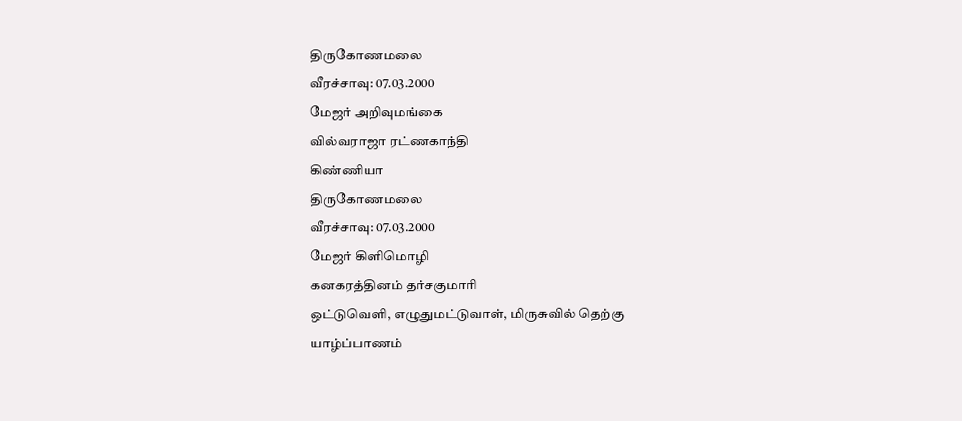திருகோணமலை
வீரச்சாவு: 07.03.2000
மேஜர் அறிவுமங்கை
வில்வராஜா ரட்ணகாந்தி
கிண்ணியா
திருகோணமலை
வீரச்சாவு: 07.03.2000
மேஜர் கிளிமொழி
கனகரத்தினம் தர்சகுமாரி
ஒட்டுவெளி, எழுதுமட்டுவாள், மிருசுவில் தெற்கு
யாழ்ப்பாணம்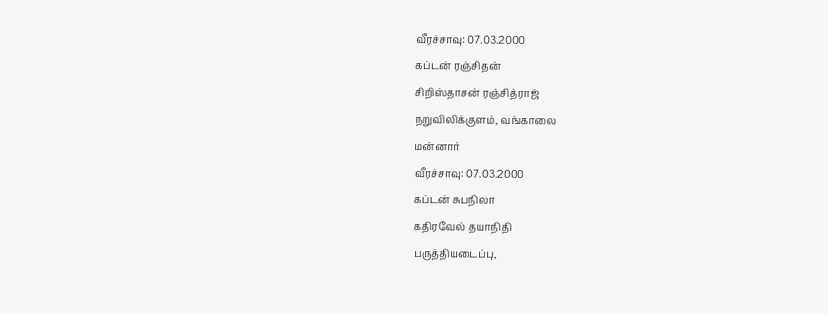வீரச்சாவு: 07.03.2000
கப்டன் ரஞ்சிதன்
சிறிஸ்தாசன் ரஞ்சித்ராஜ்
நறுவிலிக்குளம், வங்காலை
மன்னார்
வீரச்சாவு: 07.03.2000
கப்டன் சுபநிலா
கதிரவேல் தயாநிதி
பருத்தியடைப்பு,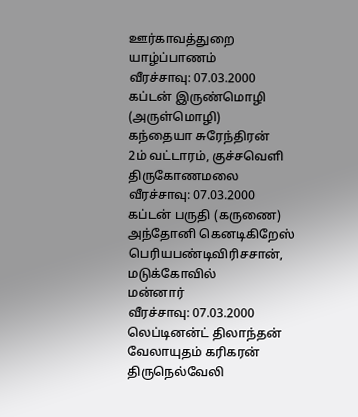ஊர்காவத்துறை
யாழ்ப்பாணம்
வீரச்சாவு: 07.03.2000
கப்டன் இருண்மொழி (அருள்மொழி)
கந்தையா சுரேந்திரன்
2ம் வட்டாரம், குச்சவெளி
திருகோணமலை
வீரச்சாவு: 07.03.2000
கப்டன் பருதி (கருணை)
அந்தோனி கெனடிகிறேஸ்
பெரியபண்டிவிரிசசான், மடுக்கோவில்
மன்னார்
வீரச்சாவு: 07.03.2000
லெப்டினன்ட் திலாந்தன்
வேலாயுதம் கரிகரன்
திருநெல்வேலி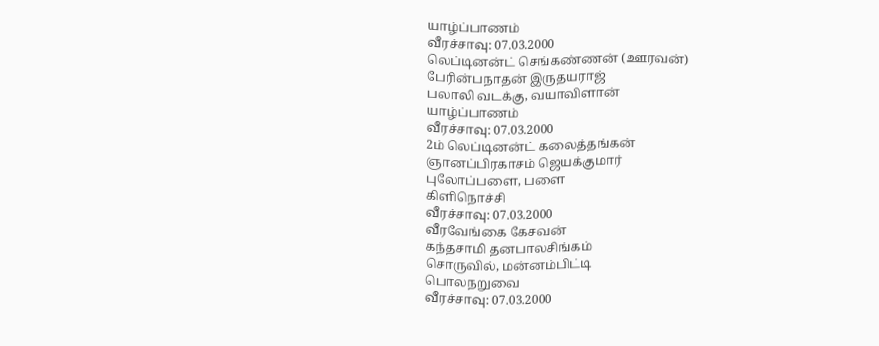யாழ்ப்பாணம்
வீரச்சாவு: 07.03.2000
லெப்டினன்ட் செங்கண்ணன் (ஊரவன்)
பேரின்பநாதன் இருதயராஜ்
பலாலி வடக்கு, வயாவிளான்
யாழ்ப்பாணம்
வீரச்சாவு: 07.03.2000
2ம் லெப்டினன்ட் கலைத்தங்கன்
ஞானப்பிரகாசம் ஜெயக்குமார்
புலோப்பளை, பளை
கிளிநொச்சி
வீரச்சாவு: 07.03.2000
வீரவேங்கை கேசவன்
கந்தசாமி தனபாலசிங்கம்
சொருவில், மன்னம்பிட்டி
பொலநறுவை
வீரச்சாவு: 07.03.2000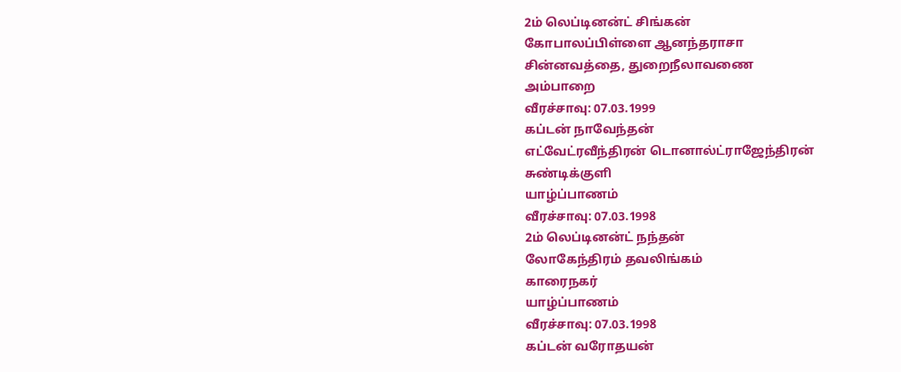2ம் லெப்டினன்ட் சிங்கன்
கோபாலப்பிள்ளை ஆனந்தராசா
சின்னவத்தை, துறைநீலாவணை
அம்பாறை
வீரச்சாவு: 07.03.1999
கப்டன் நாவேந்தன்
எட்வேட்ரவீந்திரன் டொனால்ட்ராஜேந்திரன்
சுண்டிக்குளி
யாழ்ப்பாணம்
வீரச்சாவு: 07.03.1998
2ம் லெப்டினன்ட் நந்தன்
லோகேந்திரம் தவலிங்கம்
காரைநகர்
யாழ்ப்பாணம்
வீரச்சாவு: 07.03.1998
கப்டன் வரோதயன்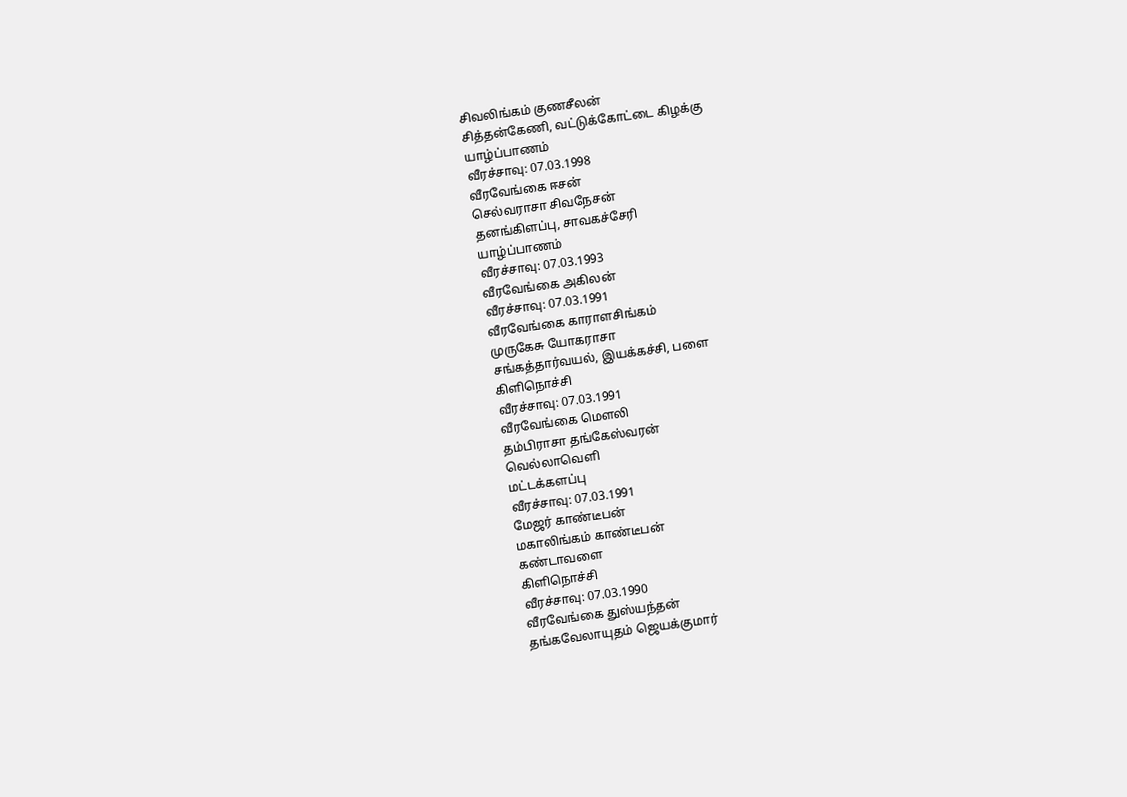சிவலிங்கம் குணசீலன்
சித்தன்கேணி, வட்டுக்கோட்டை கிழக்கு
யாழ்ப்பாணம்
வீரச்சாவு: 07.03.1998
வீரவேங்கை ஈசன்
செல்வராசா சிவநேசன்
தனங்கிளப்பு, சாவகச்சேரி
யாழ்ப்பாணம்
வீரச்சாவு: 07.03.1993
வீரவேங்கை அகிலன்
வீரச்சாவு: 07.03.1991
வீரவேங்கை காராளசிங்கம்
முருகேசு யோகராசா
சங்கத்தார்வயல், இயக்கச்சி, பளை
கிளிநொச்சி
வீரச்சாவு: 07.03.1991
வீரவேங்கை மௌலி
தம்பிராசா தங்கேஸ்வரன்
வெல்லாவெளி
மட்டக்களப்பு
வீரச்சாவு: 07.03.1991
மேஜர் காண்டீபன்
மகாலிங்கம் காண்டீபன்
கண்டாவளை
கிளிநொச்சி
வீரச்சாவு: 07.03.1990
வீரவேங்கை துஸ்யந்தன்
தங்கவேலாயுதம் ஜெயக்குமார்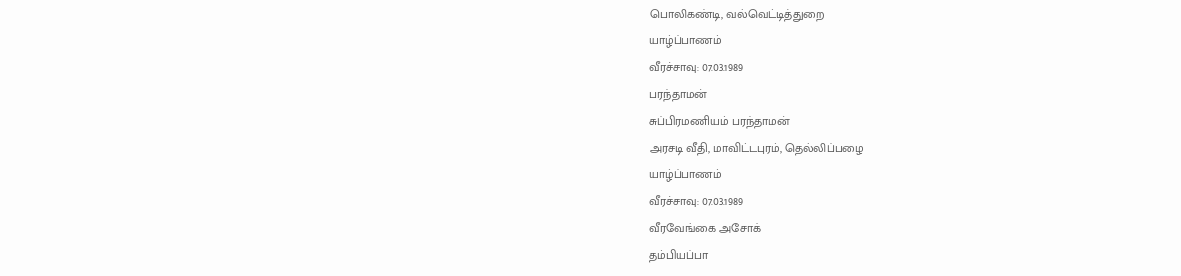பொலிகண்டி, வல்வெட்டித்துறை
யாழ்ப்பாணம்
வீரச்சாவு: 07.03.1989
பரந்தாமன்
சுப்பிரமணியம் பரந்தாமன்
அரசடி வீதி, மாவிட்டபுரம், தெல்லிப்பழை
யாழ்ப்பாணம்
வீரச்சாவு: 07.03.1989
வீரவேங்கை அசோக்
தம்பியப்பா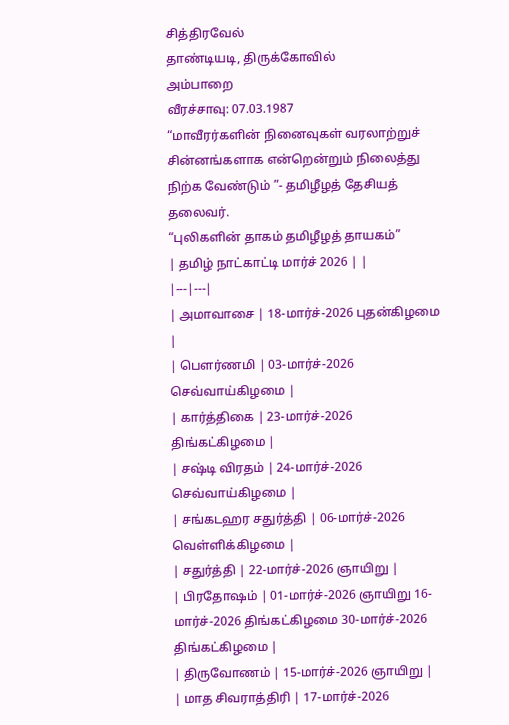சித்திரவேல்
தாண்டியடி, திருக்கோவில்
அம்பாறை
வீரச்சாவு: 07.03.1987
“மாவீரர்களின் நினைவுகள் வரலாற்றுச் சின்னங்களாக என்றென்றும் நிலைத்து நிற்க வேண்டும் ”- தமிழீழத் தேசியத் தலைவர்.
“புலிகளின் தாகம் தமிழீழத் தாயகம்”
| தமிழ் நாட்காட்டி மார்ச் 2026 | |
|---|---|
| அமாவாசை | 18-மார்ச்-2026 புதன்கிழமை |
| பௌர்ணமி | 03-மார்ச்-2026 செவ்வாய்கிழமை |
| கார்த்திகை | 23-மார்ச்-2026 திங்கட்கிழமை |
| சஷ்டி விரதம் | 24-மார்ச்-2026 செவ்வாய்கிழமை |
| சங்கடஹர சதுர்த்தி | 06-மார்ச்-2026 வெள்ளிக்கிழமை |
| சதுர்த்தி | 22-மார்ச்-2026 ஞாயிறு |
| பிரதோஷம் | 01-மார்ச்-2026 ஞாயிறு 16-மார்ச்-2026 திங்கட்கிழமை 30-மார்ச்-2026 திங்கட்கிழமை |
| திருவோணம் | 15-மார்ச்-2026 ஞாயிறு |
| மாத சிவராத்திரி | 17-மார்ச்-2026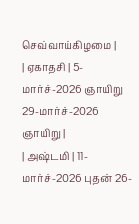செவ்வாய்கிழமை |
| ஏகாதசி | 5-மார்ச்-2026 ஞாயிறு 29-மார்ச்-2026 ஞாயிறு |
| அஷ்டமி | 11-மார்ச்-2026 புதன் 26-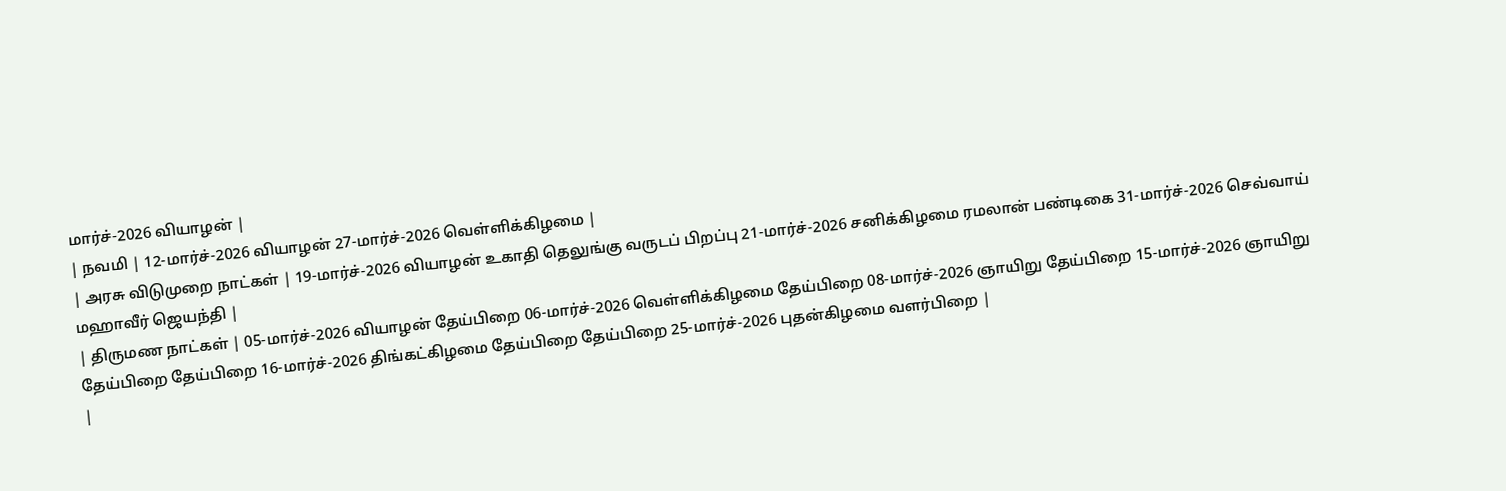மார்ச்-2026 வியாழன் |
| நவமி | 12-மார்ச்-2026 வியாழன் 27-மார்ச்-2026 வெள்ளிக்கிழமை |
| அரசு விடுமுறை நாட்கள் | 19-மார்ச்-2026 வியாழன் உகாதி தெலுங்கு வருடப் பிறப்பு 21-மார்ச்-2026 சனிக்கிழமை ரமலான் பண்டிகை 31-மார்ச்-2026 செவ்வாய் மஹாவீர் ஜெயந்தி |
| திருமண நாட்கள் | 05-மார்ச்-2026 வியாழன் தேய்பிறை 06-மார்ச்-2026 வெள்ளிக்கிழமை தேய்பிறை 08-மார்ச்-2026 ஞாயிறு தேய்பிறை 15-மார்ச்-2026 ஞாயிறு தேய்பிறை தேய்பிறை 16-மார்ச்-2026 திங்கட்கிழமை தேய்பிறை தேய்பிறை 25-மார்ச்-2026 புதன்கிழமை வளர்பிறை |
|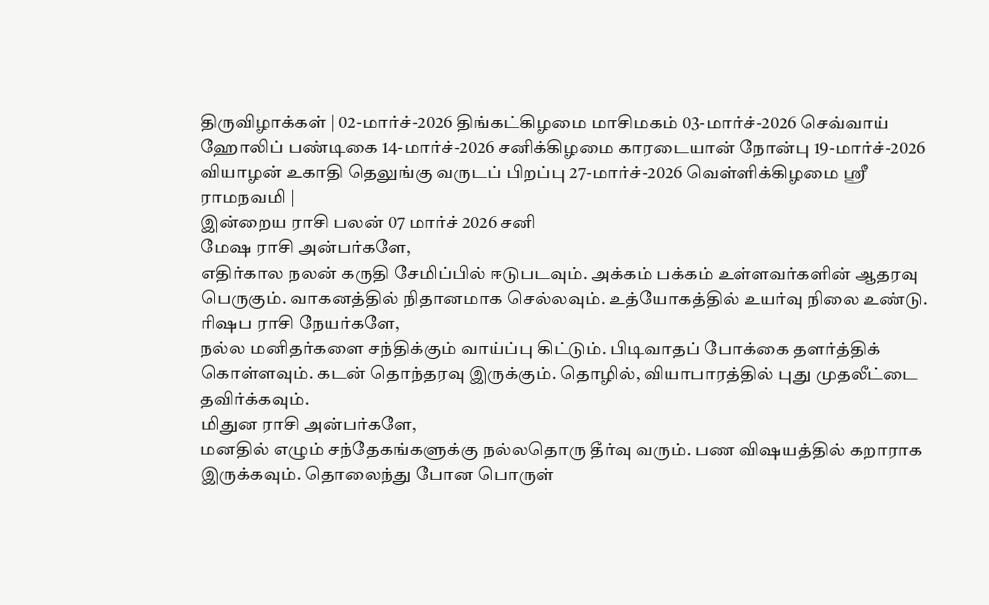திருவிழாக்கள் | 02-மார்ச்-2026 திங்கட்கிழமை மாசிமகம் 03-மார்ச்-2026 செவ்வாய் ஹோலிப் பண்டிகை 14-மார்ச்-2026 சனிக்கிழமை காரடையான் நோன்பு 19-மார்ச்-2026 வியாழன் உகாதி தெலுங்கு வருடப் பிறப்பு 27-மார்ச்-2026 வெள்ளிக்கிழமை ஸ்ரீ ராமநவமி |
இன்றைய ராசி பலன் 07 மார்ச் 2026 சனி
மேஷ ராசி அன்பர்களே,
எதிர்கால நலன் கருதி சேமிப்பில் ஈடுபடவும். அக்கம் பக்கம் உள்ளவர்களின் ஆதரவு பெருகும். வாகனத்தில் நிதானமாக செல்லவும். உத்யோகத்தில் உயர்வு நிலை உண்டு.
ரிஷப ராசி நேயர்களே,
நல்ல மனிதர்களை சந்திக்கும் வாய்ப்பு கிட்டும். பிடிவாதப் போக்கை தளர்த்திக் கொள்ளவும். கடன் தொந்தரவு இருக்கும். தொழில், வியாபாரத்தில் புது முதலீட்டை தவிர்க்கவும்.
மிதுன ராசி அன்பர்களே,
மனதில் எழும் சந்தேகங்களுக்கு நல்லதொரு தீர்வு வரும். பண விஷயத்தில் கறாராக இருக்கவும். தொலைந்து போன பொருள்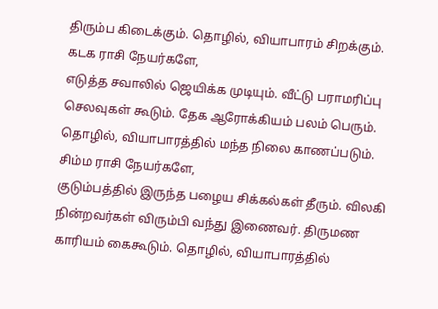திரும்ப கிடைக்கும். தொழில், வியாபாரம் சிறக்கும்.
கடக ராசி நேயர்களே,
எடுத்த சவாலில் ஜெயிக்க முடியும். வீட்டு பராமரிப்பு செலவுகள் கூடும். தேக ஆரோக்கியம் பலம் பெரும். தொழில், வியாபாரத்தில் மந்த நிலை காணப்படும்.
சிம்ம ராசி நேயர்களே,
குடும்பத்தில் இருந்த பழைய சிக்கல்கள் தீரும். விலகி நின்றவர்கள் விரும்பி வந்து இணைவர். திருமண காரியம் கைகூடும். தொழில், வியாபாரத்தில்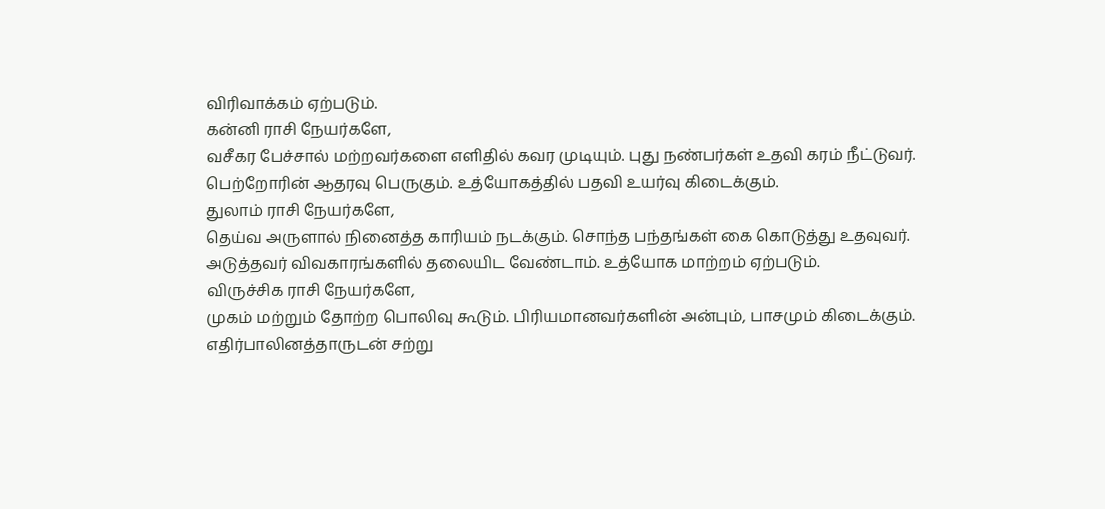விரிவாக்கம் ஏற்படும்.
கன்னி ராசி நேயர்களே,
வசீகர பேச்சால் மற்றவர்களை எளிதில் கவர முடியும். புது நண்பர்கள் உதவி கரம் நீட்டுவர். பெற்றோரின் ஆதரவு பெருகும். உத்யோகத்தில் பதவி உயர்வு கிடைக்கும்.
துலாம் ராசி நேயர்களே,
தெய்வ அருளால் நினைத்த காரியம் நடக்கும். சொந்த பந்தங்கள் கை கொடுத்து உதவுவர். அடுத்தவர் விவகாரங்களில் தலையிட வேண்டாம். உத்யோக மாற்றம் ஏற்படும்.
விருச்சிக ராசி நேயர்களே,
முகம் மற்றும் தோற்ற பொலிவு கூடும். பிரியமானவர்களின் அன்பும், பாசமும் கிடைக்கும். எதிர்பாலினத்தாருடன் சற்று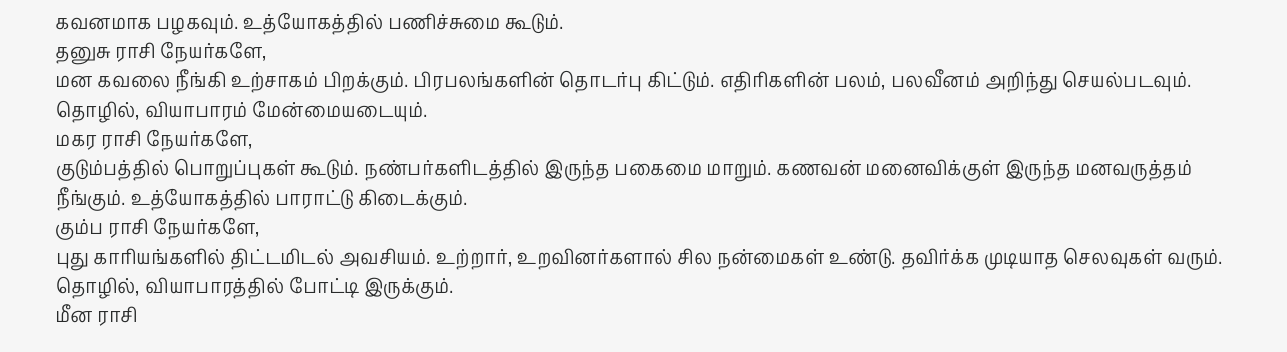கவனமாக பழகவும். உத்யோகத்தில் பணிச்சுமை கூடும்.
தனுசு ராசி நேயர்களே,
மன கவலை நீங்கி உற்சாகம் பிறக்கும். பிரபலங்களின் தொடர்பு கிட்டும். எதிரிகளின் பலம், பலவீனம் அறிந்து செயல்படவும். தொழில், வியாபாரம் மேன்மையடையும்.
மகர ராசி நேயர்களே,
குடும்பத்தில் பொறுப்புகள் கூடும். நண்பர்களிடத்தில் இருந்த பகைமை மாறும். கணவன் மனைவிக்குள் இருந்த மனவருத்தம் நீங்கும். உத்யோகத்தில் பாராட்டு கிடைக்கும்.
கும்ப ராசி நேயர்களே,
புது காரியங்களில் திட்டமிடல் அவசியம். உற்றார், உறவினர்களால் சில நன்மைகள் உண்டு. தவிர்க்க முடியாத செலவுகள் வரும். தொழில், வியாபாரத்தில் போட்டி இருக்கும்.
மீன ராசி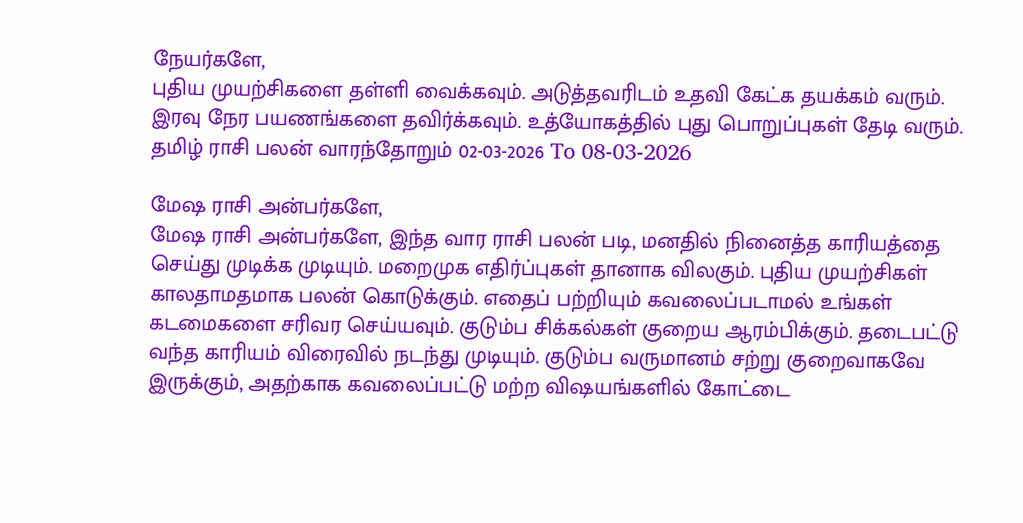நேயர்களே,
புதிய முயற்சிகளை தள்ளி வைக்கவும். அடுத்தவரிடம் உதவி கேட்க தயக்கம் வரும். இரவு நேர பயணங்களை தவிர்க்கவும். உத்யோகத்தில் புது பொறுப்புகள் தேடி வரும்.
தமிழ் ராசி பலன் வாரந்தோறும் 02-03-2026 To 08-03-2026

மேஷ ராசி அன்பர்களே,
மேஷ ராசி அன்பர்களே, இந்த வார ராசி பலன் படி, மனதில் நினைத்த காரியத்தை செய்து முடிக்க முடியும். மறைமுக எதிர்ப்புகள் தானாக விலகும். புதிய முயற்சிகள் காலதாமதமாக பலன் கொடுக்கும். எதைப் பற்றியும் கவலைப்படாமல் உங்கள் கடமைகளை சரிவர செய்யவும். குடும்ப சிக்கல்கள் குறைய ஆரம்பிக்கும். தடைபட்டு வந்த காரியம் விரைவில் நடந்து முடியும். குடும்ப வருமானம் சற்று குறைவாகவே இருக்கும், அதற்காக கவலைப்பட்டு மற்ற விஷயங்களில் கோட்டை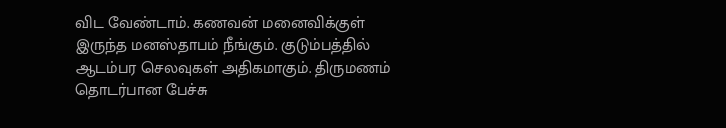விட வேண்டாம். கணவன் மனைவிக்குள் இருந்த மனஸ்தாபம் நீங்கும். குடும்பத்தில் ஆடம்பர செலவுகள் அதிகமாகும். திருமணம் தொடர்பான பேச்சு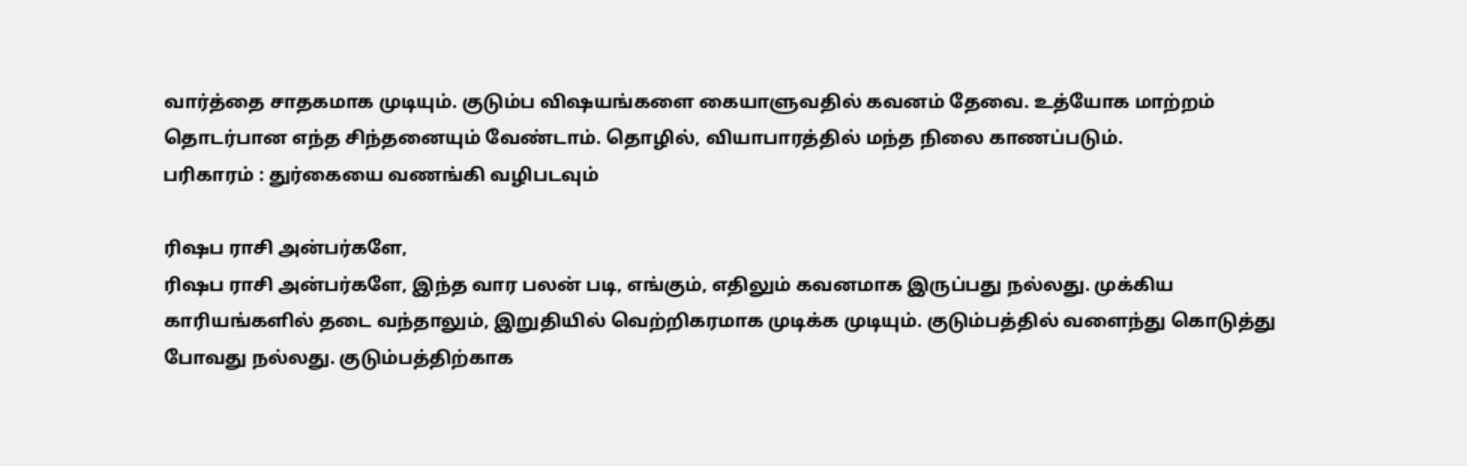வார்த்தை சாதகமாக முடியும். குடும்ப விஷயங்களை கையாளுவதில் கவனம் தேவை. உத்யோக மாற்றம் தொடர்பான எந்த சிந்தனையும் வேண்டாம். தொழில், வியாபாரத்தில் மந்த நிலை காணப்படும்.
பரிகாரம் : துர்கையை வணங்கி வழிபடவும்

ரிஷப ராசி அன்பர்களே,
ரிஷப ராசி அன்பர்களே, இந்த வார பலன் படி, எங்கும், எதிலும் கவனமாக இருப்பது நல்லது. முக்கிய காரியங்களில் தடை வந்தாலும், இறுதியில் வெற்றிகரமாக முடிக்க முடியும். குடும்பத்தில் வளைந்து கொடுத்து போவது நல்லது. குடும்பத்திற்காக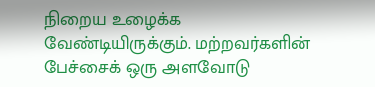நிறைய உழைக்க வேண்டியிருக்கும். மற்றவர்களின் பேச்சைக் ஒரு அளவோடு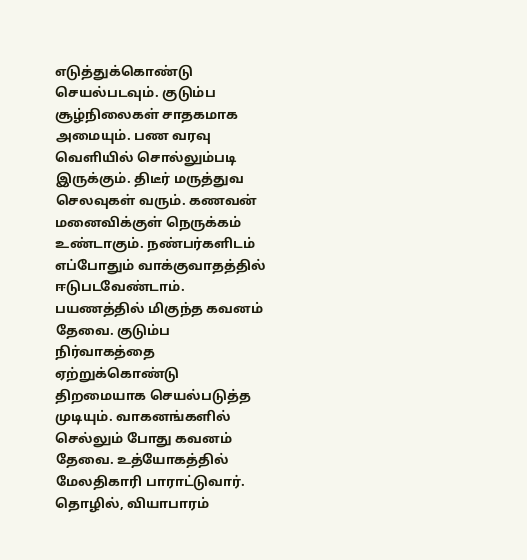எடுத்துக்கொண்டு செயல்படவும். குடும்ப சூழ்நிலைகள் சாதகமாக அமையும். பண வரவு வெளியில் சொல்லும்படி இருக்கும். திடீர் மருத்துவ செலவுகள் வரும். கணவன் மனைவிக்குள் நெருக்கம் உண்டாகும். நண்பர்களிடம் எப்போதும் வாக்குவாதத்தில் ஈடுபடவேண்டாம். பயணத்தில் மிகுந்த கவனம் தேவை. குடும்ப நிர்வாகத்தை ஏற்றுக்கொண்டு திறமையாக செயல்படுத்த முடியும். வாகனங்களில் செல்லும் போது கவனம் தேவை. உத்யோகத்தில் மேலதிகாரி பாராட்டுவார். தொழில், வியாபாரம்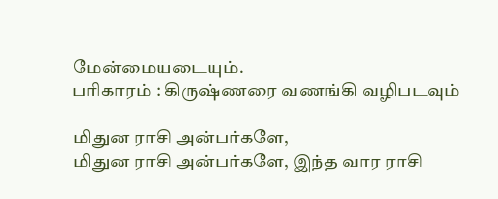மேன்மையடையும்.
பரிகாரம் : கிருஷ்ணரை வணங்கி வழிபடவும்

மிதுன ராசி அன்பர்களே,
மிதுன ராசி அன்பர்களே, இந்த வார ராசி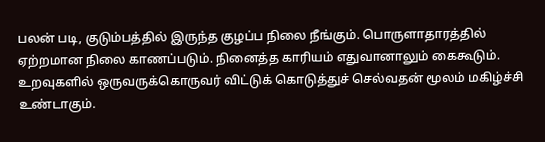பலன் படி, குடும்பத்தில் இருந்த குழப்ப நிலை நீங்கும். பொருளாதாரத்தில் ஏற்றமான நிலை காணப்படும். நினைத்த காரியம் எதுவானாலும் கைகூடும். உறவுகளில் ஒருவருக்கொருவர் விட்டுக் கொடுத்துச் செல்வதன் மூலம் மகிழ்ச்சி உண்டாகும்.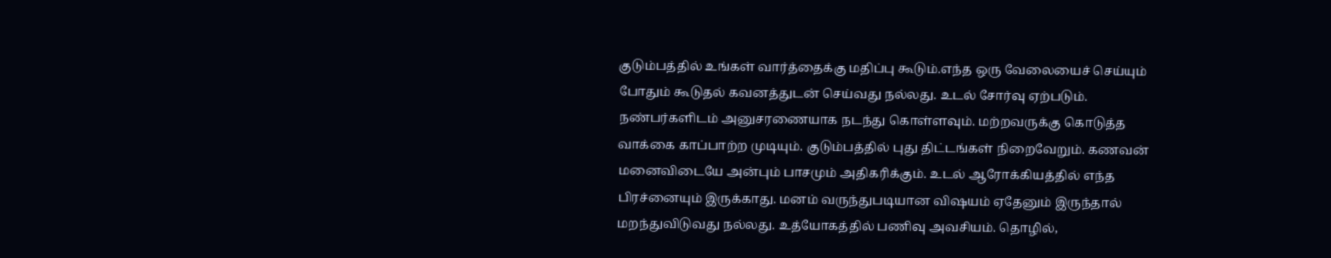குடும்பத்தில் உங்கள் வார்த்தைக்கு மதிப்பு கூடும்.எந்த ஒரு வேலையைச் செய்யும் போதும் கூடுதல் கவனத்துடன் செய்வது நல்லது. உடல் சோர்வு ஏற்படும். நண்பர்களிடம் அனுசரணையாக நடந்து கொள்ளவும். மற்றவருக்கு கொடுத்த வாக்கை காப்பாற்ற முடியும். குடும்பத்தில் புது திட்டங்கள் நிறைவேறும். கணவன் மனைவிடையே அன்பும் பாசமும் அதிகரிக்கும். உடல் ஆரோக்கியத்தில் எந்த பிரச்னையும் இருக்காது. மனம் வருந்துபடியான விஷயம் ஏதேனும் இருந்தால் மறந்துவிடுவது நல்லது. உத்யோகத்தில் பணிவு அவசியம். தொழில்,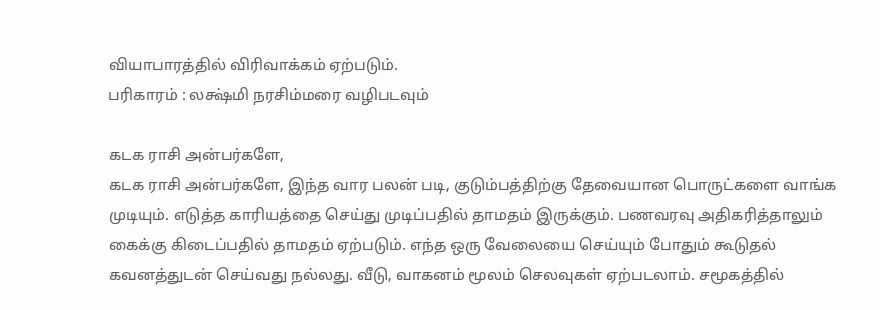வியாபாரத்தில் விரிவாக்கம் ஏற்படும்.
பரிகாரம் : லக்ஷ்மி நரசிம்மரை வழிபடவும்

கடக ராசி அன்பர்களே,
கடக ராசி அன்பர்களே, இந்த வார பலன் படி, குடும்பத்திற்கு தேவையான பொருட்களை வாங்க முடியும். எடுத்த காரியத்தை செய்து முடிப்பதில் தாமதம் இருக்கும். பணவரவு அதிகரித்தாலும் கைக்கு கிடைப்பதில் தாமதம் ஏற்படும். எந்த ஒரு வேலையை செய்யும் போதும் கூடுதல் கவனத்துடன் செய்வது நல்லது. வீடு, வாகனம் மூலம் செலவுகள் ஏற்படலாம். சமூகத்தில்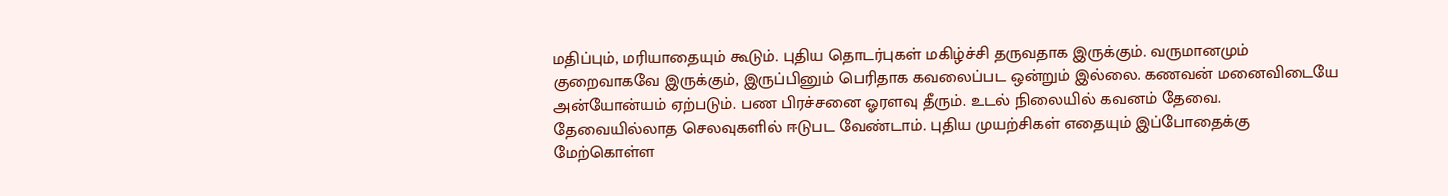மதிப்பும், மரியாதையும் கூடும். புதிய தொடர்புகள் மகிழ்ச்சி தருவதாக இருக்கும். வருமானமும் குறைவாகவே இருக்கும், இருப்பினும் பெரிதாக கவலைப்பட ஒன்றும் இல்லை. கணவன் மனைவிடையே அன்யோன்யம் ஏற்படும். பண பிரச்சனை ஓரளவு தீரும். உடல் நிலையில் கவனம் தேவை. தேவையில்லாத செலவுகளில் ஈடுபட வேண்டாம். புதிய முயற்சிகள் எதையும் இப்போதைக்கு மேற்கொள்ள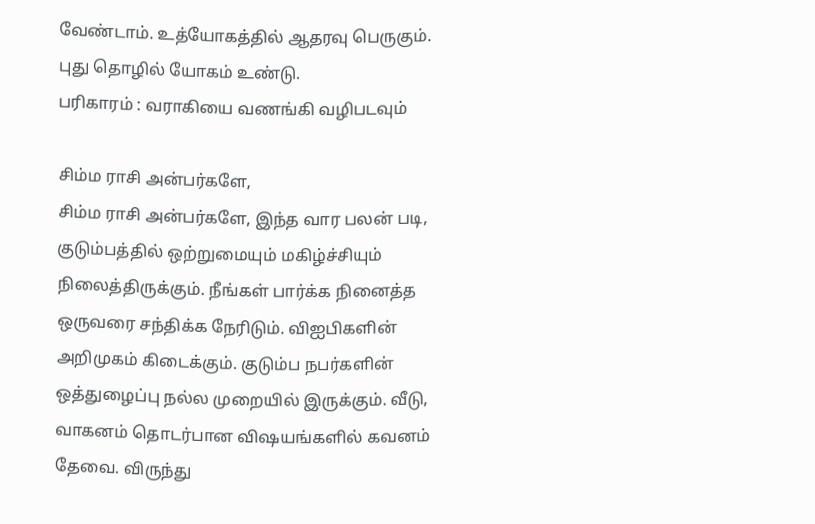வேண்டாம். உத்யோகத்தில் ஆதரவு பெருகும். புது தொழில் யோகம் உண்டு.
பரிகாரம் : வராகியை வணங்கி வழிபடவும்

சிம்ம ராசி அன்பர்களே,
சிம்ம ராசி அன்பர்களே, இந்த வார பலன் படி, குடும்பத்தில் ஒற்றுமையும் மகிழ்ச்சியும் நிலைத்திருக்கும். நீங்கள் பார்க்க நினைத்த ஒருவரை சந்திக்க நேரிடும். விஐபிகளின் அறிமுகம் கிடைக்கும். குடும்ப நபர்களின் ஒத்துழைப்பு நல்ல முறையில் இருக்கும். வீடு, வாகனம் தொடர்பான விஷயங்களில் கவனம் தேவை. விருந்து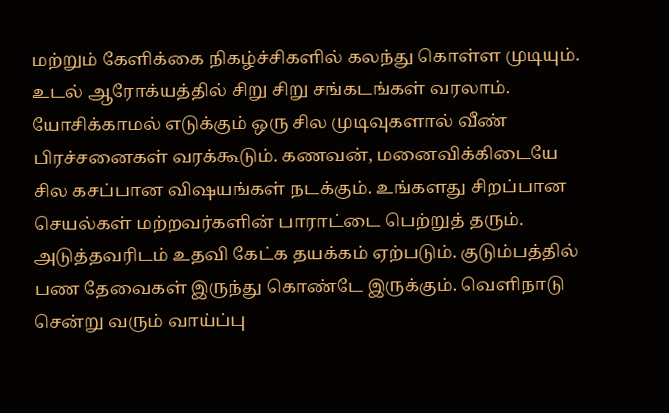மற்றும் கேளிக்கை நிகழ்ச்சிகளில் கலந்து கொள்ள முடியும். உடல் ஆரோக்யத்தில் சிறு சிறு சங்கடங்கள் வரலாம். யோசிக்காமல் எடுக்கும் ஒரு சில முடிவுகளால் வீண் பிரச்சனைகள் வரக்கூடும். கணவன், மனைவிக்கிடையே சில கசப்பான விஷயங்கள் நடக்கும். உங்களது சிறப்பான செயல்கள் மற்றவர்களின் பாராட்டை பெற்றுத் தரும். அடுத்தவரிடம் உதவி கேட்க தயக்கம் ஏற்படும். குடும்பத்தில் பண தேவைகள் இருந்து கொண்டே இருக்கும். வெளிநாடு சென்று வரும் வாய்ப்பு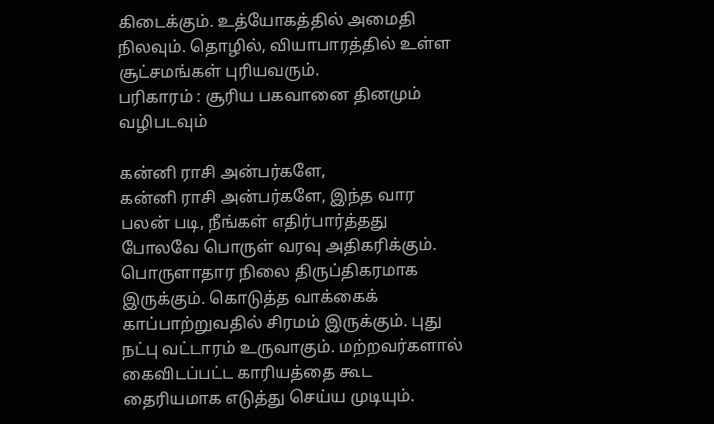கிடைக்கும். உத்யோகத்தில் அமைதி நிலவும். தொழில், வியாபாரத்தில் உள்ள சூட்சமங்கள் புரியவரும்.
பரிகாரம் : சூரிய பகவானை தினமும் வழிபடவும்

கன்னி ராசி அன்பர்களே,
கன்னி ராசி அன்பர்களே, இந்த வார பலன் படி, நீங்கள் எதிர்பார்த்தது போலவே பொருள் வரவு அதிகரிக்கும். பொருளாதார நிலை திருப்திகரமாக இருக்கும். கொடுத்த வாக்கைக் காப்பாற்றுவதில் சிரமம் இருக்கும். புது நட்பு வட்டாரம் உருவாகும். மற்றவர்களால் கைவிடப்பட்ட காரியத்தை கூட தைரியமாக எடுத்து செய்ய முடியும்.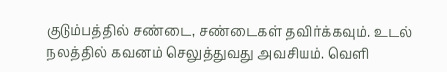குடும்பத்தில் சண்டை, சண்டைகள் தவிர்க்கவும். உடல் நலத்தில் கவனம் செலுத்துவது அவசியம். வெளி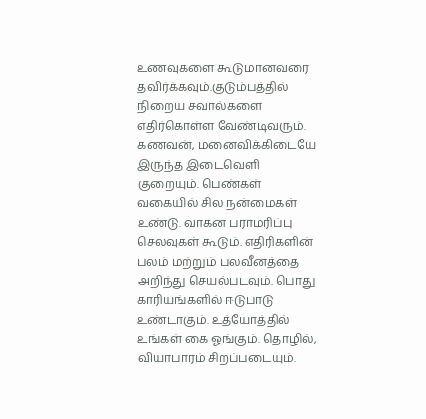உணவுகளை கூடுமானவரை தவிர்க்கவும்.குடும்பத்தில் நிறைய சவால்களை எதிர்கொள்ள வேண்டிவரும். கணவன், மனைவிக்கிடையே இருந்த இடைவெளி குறையும். பெண்கள் வகையில் சில நன்மைகள் உண்டு. வாகன பராமரிப்பு செலவுகள் கூடும். எதிரிகளின் பலம் மற்றும் பலவீனத்தை அறிந்து செயல்படவும். பொது காரியங்களில் ஈடுபாடு உண்டாகும். உத்யோத்தில் உங்கள் கை ஓங்கும். தொழில், வியாபாரம் சிறப்படையும்.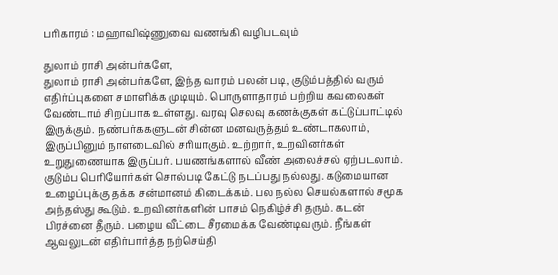பரிகாரம் : மஹாவிஷ்ணுவை வணங்கி வழிபடவும்

துலாம் ராசி அன்பர்களே,
துலாம் ராசி அன்பர்களே, இந்த வாரம் பலன் படி, குடும்பத்தில் வரும் எதிர்ப்புகளை சமாளிக்க முடியும். பொருளாதாரம் பற்றிய கவலைகள் வேண்டாம் சிறப்பாக உள்ளது. வரவு செலவு கணக்குகள் கட்டுப்பாட்டில் இருக்கும். நண்பர்ககளுடன் சின்ன மனவருத்தம் உண்டாகலாம், இருப்பினும் நாளடைவில் சரியாகும். உற்றார், உறவினர்கள் உறுதுணையாக இருப்பர். பயணங்களால் வீண் அலைச்சல் ஏற்படலாம். குடும்ப பெரியோர்கள் சொல்படி கேட்டு நடப்பது நல்லது. கடுமையான உழைப்புக்கு தக்க சன்மானம் கிடைக்கம். பல நல்ல செயல்களால் சமூக அந்தஸ்து கூடும். உறவினர்களின் பாசம் நெகிழ்ச்சி தரும். கடன் பிரச்னை தீரும். பழைய வீட்டை சீரமைக்க வேண்டிவரும். நீங்கள் ஆவலுடன் எதிர்பார்த்த நற்செய்தி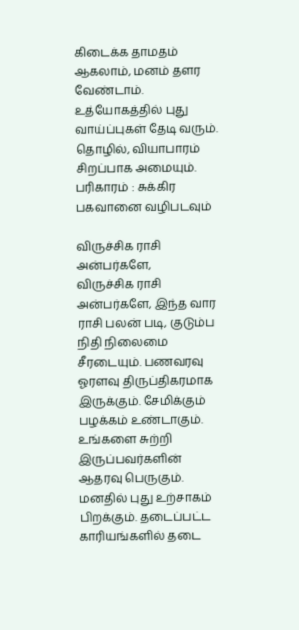கிடைக்க தாமதம் ஆகலாம், மனம் தளர வேண்டாம். உத்யோகத்தில் புது வாய்ப்புகள் தேடி வரும். தொழில், வியாபாரம் சிறப்பாக அமையும்.
பரிகாரம் : சுக்கிர பகவானை வழிபடவும்

விருச்சிக ராசி அன்பர்களே,
விருச்சிக ராசி அன்பர்களே, இந்த வார ராசி பலன் படி, குடும்ப நிதி நிலைமை சீரடையும். பணவரவு ஓரளவு திருப்திகரமாக இருக்கும். சேமிக்கும் பழக்கம் உண்டாகும். உங்களை சுற்றி இருப்பவர்களின் ஆதரவு பெருகும். மனதில் புது உற்சாகம் பிறக்கும். தடைப்பட்ட காரியங்களில் தடை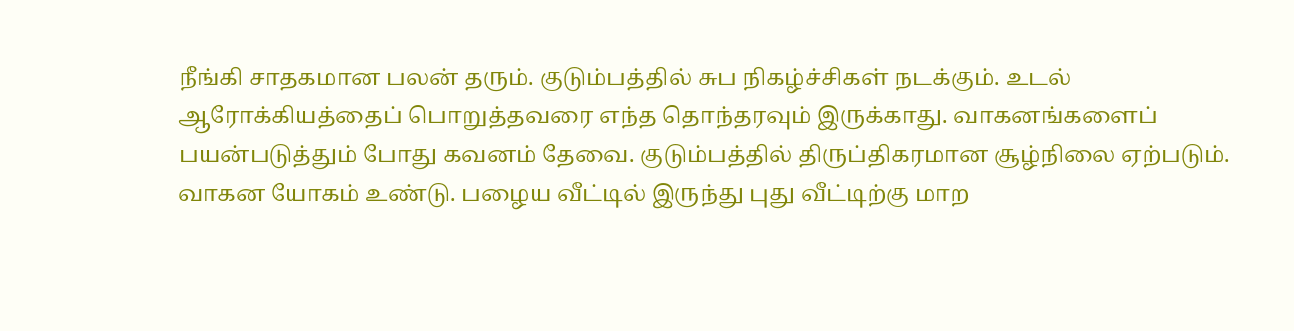நீங்கி சாதகமான பலன் தரும். குடும்பத்தில் சுப நிகழ்ச்சிகள் நடக்கும். உடல் ஆரோக்கியத்தைப் பொறுத்தவரை எந்த தொந்தரவும் இருக்காது. வாகனங்களைப் பயன்படுத்தும் போது கவனம் தேவை. குடும்பத்தில் திருப்திகரமான சூழ்நிலை ஏற்படும். வாகன யோகம் உண்டு. பழைய வீட்டில் இருந்து புது வீட்டிற்கு மாற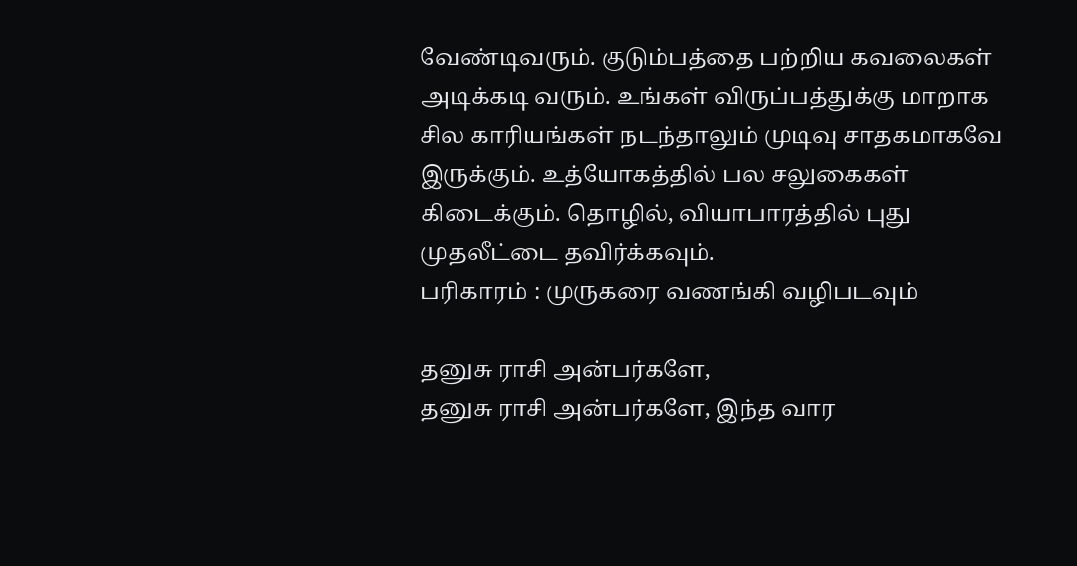வேண்டிவரும். குடும்பத்தை பற்றிய கவலைகள் அடிக்கடி வரும். உங்கள் விருப்பத்துக்கு மாறாக சில காரியங்கள் நடந்தாலும் முடிவு சாதகமாகவே இருக்கும். உத்யோகத்தில் பல சலுகைகள் கிடைக்கும். தொழில், வியாபாரத்தில் புது முதலீட்டை தவிர்க்கவும்.
பரிகாரம் : முருகரை வணங்கி வழிபடவும்

தனுசு ராசி அன்பர்களே,
தனுசு ராசி அன்பர்களே, இந்த வார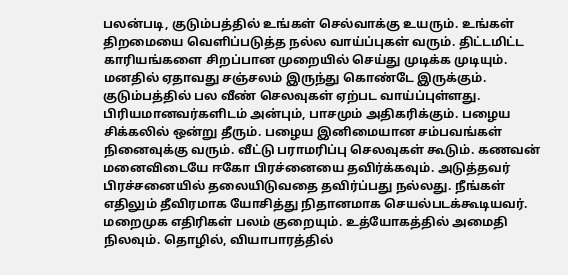பலன்படி, குடும்பத்தில் உங்கள் செல்வாக்கு உயரும். உங்கள் திறமையை வெளிப்படுத்த நல்ல வாய்ப்புகள் வரும். திட்டமிட்ட காரியங்களை சிறப்பான முறையில் செய்து முடிக்க முடியும். மனதில் ஏதாவது சஞ்சலம் இருந்து கொண்டே இருக்கும். குடும்பத்தில் பல வீண் செலவுகள் ஏற்பட வாய்ப்புள்ளது. பிரியமானவர்களிடம் அன்பும், பாசமும் அதிகரிக்கும். பழைய சிக்கலில் ஒன்று தீரும். பழைய இனிமையான சம்பவங்கள் நினைவுக்கு வரும். வீட்டு பராமரிப்பு செலவுகள் கூடும். கணவன் மனைவிடையே ஈகோ பிரச்னையை தவிர்க்கவும். அடுத்தவர் பிரச்சனையில் தலையிடுவதை தவிர்ப்பது நல்லது. நீங்கள் எதிலும் தீவிரமாக யோசித்து நிதானமாக செயல்படக்கூடியவர். மறைமுக எதிரிகள் பலம் குறையும். உத்யோகத்தில் அமைதி நிலவும். தொழில், வியாபாரத்தில்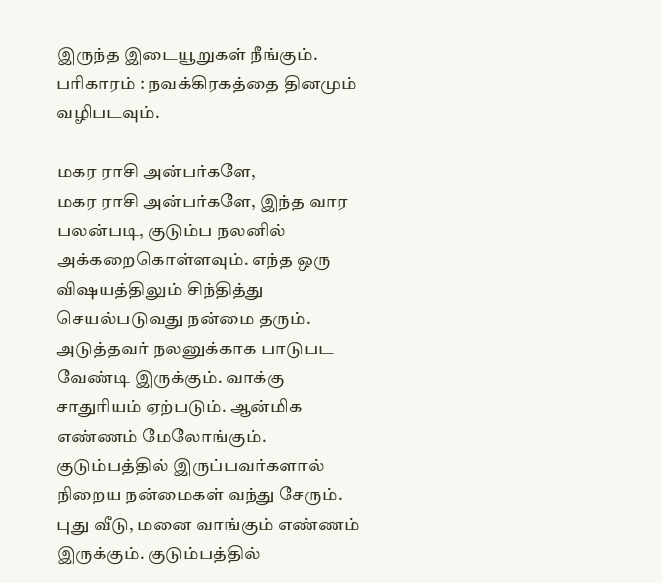இருந்த இடையூறுகள் நீங்கும்.
பரிகாரம் : நவக்கிரகத்தை தினமும் வழிபடவும்.

மகர ராசி அன்பர்களே,
மகர ராசி அன்பர்களே, இந்த வார பலன்படி, குடும்ப நலனில் அக்கறைகொள்ளவும். எந்த ஒரு விஷயத்திலும் சிந்தித்து செயல்படுவது நன்மை தரும். அடுத்தவர் நலனுக்காக பாடுபட வேண்டி இருக்கும். வாக்கு சாதுரியம் ஏற்படும். ஆன்மிக எண்ணம் மேலோங்கும். குடும்பத்தில் இருப்பவர்களால் நிறைய நன்மைகள் வந்து சேரும். புது வீடு, மனை வாங்கும் எண்ணம் இருக்கும். குடும்பத்தில்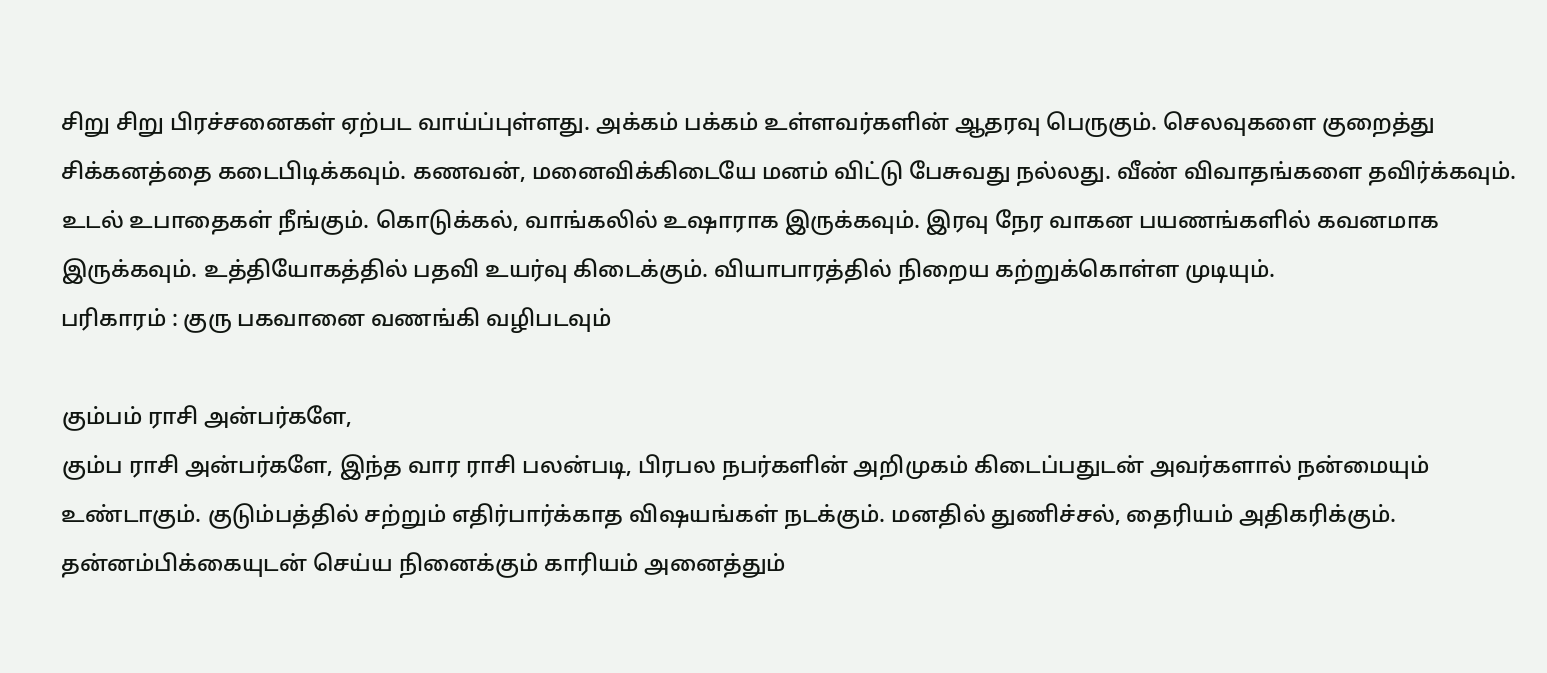சிறு சிறு பிரச்சனைகள் ஏற்பட வாய்ப்புள்ளது. அக்கம் பக்கம் உள்ளவர்களின் ஆதரவு பெருகும். செலவுகளை குறைத்து சிக்கனத்தை கடைபிடிக்கவும். கணவன், மனைவிக்கிடையே மனம் விட்டு பேசுவது நல்லது. வீண் விவாதங்களை தவிர்க்கவும். உடல் உபாதைகள் நீங்கும். கொடுக்கல், வாங்கலில் உஷாராக இருக்கவும். இரவு நேர வாகன பயணங்களில் கவனமாக இருக்கவும். உத்தியோகத்தில் பதவி உயர்வு கிடைக்கும். வியாபாரத்தில் நிறைய கற்றுக்கொள்ள முடியும்.
பரிகாரம் : குரு பகவானை வணங்கி வழிபடவும்

கும்பம் ராசி அன்பர்களே,
கும்ப ராசி அன்பர்களே, இந்த வார ராசி பலன்படி, பிரபல நபர்களின் அறிமுகம் கிடைப்பதுடன் அவர்களால் நன்மையும் உண்டாகும். குடும்பத்தில் சற்றும் எதிர்பார்க்காத விஷயங்கள் நடக்கும். மனதில் துணிச்சல், தைரியம் அதிகரிக்கும். தன்னம்பிக்கையுடன் செய்ய நினைக்கும் காரியம் அனைத்தும்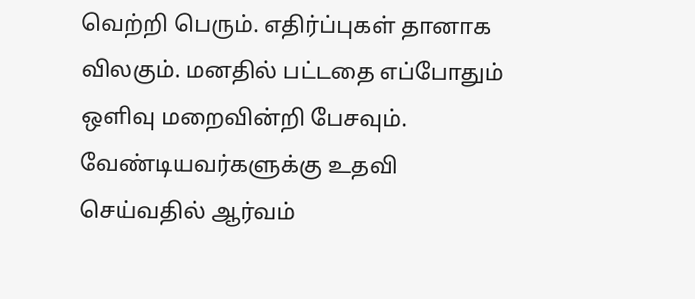வெற்றி பெரும். எதிர்ப்புகள் தானாக விலகும். மனதில் பட்டதை எப்போதும் ஒளிவு மறைவின்றி பேசவும். வேண்டியவர்களுக்கு உதவி செய்வதில் ஆர்வம்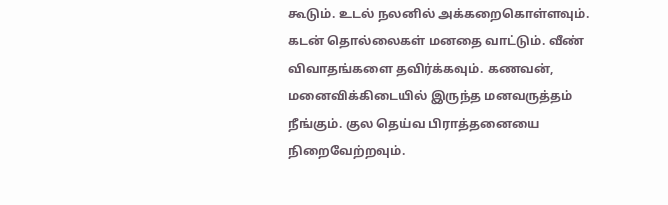கூடும். உடல் நலனில் அக்கறைகொள்ளவும். கடன் தொல்லைகள் மனதை வாட்டும். வீண் விவாதங்களை தவிர்க்கவும். கணவன், மனைவிக்கிடையில் இருந்த மனவருத்தம் நீங்கும். குல தெய்வ பிராத்தனையை நிறைவேற்றவும்.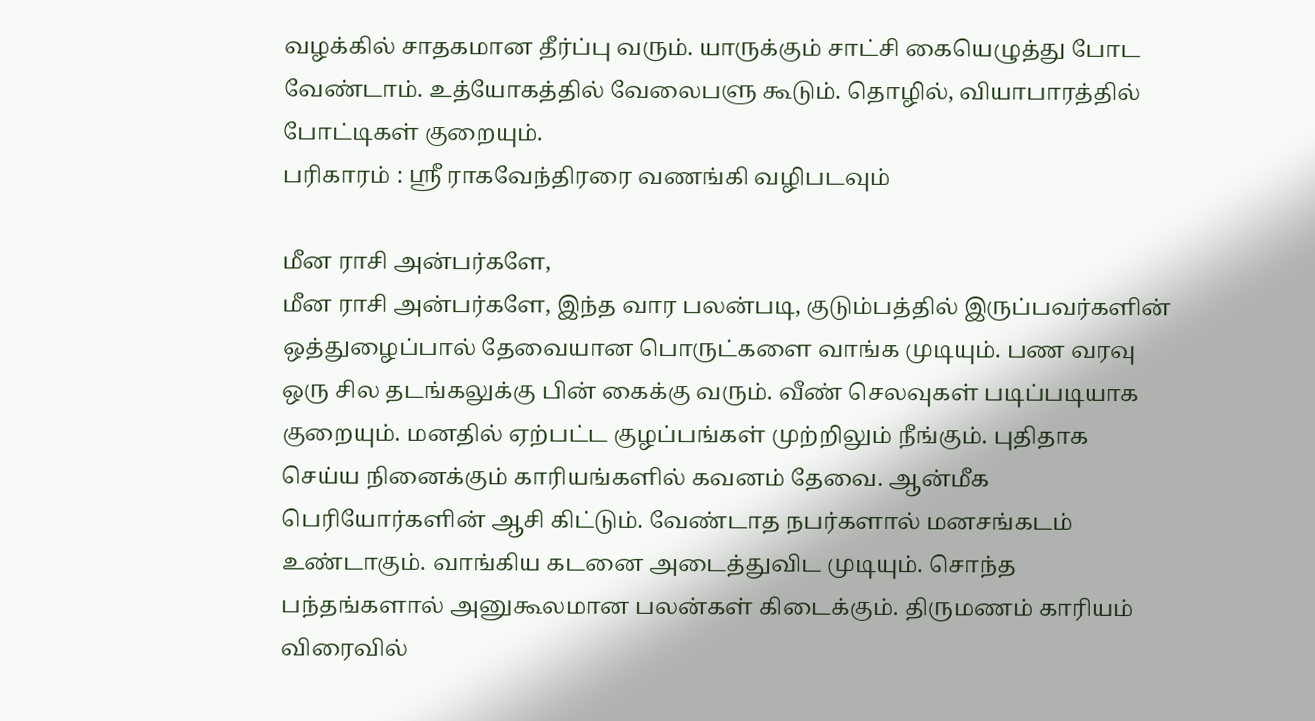வழக்கில் சாதகமான தீர்ப்பு வரும். யாருக்கும் சாட்சி கையெழுத்து போட வேண்டாம். உத்யோகத்தில் வேலைபளு கூடும். தொழில், வியாபாரத்தில் போட்டிகள் குறையும்.
பரிகாரம் : ஸ்ரீ ராகவேந்திரரை வணங்கி வழிபடவும்

மீன ராசி அன்பர்களே,
மீன ராசி அன்பர்களே, இந்த வார பலன்படி, குடும்பத்தில் இருப்பவர்களின் ஒத்துழைப்பால் தேவையான பொருட்களை வாங்க முடியும். பண வரவு ஒரு சில தடங்கலுக்கு பின் கைக்கு வரும். வீண் செலவுகள் படிப்படியாக குறையும். மனதில் ஏற்பட்ட குழப்பங்கள் முற்றிலும் நீங்கும். புதிதாக செய்ய நினைக்கும் காரியங்களில் கவனம் தேவை. ஆன்மீக பெரியோர்களின் ஆசி கிட்டும். வேண்டாத நபர்களால் மனசங்கடம் உண்டாகும். வாங்கிய கடனை அடைத்துவிட முடியும். சொந்த பந்தங்களால் அனுகூலமான பலன்கள் கிடைக்கும். திருமணம் காரியம் விரைவில்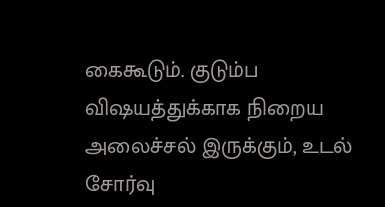கைகூடும். குடும்ப விஷயத்துக்காக நிறைய அலைச்சல் இருக்கும், உடல் சோர்வு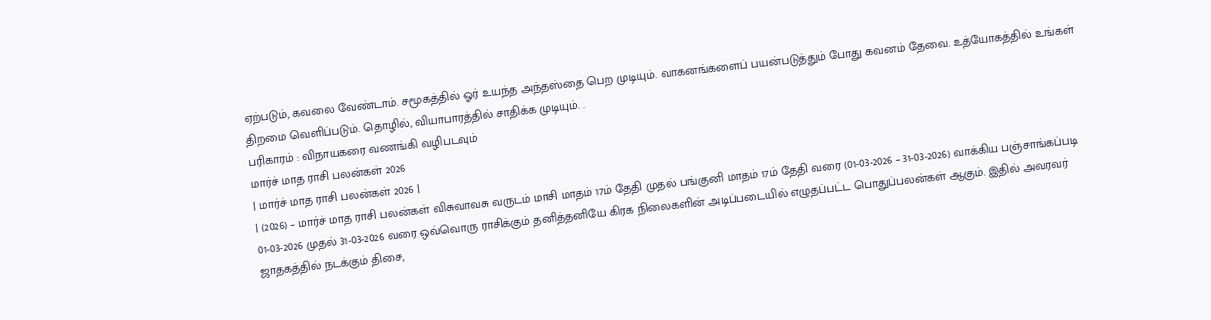ஏற்படும், கவலை வேண்டாம். சமூகத்தில் ஓர் உயந்த அந்தஸ்தை பெற முடியும். வாகனங்களைப் பயன்படுத்தும் போது கவனம் தேவை. உத்யோகத்தில் உங்கள் திறமை வெளிப்படும். தொழில், வியாபாரத்தில் சாதிக்க முடியும். .
பரிகாரம் : விநாயகரை வணங்கி வழிபடவும்
மார்ச் மாத ராசி பலன்கள் 2026
| மார்ச் மாத ராசி பலன்கள் 2026 |
| (2026) – மார்ச் மாத ராசி பலன்கள் விசுவாவசு வருடம் மாசி மாதம் 17ம் தேதி முதல் பங்குனி மாதம் 17ம் தேதி வரை (01-03-2026 – 31-03-2026) வாக்கிய பஞ்சாங்கப்படி 01-03-2026 முதல் 31-03-2026 வரை ஒவ்வொரு ராசிக்கும் தனித்தனியே கிரக நிலைகளின் அடிப்படையில் எழுதப்பட்ட பொதுப்பலன்கள் ஆகும். இதில் அவரவர் ஜாதகத்தில் நடக்கும் திசை,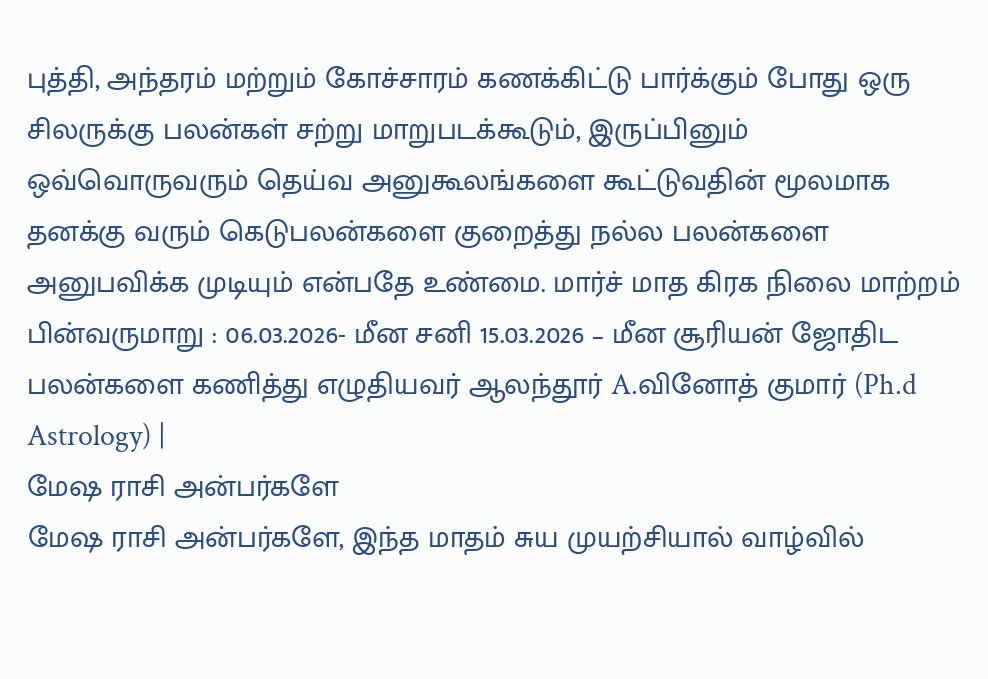புத்தி, அந்தரம் மற்றும் கோச்சாரம் கணக்கிட்டு பார்க்கும் போது ஒரு சிலருக்கு பலன்கள் சற்று மாறுபடக்கூடும், இருப்பினும் ஒவ்வொருவரும் தெய்வ அனுகூலங்களை கூட்டுவதின் மூலமாக தனக்கு வரும் கெடுபலன்களை குறைத்து நல்ல பலன்களை அனுபவிக்க முடியும் என்பதே உண்மை. மார்ச் மாத கிரக நிலை மாற்றம் பின்வருமாறு : 06.03.2026- மீன சனி 15.03.2026 – மீன சூரியன் ஜோதிட பலன்களை கணித்து எழுதியவர் ஆலந்தூர் A.வினோத் குமார் (Ph.d Astrology) |
மேஷ ராசி அன்பர்களே
மேஷ ராசி அன்பர்களே, இந்த மாதம் சுய முயற்சியால் வாழ்வில்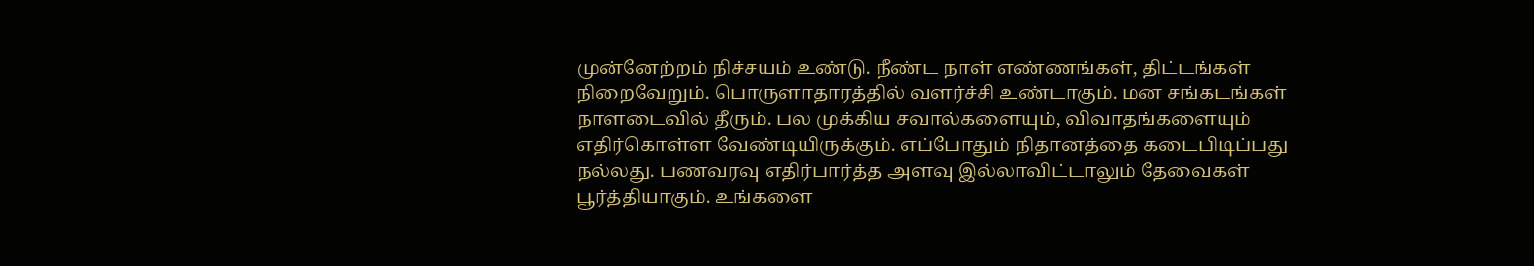முன்னேற்றம் நிச்சயம் உண்டு. நீண்ட நாள் எண்ணங்கள், திட்டங்கள் நிறைவேறும். பொருளாதாரத்தில் வளர்ச்சி உண்டாகும். மன சங்கடங்கள் நாளடைவில் தீரும். பல முக்கிய சவால்களையும், விவாதங்களையும் எதிர்கொள்ள வேண்டியிருக்கும். எப்போதும் நிதானத்தை கடைபிடிப்பது நல்லது. பணவரவு எதிர்பார்த்த அளவு இல்லாவிட்டாலும் தேவைகள் பூர்த்தியாகும். உங்களை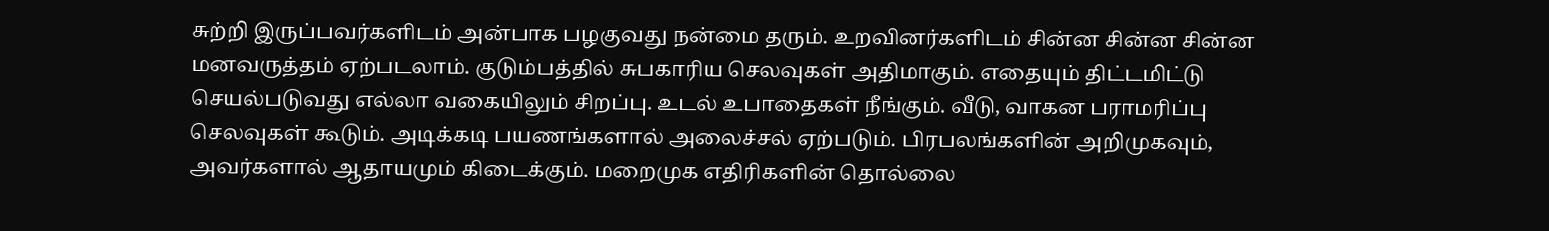சுற்றி இருப்பவர்களிடம் அன்பாக பழகுவது நன்மை தரும். உறவினர்களிடம் சின்ன சின்ன சின்ன மனவருத்தம் ஏற்படலாம். குடும்பத்தில் சுபகாரிய செலவுகள் அதிமாகும். எதையும் திட்டமிட்டு செயல்படுவது எல்லா வகையிலும் சிறப்பு. உடல் உபாதைகள் நீங்கும். வீடு, வாகன பராமரிப்பு செலவுகள் கூடும். அடிக்கடி பயணங்களால் அலைச்சல் ஏற்படும். பிரபலங்களின் அறிமுகவும், அவர்களால் ஆதாயமும் கிடைக்கும். மறைமுக எதிரிகளின் தொல்லை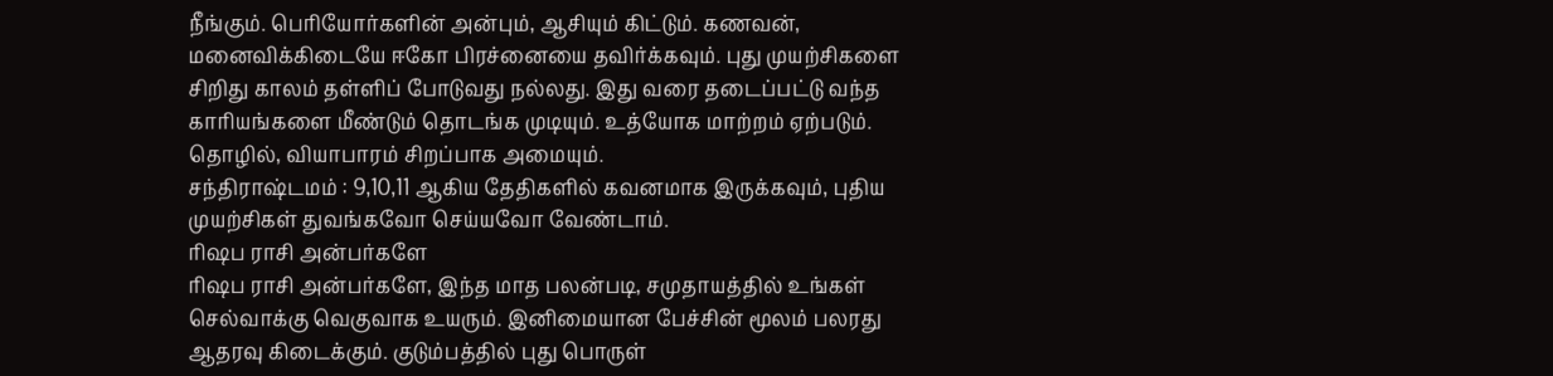நீங்கும். பெரியோர்களின் அன்பும், ஆசியும் கிட்டும். கணவன், மனைவிக்கிடையே ஈகோ பிரச்னையை தவிர்க்கவும். புது முயற்சிகளை சிறிது காலம் தள்ளிப் போடுவது நல்லது. இது வரை தடைப்பட்டு வந்த காரியங்களை மீண்டும் தொடங்க முடியும். உத்யோக மாற்றம் ஏற்படும். தொழில், வியாபாரம் சிறப்பாக அமையும்.
சந்திராஷ்டமம் : 9,10,11 ஆகிய தேதிகளில் கவனமாக இருக்கவும், புதிய முயற்சிகள் துவங்கவோ செய்யவோ வேண்டாம்.
ரிஷப ராசி அன்பர்களே
ரிஷப ராசி அன்பர்களே, இந்த மாத பலன்படி, சமுதாயத்தில் உங்கள் செல்வாக்கு வெகுவாக உயரும். இனிமையான பேச்சின் மூலம் பலரது ஆதரவு கிடைக்கும். குடும்பத்தில் புது பொருள்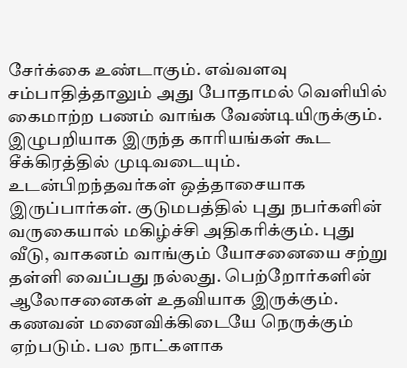சேர்க்கை உண்டாகும். எவ்வளவு சம்பாதித்தாலும் அது போதாமல் வெளியில் கைமாற்ற பணம் வாங்க வேண்டியிருக்கும். இழுபறியாக இருந்த காரியங்கள் கூட சீக்கிரத்தில் முடிவடையும். உடன்பிறந்தவர்கள் ஒத்தாசையாக இருப்பார்கள். குடுமபத்தில் புது நபர்களின் வருகையால் மகிழ்ச்சி அதிகரிக்கும். புது வீடு, வாகனம் வாங்கும் யோசனையை சற்று தள்ளி வைப்பது நல்லது. பெற்றோர்களின் ஆலோசனைகள் உதவியாக இருக்கும். கணவன் மனைவிக்கிடையே நெருக்கும் ஏற்படும். பல நாட்களாக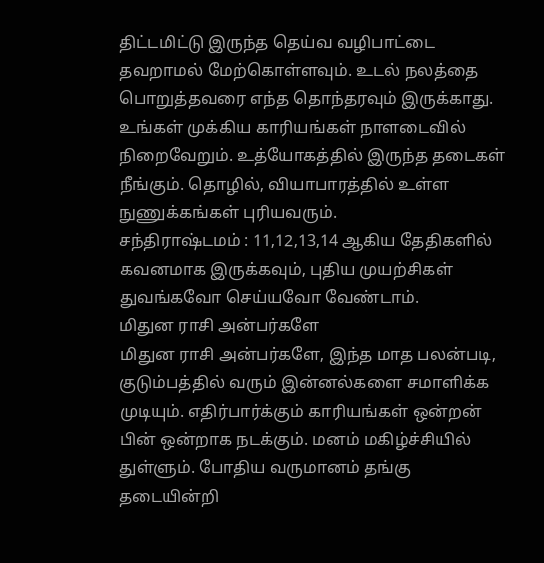திட்டமிட்டு இருந்த தெய்வ வழிபாட்டை தவறாமல் மேற்கொள்ளவும். உடல் நலத்தை பொறுத்தவரை எந்த தொந்தரவும் இருக்காது. உங்கள் முக்கிய காரியங்கள் நாளடைவில் நிறைவேறும். உத்யோகத்தில் இருந்த தடைகள் நீங்கும். தொழில், வியாபாரத்தில் உள்ள நுணுக்கங்கள் புரியவரும்.
சந்திராஷ்டமம் : 11,12,13,14 ஆகிய தேதிகளில் கவனமாக இருக்கவும், புதிய முயற்சிகள் துவங்கவோ செய்யவோ வேண்டாம்.
மிதுன ராசி அன்பர்களே
மிதுன ராசி அன்பர்களே, இந்த மாத பலன்படி, குடும்பத்தில் வரும் இன்னல்களை சமாளிக்க முடியும். எதிர்பார்க்கும் காரியங்கள் ஒன்றன் பின் ஒன்றாக நடக்கும். மனம் மகிழ்ச்சியில் துள்ளும். போதிய வருமானம் தங்கு தடையின்றி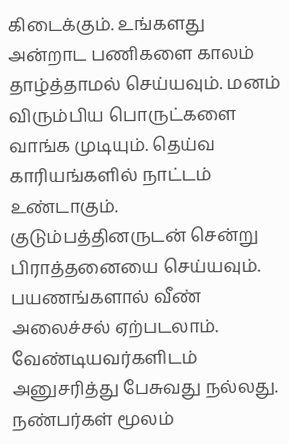கிடைக்கும். உங்களது அன்றாட பணிகளை காலம் தாழ்த்தாமல் செய்யவும். மனம் விரும்பிய பொருட்களை வாங்க முடியும். தெய்வ காரியங்களில் நாட்டம் உண்டாகும். குடும்பத்தினருடன் சென்று பிராத்தனையை செய்யவும். பயணங்களால் வீண் அலைச்சல் ஏற்படலாம். வேண்டியவர்களிடம் அனுசரித்து பேசுவது நல்லது. நண்பர்கள் மூலம்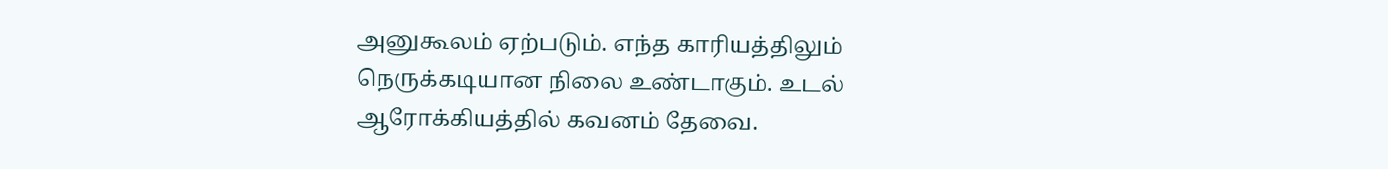அனுகூலம் ஏற்படும். எந்த காரியத்திலும் நெருக்கடியான நிலை உண்டாகும். உடல் ஆரோக்கியத்தில் கவனம் தேவை.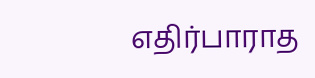எதிர்பாராத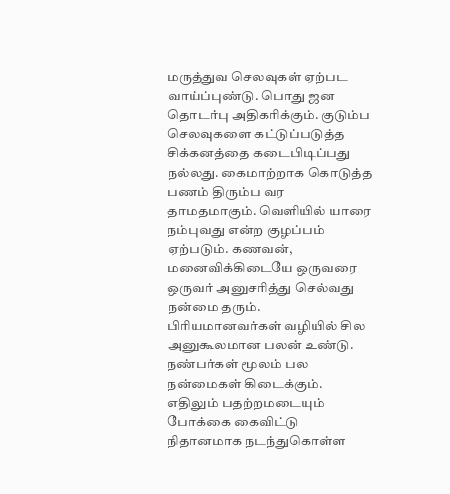மருத்துவ செலவுகள் ஏற்பட வாய்ப்புண்டு. பொது ஜன தொடர்பு அதிகரிக்கும். குடும்ப செலவுகளை கட்டுப்படுத்த சிக்கனத்தை கடைபிடிப்பது நல்லது. கைமாற்றாக கொடுத்த பணம் திரும்ப வர தாமதமாகும். வெளியில் யாரை நம்புவது என்ற குழப்பம் ஏற்படும். கணவன், மனைவிக்கிடையே ஒருவரை ஒருவர் அனுசரித்து செல்வது நன்மை தரும். பிரியமானவர்கள் வழியில் சில அனுகூலமான பலன் உண்டு. நண்பர்கள் மூலம் பல நன்மைகள் கிடைக்கும். எதிலும் பதற்றமடையும் போக்கை கைவிட்டு நிதானமாக நடந்துகொள்ள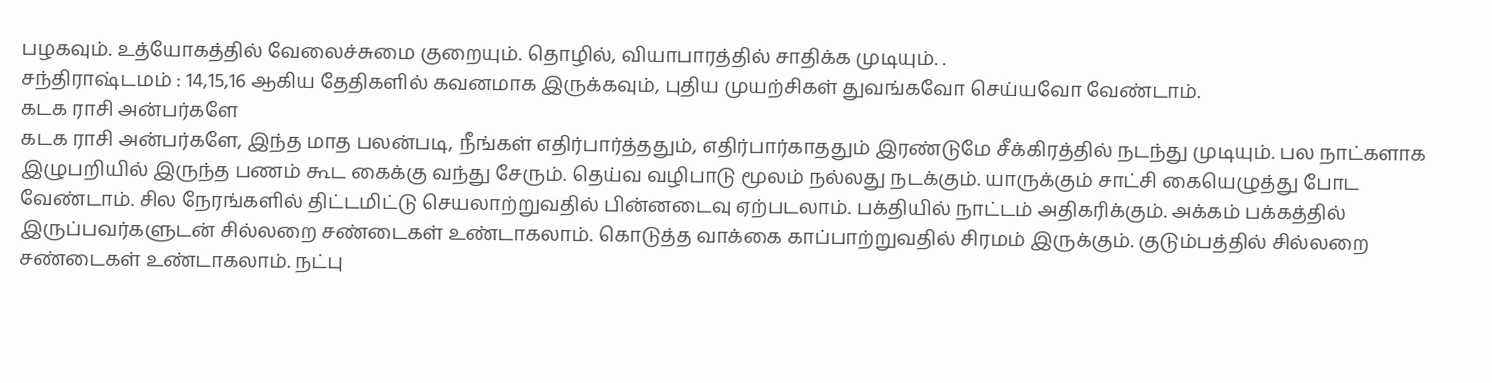பழகவும். உத்யோகத்தில் வேலைச்சுமை குறையும். தொழில், வியாபாரத்தில் சாதிக்க முடியும். .
சந்திராஷ்டமம் : 14,15,16 ஆகிய தேதிகளில் கவனமாக இருக்கவும், புதிய முயற்சிகள் துவங்கவோ செய்யவோ வேண்டாம்.
கடக ராசி அன்பர்களே
கடக ராசி அன்பர்களே, இந்த மாத பலன்படி, நீங்கள் எதிர்பார்த்ததும், எதிர்பார்காததும் இரண்டுமே சீக்கிரத்தில் நடந்து முடியும். பல நாட்களாக இழுபறியில் இருந்த பணம் கூட கைக்கு வந்து சேரும். தெய்வ வழிபாடு மூலம் நல்லது நடக்கும். யாருக்கும் சாட்சி கையெழுத்து போட வேண்டாம். சில நேரங்களில் திட்டமிட்டு செயலாற்றுவதில் பின்னடைவு ஏற்படலாம். பக்தியில் நாட்டம் அதிகரிக்கும். அக்கம் பக்கத்தில் இருப்பவர்களுடன் சில்லறை சண்டைகள் உண்டாகலாம். கொடுத்த வாக்கை காப்பாற்றுவதில் சிரமம் இருக்கும். குடும்பத்தில் சில்லறை சண்டைகள் உண்டாகலாம். நட்பு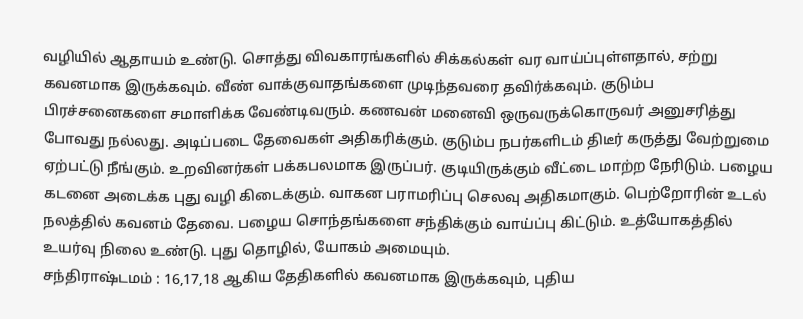வழியில் ஆதாயம் உண்டு. சொத்து விவகாரங்களில் சிக்கல்கள் வர வாய்ப்புள்ளதால், சற்று கவனமாக இருக்கவும். வீண் வாக்குவாதங்களை முடிந்தவரை தவிர்க்கவும். குடும்ப பிரச்சனைகளை சமாளிக்க வேண்டிவரும். கணவன் மனைவி ஒருவருக்கொருவர் அனுசரித்து போவது நல்லது. அடிப்படை தேவைகள் அதிகரிக்கும். குடும்ப நபர்களிடம் திடீர் கருத்து வேற்றுமை ஏற்பட்டு நீங்கும். உறவினர்கள் பக்கபலமாக இருப்பர். குடியிருக்கும் வீட்டை மாற்ற நேரிடும். பழைய கடனை அடைக்க புது வழி கிடைக்கும். வாகன பராமரிப்பு செலவு அதிகமாகும். பெற்றோரின் உடல் நலத்தில் கவனம் தேவை. பழைய சொந்தங்களை சந்திக்கும் வாய்ப்பு கிட்டும். உத்யோகத்தில் உயர்வு நிலை உண்டு. புது தொழில், யோகம் அமையும்.
சந்திராஷ்டமம் : 16,17,18 ஆகிய தேதிகளில் கவனமாக இருக்கவும், புதிய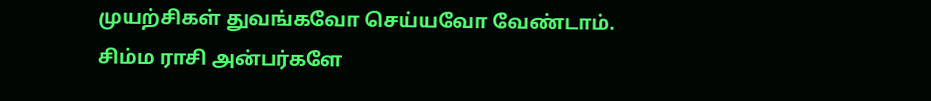முயற்சிகள் துவங்கவோ செய்யவோ வேண்டாம்.
சிம்ம ராசி அன்பர்களே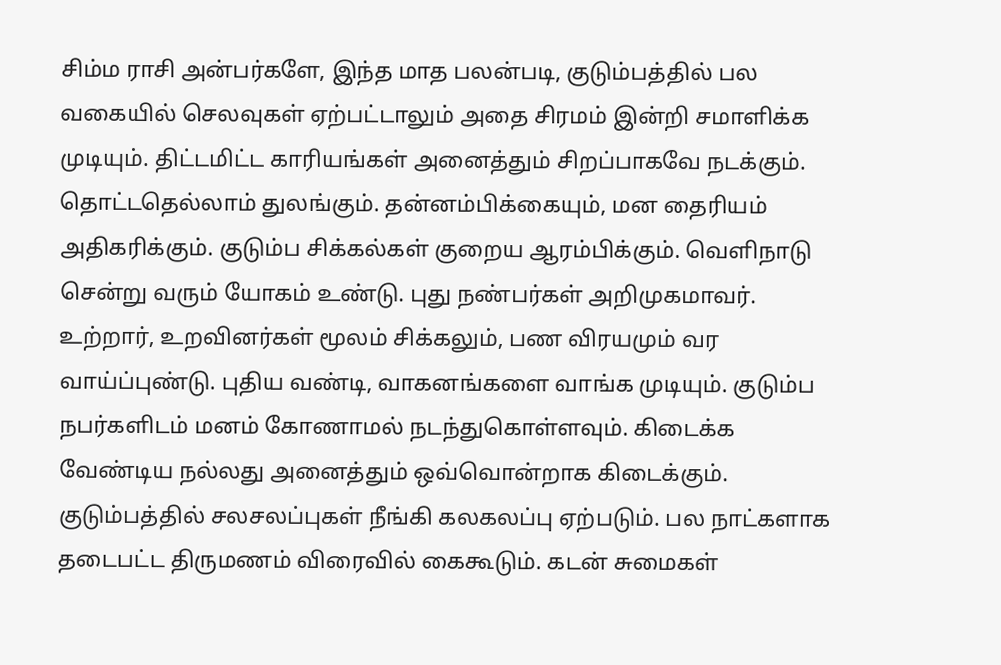சிம்ம ராசி அன்பர்களே, இந்த மாத பலன்படி, குடும்பத்தில் பல வகையில் செலவுகள் ஏற்பட்டாலும் அதை சிரமம் இன்றி சமாளிக்க முடியும். திட்டமிட்ட காரியங்கள் அனைத்தும் சிறப்பாகவே நடக்கும். தொட்டதெல்லாம் துலங்கும். தன்னம்பிக்கையும், மன தைரியம் அதிகரிக்கும். குடும்ப சிக்கல்கள் குறைய ஆரம்பிக்கும். வெளிநாடு சென்று வரும் யோகம் உண்டு. புது நண்பர்கள் அறிமுகமாவர். உற்றார், உறவினர்கள் மூலம் சிக்கலும், பண விரயமும் வர வாய்ப்புண்டு. புதிய வண்டி, வாகனங்களை வாங்க முடியும். குடும்ப நபர்களிடம் மனம் கோணாமல் நடந்துகொள்ளவும். கிடைக்க வேண்டிய நல்லது அனைத்தும் ஒவ்வொன்றாக கிடைக்கும். குடும்பத்தில் சலசலப்புகள் நீங்கி கலகலப்பு ஏற்படும். பல நாட்களாக தடைபட்ட திருமணம் விரைவில் கைகூடும். கடன் சுமைகள்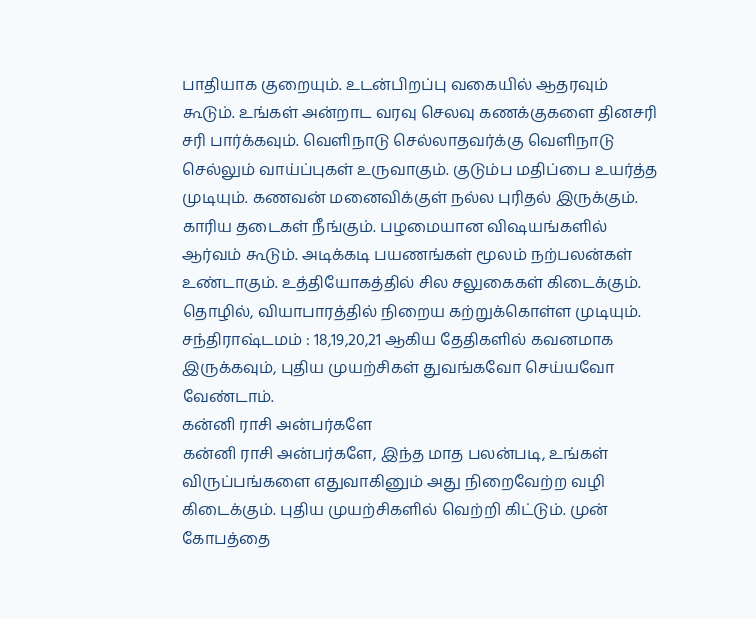பாதியாக குறையும். உடன்பிறப்பு வகையில் ஆதரவும் கூடும். உங்கள் அன்றாட வரவு செலவு கணக்குகளை தினசரி சரி பார்க்கவும். வெளிநாடு செல்லாதவர்க்கு வெளிநாடு செல்லும் வாய்ப்புகள் உருவாகும். குடும்ப மதிப்பை உயர்த்த முடியும். கணவன் மனைவிக்குள் நல்ல புரிதல் இருக்கும். காரிய தடைகள் நீங்கும். பழமையான விஷயங்களில் ஆர்வம் கூடும். அடிக்கடி பயணங்கள் மூலம் நற்பலன்கள் உண்டாகும். உத்தியோகத்தில் சில சலுகைகள் கிடைக்கும். தொழில், வியாபாரத்தில் நிறைய கற்றுக்கொள்ள முடியும்.
சந்திராஷ்டமம் : 18,19,20,21 ஆகிய தேதிகளில் கவனமாக இருக்கவும், புதிய முயற்சிகள் துவங்கவோ செய்யவோ வேண்டாம்.
கன்னி ராசி அன்பர்களே
கன்னி ராசி அன்பர்களே, இந்த மாத பலன்படி, உங்கள் விருப்பங்களை எதுவாகினும் அது நிறைவேற்ற வழி கிடைக்கும். புதிய முயற்சிகளில் வெற்றி கிட்டும். முன் கோபத்தை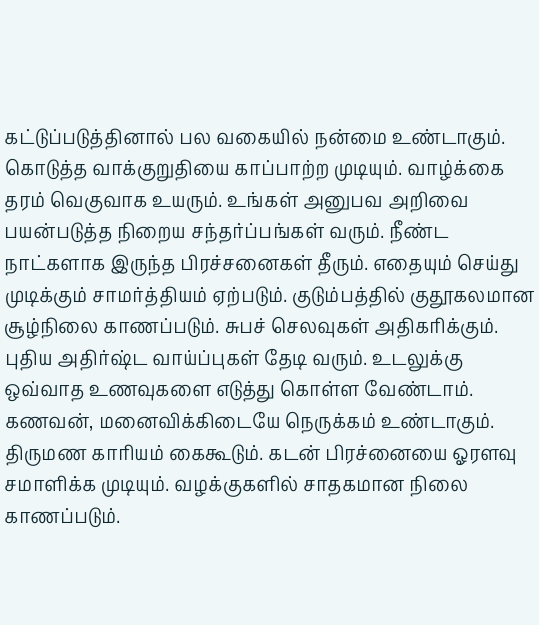கட்டுப்படுத்தினால் பல வகையில் நன்மை உண்டாகும். கொடுத்த வாக்குறுதியை காப்பாற்ற முடியும். வாழ்க்கை தரம் வெகுவாக உயரும். உங்கள் அனுபவ அறிவை பயன்படுத்த நிறைய சந்தர்ப்பங்கள் வரும். நீண்ட நாட்களாக இருந்த பிரச்சனைகள் தீரும். எதையும் செய்து முடிக்கும் சாமர்த்தியம் ஏற்படும். குடும்பத்தில் குதூகலமான சூழ்நிலை காணப்படும். சுபச் செலவுகள் அதிகரிக்கும். புதிய அதிர்ஷ்ட வாய்ப்புகள் தேடி வரும். உடலுக்கு ஒவ்வாத உணவுகளை எடுத்து கொள்ள வேண்டாம். கணவன், மனைவிக்கிடையே நெருக்கம் உண்டாகும். திருமண காரியம் கைகூடும். கடன் பிரச்னையை ஓரளவு சமாளிக்க முடியும். வழக்குகளில் சாதகமான நிலை காணப்படும்.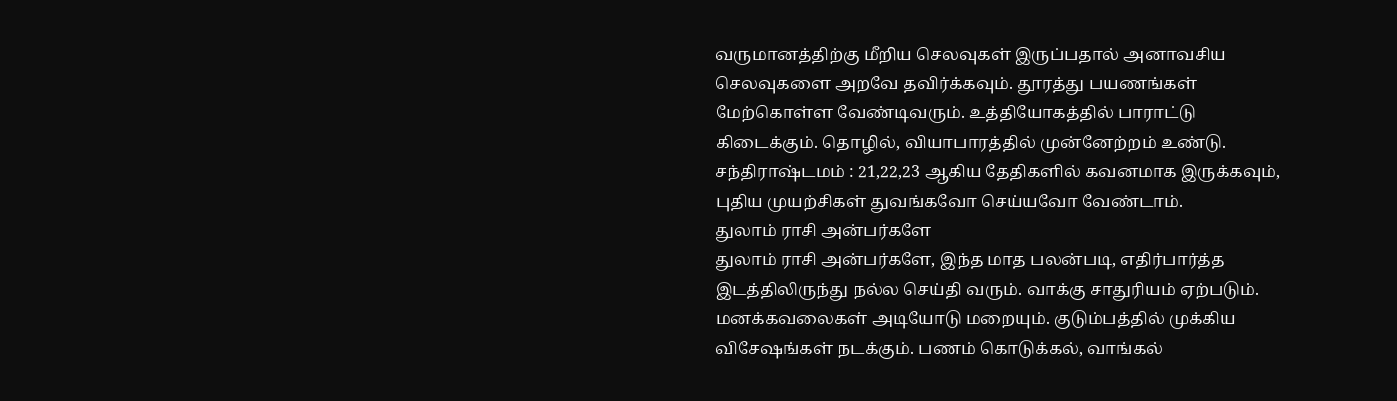வருமானத்திற்கு மீறிய செலவுகள் இருப்பதால் அனாவசிய செலவுகளை அறவே தவிர்க்கவும். தூரத்து பயணங்கள் மேற்கொள்ள வேண்டிவரும். உத்தியோகத்தில் பாராட்டு கிடைக்கும். தொழில், வியாபாரத்தில் முன்னேற்றம் உண்டு.
சந்திராஷ்டமம் : 21,22,23 ஆகிய தேதிகளில் கவனமாக இருக்கவும், புதிய முயற்சிகள் துவங்கவோ செய்யவோ வேண்டாம்.
துலாம் ராசி அன்பர்களே
துலாம் ராசி அன்பர்களே, இந்த மாத பலன்படி, எதிர்பார்த்த இடத்திலிருந்து நல்ல செய்தி வரும். வாக்கு சாதுரியம் ஏற்படும். மனக்கவலைகள் அடியோடு மறையும். குடும்பத்தில் முக்கிய விசேஷங்கள் நடக்கும். பணம் கொடுக்கல், வாங்கல்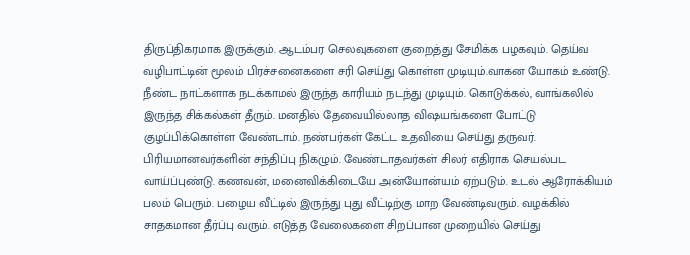திருப்திகரமாக இருக்கும். ஆடம்பர செலவுகளை குறைத்து சேமிக்க பழகவும். தெய்வ வழிபாட்டின் மூலம் பிரச்சனைகளை சரி செய்து கொள்ள முடியும்.வாகன யோகம் உண்டு. நீண்ட நாட்களாக நடக்காமல் இருந்த காரியம் நடந்து முடியும். கொடுக்கல், வாங்கலில் இருந்த சிக்கல்கள் தீரும். மனதில் தேவையில்லாத விஷயங்களை போட்டு குழப்பிக்கொள்ள வேண்டாம். நண்பர்கள் கேட்ட உதவியை செய்து தருவர். பிரியமானவர்களின் சந்திப்பு நிகழும். வேண்டாதவர்கள் சிலர் எதிராக செயல்பட வாய்ப்புண்டு. கணவன், மனைவிக்கிடையே அன்யோன்யம் ஏற்படும். உடல் ஆரோக்கியம் பலம் பெரும். பழைய வீட்டில் இருந்து புது வீட்டிற்கு மாற வேண்டிவரும். வழக்கில் சாதகமான தீர்ப்பு வரும். எடுத்த வேலைகளை சிறப்பான முறையில் செய்து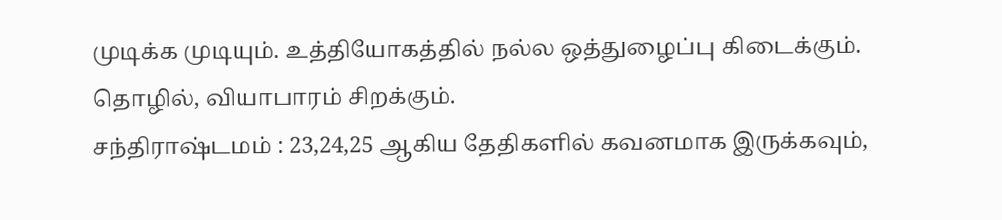முடிக்க முடியும். உத்தியோகத்தில் நல்ல ஒத்துழைப்பு கிடைக்கும். தொழில், வியாபாரம் சிறக்கும்.
சந்திராஷ்டமம் : 23,24,25 ஆகிய தேதிகளில் கவனமாக இருக்கவும்,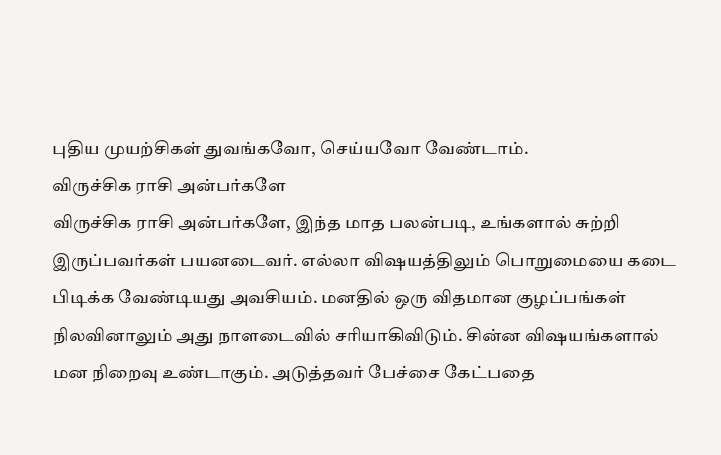புதிய முயற்சிகள் துவங்கவோ, செய்யவோ வேண்டாம்.
விருச்சிக ராசி அன்பர்களே
விருச்சிக ராசி அன்பர்களே, இந்த மாத பலன்படி, உங்களால் சுற்றி இருப்பவர்கள் பயனடைவர். எல்லா விஷயத்திலும் பொறுமையை கடை பிடிக்க வேண்டியது அவசியம். மனதில் ஒரு விதமான குழப்பங்கள் நிலவினாலும் அது நாளடைவில் சரியாகிவிடும். சின்ன விஷயங்களால் மன நிறைவு உண்டாகும். அடுத்தவர் பேச்சை கேட்பதை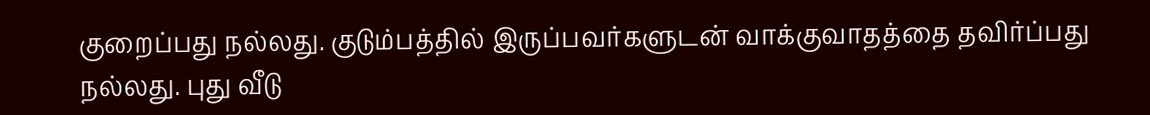குறைப்பது நல்லது. குடும்பத்தில் இருப்பவர்களுடன் வாக்குவாதத்தை தவிர்ப்பது நல்லது. புது வீடு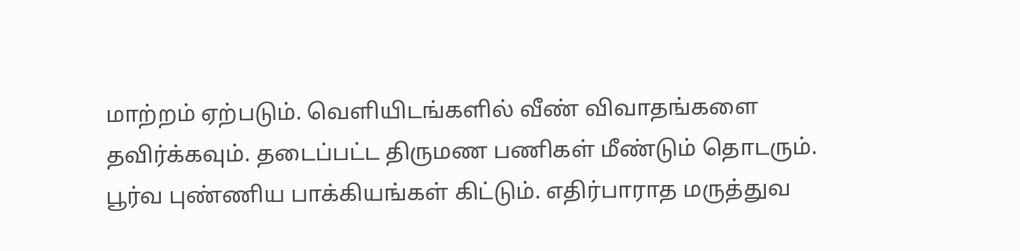மாற்றம் ஏற்படும். வெளியிடங்களில் வீண் விவாதங்களை தவிர்க்கவும். தடைப்பட்ட திருமண பணிகள் மீண்டும் தொடரும். பூர்வ புண்ணிய பாக்கியங்கள் கிட்டும். எதிர்பாராத மருத்துவ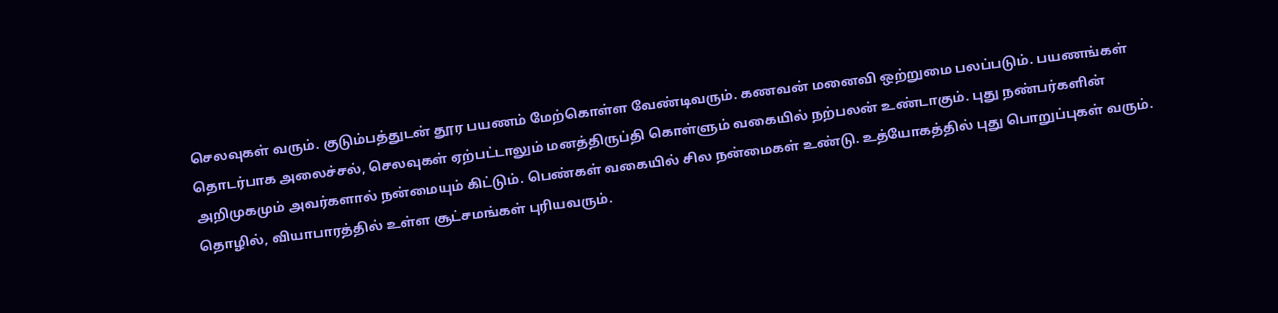செலவுகள் வரும். குடும்பத்துடன் தூர பயணம் மேற்கொள்ள வேண்டிவரும். கணவன் மனைவி ஒற்றுமை பலப்படும். பயணங்கள் தொடர்பாக அலைச்சல், செலவுகள் ஏற்பட்டாலும் மனத்திருப்தி கொள்ளும் வகையில் நற்பலன் உண்டாகும். புது நண்பர்களின் அறிமுகமும் அவர்களால் நன்மையும் கிட்டும். பெண்கள் வகையில் சில நன்மைகள் உண்டு. உத்யோகத்தில் புது பொறுப்புகள் வரும். தொழில், வியாபாரத்தில் உள்ள சூட்சமங்கள் புரியவரும்.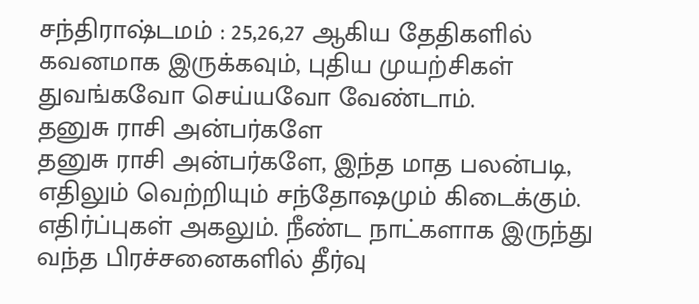சந்திராஷ்டமம் : 25,26,27 ஆகிய தேதிகளில் கவனமாக இருக்கவும், புதிய முயற்சிகள் துவங்கவோ செய்யவோ வேண்டாம்.
தனுசு ராசி அன்பர்களே
தனுசு ராசி அன்பர்களே, இந்த மாத பலன்படி, எதிலும் வெற்றியும் சந்தோஷமும் கிடைக்கும். எதிர்ப்புகள் அகலும். நீண்ட நாட்களாக இருந்து வந்த பிரச்சனைகளில் தீர்வு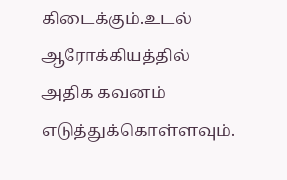கிடைக்கும்.உடல் ஆரோக்கியத்தில் அதிக கவனம் எடுத்துக்கொள்ளவும்.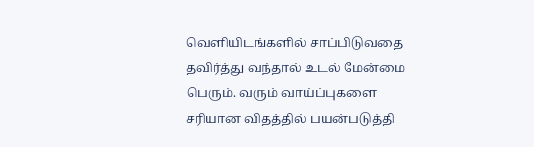வெளியிடங்களில் சாப்பிடுவதை தவிர்த்து வந்தால் உடல் மேன்மை பெரும். வரும் வாய்ப்புகளை சரியான விதத்தில் பயன்படுத்தி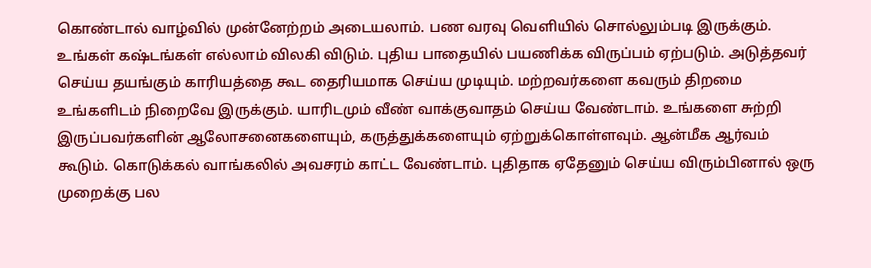கொண்டால் வாழ்வில் முன்னேற்றம் அடையலாம். பண வரவு வெளியில் சொல்லும்படி இருக்கும். உங்கள் கஷ்டங்கள் எல்லாம் விலகி விடும். புதிய பாதையில் பயணிக்க விருப்பம் ஏற்படும். அடுத்தவர் செய்ய தயங்கும் காரியத்தை கூட தைரியமாக செய்ய முடியும். மற்றவர்களை கவரும் திறமை உங்களிடம் நிறைவே இருக்கும். யாரிடமும் வீண் வாக்குவாதம் செய்ய வேண்டாம். உங்களை சுற்றி இருப்பவர்களின் ஆலோசனைகளையும், கருத்துக்களையும் ஏற்றுக்கொள்ளவும். ஆன்மீக ஆர்வம் கூடும். கொடுக்கல் வாங்கலில் அவசரம் காட்ட வேண்டாம். புதிதாக ஏதேனும் செய்ய விரும்பினால் ஒரு முறைக்கு பல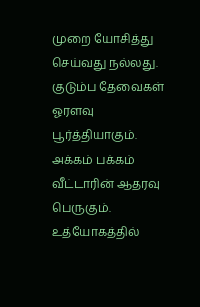முறை யோசித்து செய்வது நல்லது. குடும்ப தேவைகள் ஓரளவு பூர்த்தியாகும். அக்கம் பக்கம் வீட்டாரின் ஆதரவு பெருகும். உத்யோகத்தில்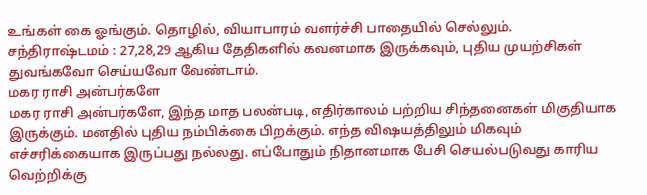உங்கள் கை ஓங்கும். தொழில், வியாபாரம் வளர்ச்சி பாதையில் செல்லும்.
சந்திராஷ்டமம் : 27,28,29 ஆகிய தேதிகளில் கவனமாக இருக்கவும், புதிய முயற்சிகள் துவங்கவோ செய்யவோ வேண்டாம்.
மகர ராசி அன்பர்களே
மகர ராசி அன்பர்களே, இந்த மாத பலன்படி, எதிர்காலம் பற்றிய சிந்தனைகள் மிகுதியாக இருக்கும். மனதில் புதிய நம்பிக்கை பிறக்கும். எந்த விஷயத்திலும் மிகவும் எச்சரிக்கையாக இருப்பது நல்லது. எப்போதும் நிதானமாக பேசி செயல்படுவது காரிய வெற்றிக்கு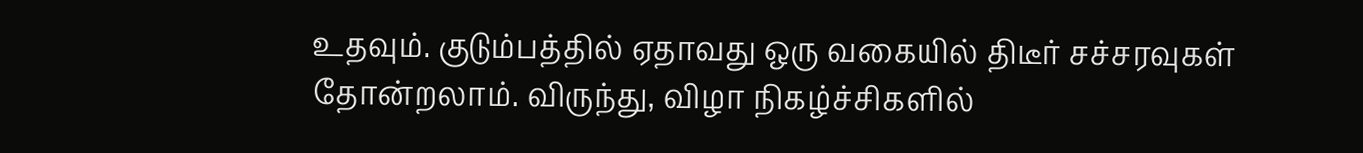உதவும். குடும்பத்தில் ஏதாவது ஒரு வகையில் திடீர் சச்சரவுகள் தோன்றலாம். விருந்து, விழா நிகழ்ச்சிகளில்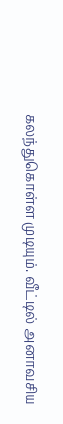கலந்துகொள்ள முடியும். வீட்டில் அனாவசிய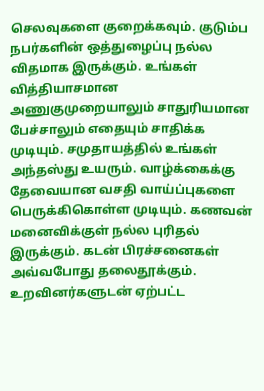செலவுகளை குறைக்கவும். குடும்ப நபர்களின் ஒத்துழைப்பு நல்ல விதமாக இருக்கும். உங்கள் வித்தியாசமான அணுகுமுறையாலும் சாதுரியமான பேச்சாலும் எதையும் சாதிக்க முடியும். சமுதாயத்தில் உங்கள் அந்தஸ்து உயரும். வாழ்க்கைக்கு தேவையான வசதி வாய்ப்புகளை பெருக்கிகொள்ள முடியும். கணவன் மனைவிக்குள் நல்ல புரிதல் இருக்கும். கடன் பிரச்சனைகள் அவ்வபோது தலைதூக்கும். உறவினர்களுடன் ஏற்பட்ட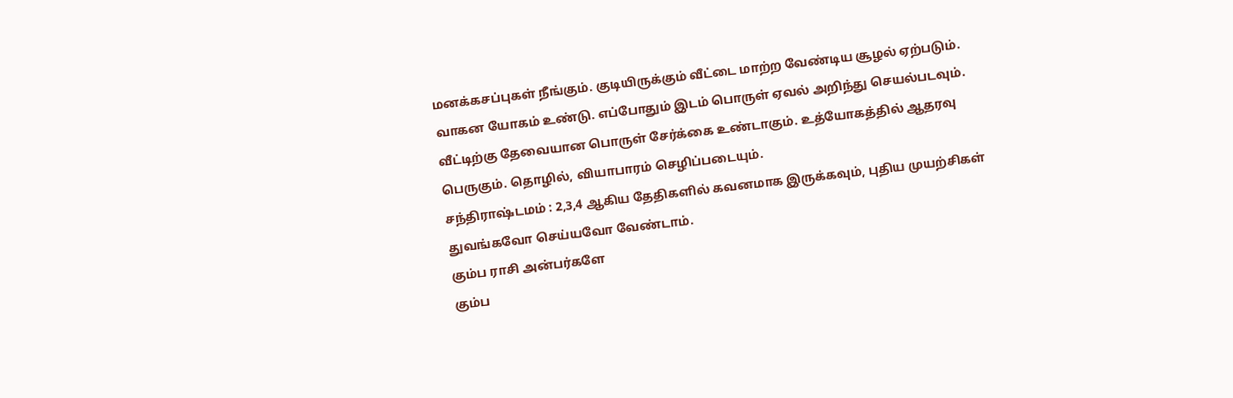மனக்கசப்புகள் நீங்கும். குடியிருக்கும் வீட்டை மாற்ற வேண்டிய சூழல் ஏற்படும். வாகன யோகம் உண்டு. எப்போதும் இடம் பொருள் ஏவல் அறிந்து செயல்படவும். வீட்டிற்கு தேவையான பொருள் சேர்க்கை உண்டாகும். உத்யோகத்தில் ஆதரவு பெருகும். தொழில், வியாபாரம் செழிப்படையும்.
சந்திராஷ்டமம் : 2,3,4 ஆகிய தேதிகளில் கவனமாக இருக்கவும், புதிய முயற்சிகள் துவங்கவோ செய்யவோ வேண்டாம்.
கும்ப ராசி அன்பர்களே
கும்ப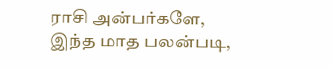ராசி அன்பர்களே, இந்த மாத பலன்படி,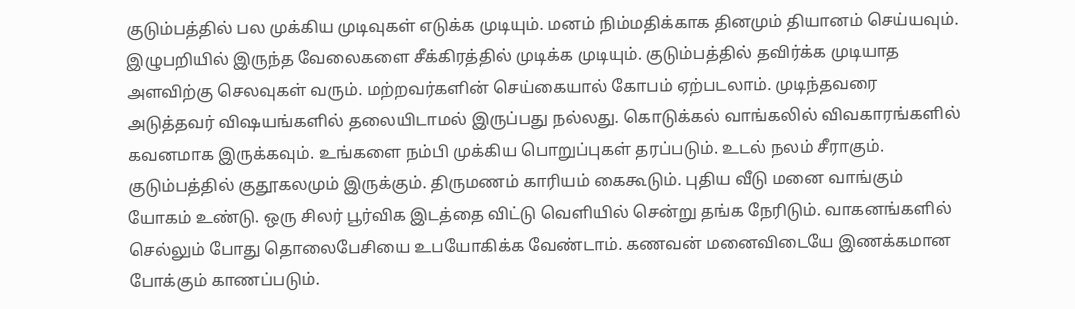குடும்பத்தில் பல முக்கிய முடிவுகள் எடுக்க முடியும். மனம் நிம்மதிக்காக தினமும் தியானம் செய்யவும். இழுபறியில் இருந்த வேலைகளை சீக்கிரத்தில் முடிக்க முடியும். குடும்பத்தில் தவிர்க்க முடியாத அளவிற்கு செலவுகள் வரும். மற்றவர்களின் செய்கையால் கோபம் ஏற்படலாம். முடிந்தவரை அடுத்தவர் விஷயங்களில் தலையிடாமல் இருப்பது நல்லது. கொடுக்கல் வாங்கலில் விவகாரங்களில் கவனமாக இருக்கவும். உங்களை நம்பி முக்கிய பொறுப்புகள் தரப்படும். உடல் நலம் சீராகும். குடும்பத்தில் குதூகலமும் இருக்கும். திருமணம் காரியம் கைகூடும். புதிய வீடு மனை வாங்கும் யோகம் உண்டு. ஒரு சிலர் பூர்விக இடத்தை விட்டு வெளியில் சென்று தங்க நேரிடும். வாகனங்களில் செல்லும் போது தொலைபேசியை உபயோகிக்க வேண்டாம். கணவன் மனைவிடையே இணக்கமான போக்கும் காணப்படும்.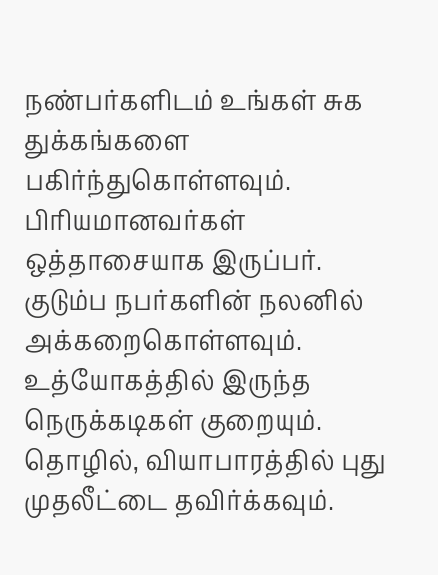நண்பர்களிடம் உங்கள் சுக துக்கங்களை பகிர்ந்துகொள்ளவும். பிரியமானவர்கள் ஒத்தாசையாக இருப்பர். குடும்ப நபர்களின் நலனில் அக்கறைகொள்ளவும். உத்யோகத்தில் இருந்த நெருக்கடிகள் குறையும். தொழில், வியாபாரத்தில் புது முதலீட்டை தவிர்க்கவும்.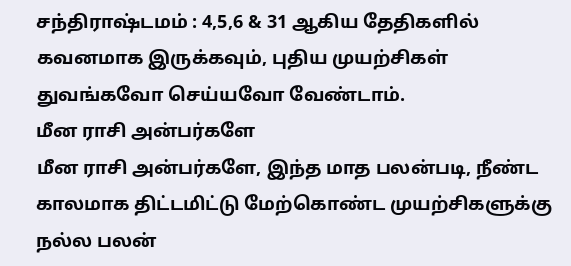சந்திராஷ்டமம் : 4,5,6 & 31 ஆகிய தேதிகளில் கவனமாக இருக்கவும், புதிய முயற்சிகள் துவங்கவோ செய்யவோ வேண்டாம்.
மீன ராசி அன்பர்களே
மீன ராசி அன்பர்களே, இந்த மாத பலன்படி, நீண்ட காலமாக திட்டமிட்டு மேற்கொண்ட முயற்சிகளுக்கு நல்ல பலன்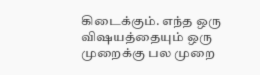கிடைக்கும். எந்த ஒரு விஷயத்தையும் ஒரு முறைக்கு பல முறை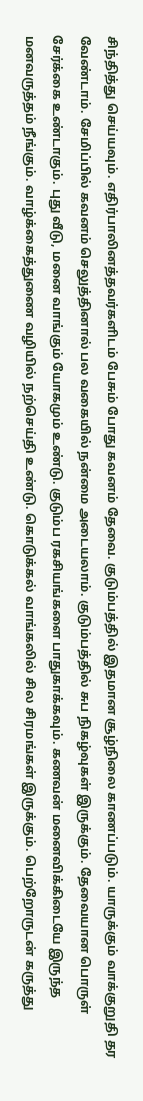சிந்தித்து செய்யவும். எதிர்பாலினத்தவர்களிடம் பேசும் போது கவனம் தேவை. குடும்பத்தில் இதமான சூழ்நிலை காணப்படும். யாருக்கும் வாக்குறுதி தர வேண்டாம். சேமிப்பில் கவனம் செலுத்தினால் பல வகையில் நன்மை அடையலாம். குடும்பத்தில் சுப நிகழ்வுகள் இருக்கும். தேவையான பொருள் சேர்க்கை உண்டாகும். புது வீடு, மனை வாங்கும் யோகமும் உண்டு. குடும்ப ரகசியங்களை பாதுகாக்கவும். கணவன் மனைவிக்கிடையே இருந்த மனவருத்தம் நீங்கும். வாழ்க்கைத்துணை வழியில் நற்செய்தி உண்டு. கொடுக்கல் வாங்கலில் சில சிரமங்கள் இருக்கும். பெற்றோருடன் கருத்து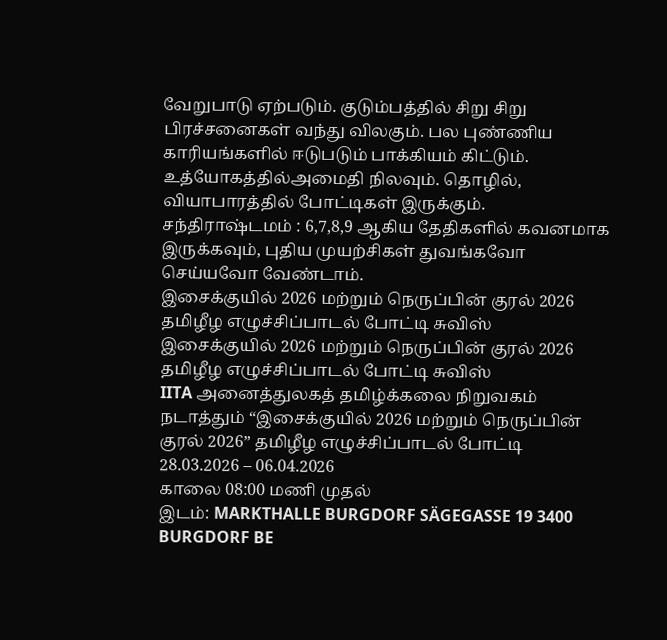வேறுபாடு ஏற்படும். குடும்பத்தில் சிறு சிறு பிரச்சனைகள் வந்து விலகும். பல புண்ணிய காரியங்களில் ஈடுபடும் பாக்கியம் கிட்டும். உத்யோகத்தில்அமைதி நிலவும். தொழில், வியாபாரத்தில் போட்டிகள் இருக்கும்.
சந்திராஷ்டமம் : 6,7,8,9 ஆகிய தேதிகளில் கவனமாக இருக்கவும், புதிய முயற்சிகள் துவங்கவோ செய்யவோ வேண்டாம்.
இசைக்குயில் 2026 மற்றும் நெருப்பின் குரல் 2026 தமிழீழ எழுச்சிப்பாடல் போட்டி சுவிஸ்
இசைக்குயில் 2026 மற்றும் நெருப்பின் குரல் 2026 தமிழீழ எழுச்சிப்பாடல் போட்டி சுவிஸ்
IITA அனைத்துலகத் தமிழ்க்கலை நிறுவகம் நடாத்தும் “இசைக்குயில் 2026 மற்றும் நெருப்பின் குரல் 2026” தமிழீழ எழுச்சிப்பாடல் போட்டி
28.03.2026 – 06.04.2026
காலை 08:00 மணி முதல்
இடம்: MARKTHALLE BURGDORF SÄGEGASSE 19 3400 BURGDORF BE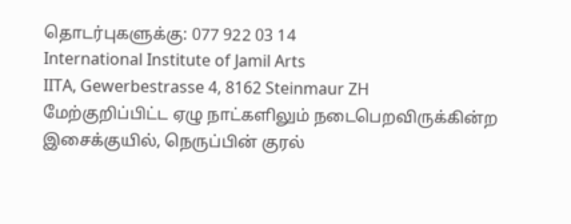தொடர்புகளுக்கு: 077 922 03 14
International Institute of Jamil Arts
IITA, Gewerbestrasse 4, 8162 Steinmaur ZH
மேற்குறிப்பிட்ட ஏழு நாட்களிலும் நடைபெறவிருக்கின்ற இசைக்குயில், நெருப்பின் குரல்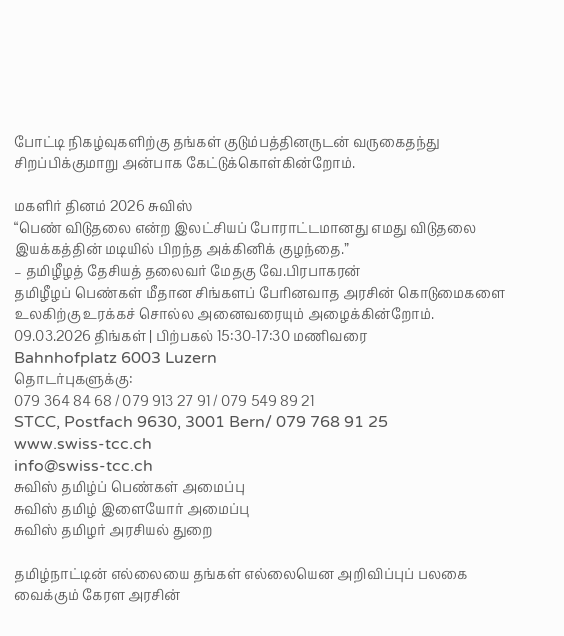போட்டி நிகழ்வுகளிற்கு தங்கள் குடும்பத்தினருடன் வருகைதந்து சிறப்பிக்குமாறு அன்பாக கேட்டுக்கொள்கின்றோம்.

மகளிர் தினம் 2026 சுவிஸ்
“பெண் விடுதலை என்ற இலட்சியப் போராட்டமானது எமது விடுதலை இயக்கத்தின் மடியில் பிறந்த அக்கினிக் குழந்தை.”
– தமிழீழத் தேசியத் தலைவர் மேதகு வே.பிரபாகரன்
தமிழீழப் பெண்கள் மீதான சிங்களப் பேரினவாத அரசின் கொடுமைகளை உலகிற்கு உரக்கச் சொல்ல அனைவரையும் அழைக்கின்றோம்.
09.03.2026 திங்கள் | பிற்பகல் 15:30-17:30 மணிவரை
Bahnhofplatz 6003 Luzern
தொடர்புகளுக்கு:
079 364 84 68 / 079 913 27 91 / 079 549 89 21
STCC, Postfach 9630, 3001 Bern/ 079 768 91 25
www.swiss-tcc.ch
info@swiss-tcc.ch
சுவிஸ் தமிழ்ப் பெண்கள் அமைப்பு
சுவிஸ் தமிழ் இளையோர் அமைப்பு
சுவிஸ் தமிழர் அரசியல் துறை

தமிழ்நாட்டின் எல்லையை தங்கள் எல்லையென அறிவிப்புப் பலகை வைக்கும் கேரள அரசின்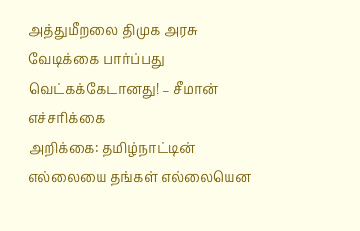அத்துமீறலை திமுக அரசு வேடிக்கை பார்ப்பது வெட்கக்கேடானது! – சீமான் எச்சரிக்கை
அறிக்கை: தமிழ்நாட்டின் எல்லையை தங்கள் எல்லையென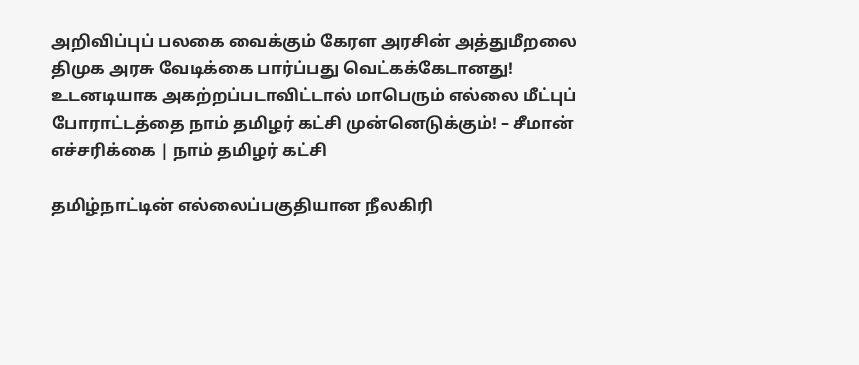அறிவிப்புப் பலகை வைக்கும் கேரள அரசின் அத்துமீறலை திமுக அரசு வேடிக்கை பார்ப்பது வெட்கக்கேடானது! உடனடியாக அகற்றப்படாவிட்டால் மாபெரும் எல்லை மீட்புப் போராட்டத்தை நாம் தமிழர் கட்சி முன்னெடுக்கும்! – சீமான் எச்சரிக்கை | நாம் தமிழர் கட்சி

தமிழ்நாட்டின் எல்லைப்பகுதியான நீலகிரி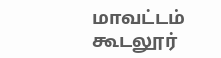மாவட்டம் கூடலூர்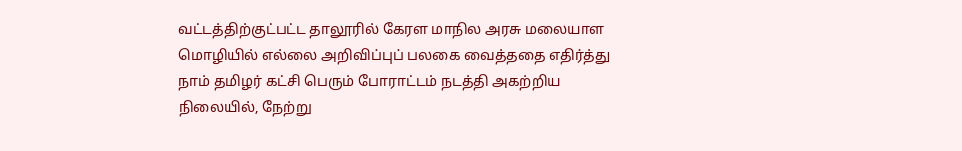வட்டத்திற்குட்பட்ட தாலூரில் கேரள மாநில அரசு மலையாள மொழியில் எல்லை அறிவிப்புப் பலகை வைத்ததை எதிர்த்து நாம் தமிழர் கட்சி பெரும் போராட்டம் நடத்தி அகற்றிய நிலையில், நேற்று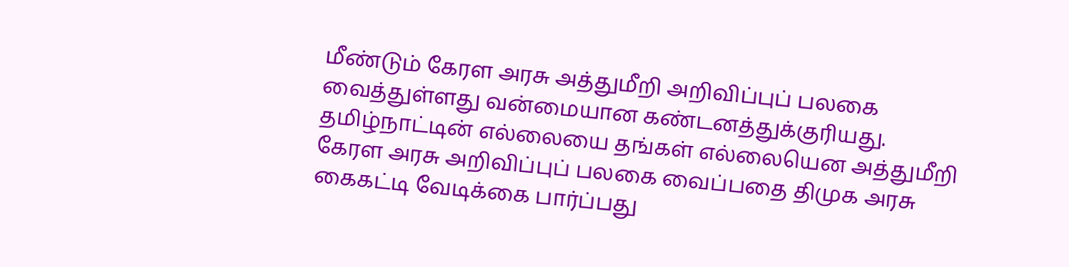மீண்டும் கேரள அரசு அத்துமீறி அறிவிப்புப் பலகை வைத்துள்ளது வன்மையான கண்டனத்துக்குரியது. தமிழ்நாட்டின் எல்லையை தங்கள் எல்லையென அத்துமீறி கேரள அரசு அறிவிப்புப் பலகை வைப்பதை திமுக அரசு கைகட்டி வேடிக்கை பார்ப்பது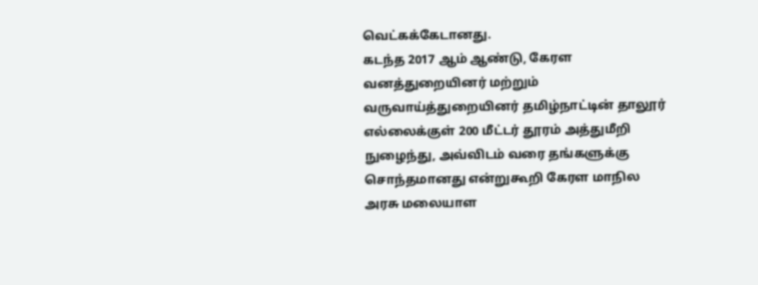வெட்கக்கேடானது.
கடந்த 2017 ஆம் ஆண்டு, கேரள வனத்துறையினர் மற்றும் வருவாய்த்துறையினர் தமிழ்நாட்டின் தாலூர் எல்லைக்குள் 200 மீட்டர் தூரம் அத்துமீறி நுழைந்து, அவ்விடம் வரை தங்களுக்கு சொந்தமானது என்றுகூறி கேரள மாநில அரசு மலையாள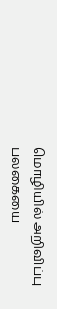மொழியில் அறிவிப்பு பலகையை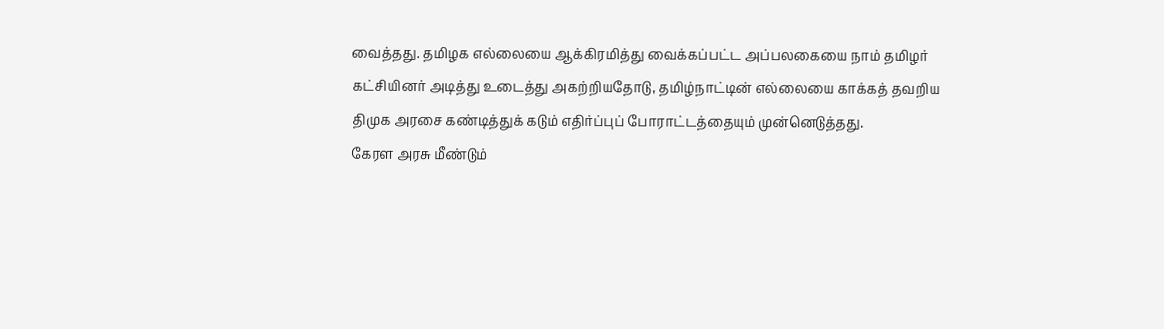வைத்தது. தமிழக எல்லையை ஆக்கிரமித்து வைக்கப்பட்ட அப்பலகையை நாம் தமிழர் கட்சியினர் அடித்து உடைத்து அகற்றியதோடு, தமிழ்நாட்டின் எல்லையை காக்கத் தவறிய திமுக அரசை கண்டித்துக் கடும் எதிர்ப்புப் போராட்டத்தையும் முன்னெடுத்தது.
கேரள அரசு மீண்டும்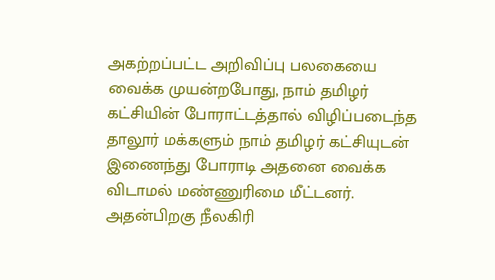அகற்றப்பட்ட அறிவிப்பு பலகையை வைக்க முயன்றபோது, நாம் தமிழர் கட்சியின் போராட்டத்தால் விழிப்படைந்த தாலூர் மக்களும் நாம் தமிழர் கட்சியுடன் இணைந்து போராடி அதனை வைக்க விடாமல் மண்ணுரிமை மீட்டனர். அதன்பிறகு நீலகிரி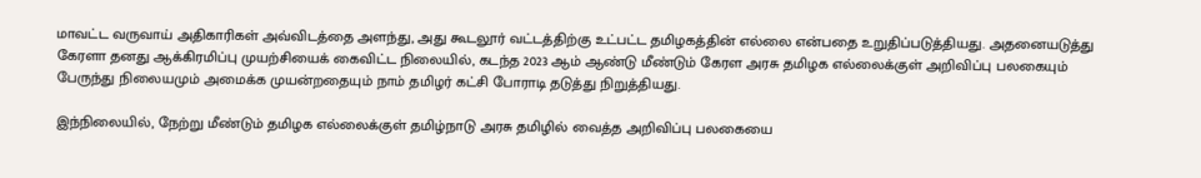மாவட்ட வருவாய் அதிகாரிகள் அவ்விடத்தை அளந்து, அது கூடலூர் வட்டத்திற்கு உட்பட்ட தமிழகத்தின் எல்லை என்பதை உறுதிப்படுத்தியது. அதனையடுத்து கேரளா தனது ஆக்கிரமிப்பு முயற்சியைக் கைவிட்ட நிலையில், கடந்த 2023 ஆம் ஆண்டு மீண்டும் கேரள அரசு தமிழக எல்லைக்குள் அறிவிப்பு பலகையும் பேருந்து நிலையமும் அமைக்க முயன்றதையும் நாம் தமிழர் கட்சி போராடி தடுத்து நிறுத்தியது.

இந்நிலையில், நேற்று மீண்டும் தமிழக எல்லைக்குள் தமிழ்நாடு அரசு தமிழில் வைத்த அறிவிப்பு பலகையை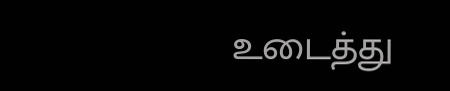உடைத்து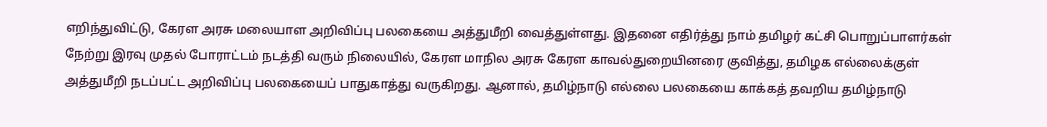எறிந்துவிட்டு, கேரள அரசு மலையாள அறிவிப்பு பலகையை அத்துமீறி வைத்துள்ளது. இதனை எதிர்த்து நாம் தமிழர் கட்சி பொறுப்பாளர்கள் நேற்று இரவு முதல் போராட்டம் நடத்தி வரும் நிலையில், கேரள மாநில அரசு கேரள காவல்துறையினரை குவித்து, தமிழக எல்லைக்குள் அத்துமீறி நடப்பட்ட அறிவிப்பு பலகையைப் பாதுகாத்து வருகிறது. ஆனால், தமிழ்நாடு எல்லை பலகையை காக்கத் தவறிய தமிழ்நாடு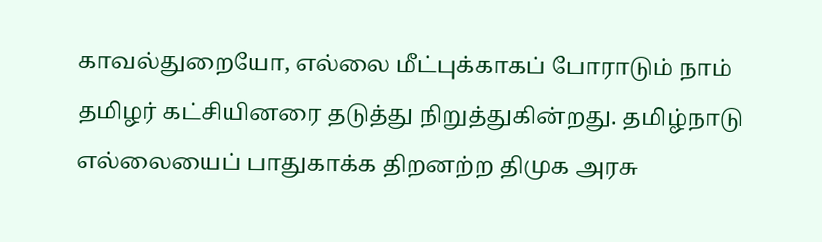காவல்துறையோ, எல்லை மீட்புக்காகப் போராடும் நாம் தமிழர் கட்சியினரை தடுத்து நிறுத்துகின்றது. தமிழ்நாடு எல்லையைப் பாதுகாக்க திறனற்ற திமுக அரசு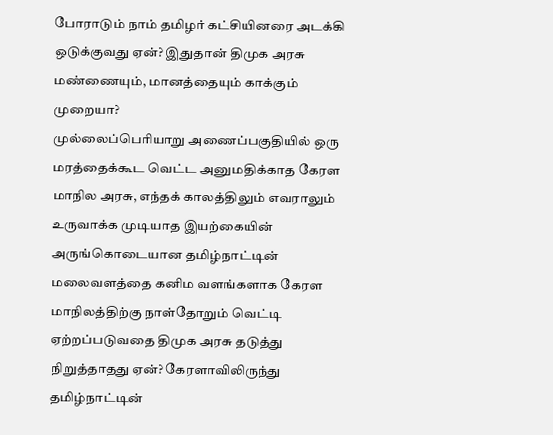போராடும் நாம் தமிழர் கட்சியினரை அடக்கி ஒடுக்குவது ஏன்? இதுதான் திமுக அரசு மண்ணையும், மானத்தையும் காக்கும் முறையா?
முல்லைப்பெரியாறு அணைப்பகுதியில் ஒரு மரத்தைக்கூட வெட்ட அனுமதிக்காத கேரள மாநில அரசு, எந்தக் காலத்திலும் எவராலும் உருவாக்க முடியாத இயற்கையின் அருங்கொடையான தமிழ்நாட்டின் மலைவளத்தை கனிம வளங்களாக கேரள மாநிலத்திற்கு நாள்தோறும் வெட்டி ஏற்றப்படுவதை திமுக அரசு தடுத்து நிறுத்தாதது ஏன்? கேரளாவிலிருந்து தமிழ்நாட்டின்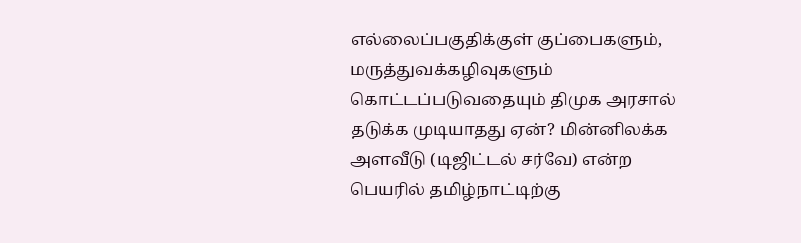எல்லைப்பகுதிக்குள் குப்பைகளும், மருத்துவக்கழிவுகளும் கொட்டப்படுவதையும் திமுக அரசால் தடுக்க முடியாதது ஏன்? மின்னிலக்க அளவீடு (டிஜிட்டல் சர்வே) என்ற பெயரில் தமிழ்நாட்டிற்கு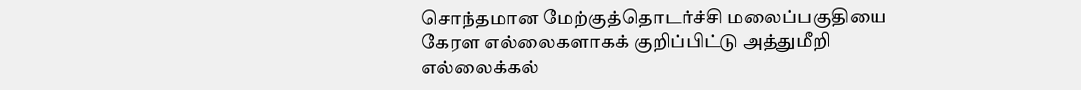சொந்தமான மேற்குத்தொடர்ச்சி மலைப்பகுதியை கேரள எல்லைகளாகக் குறிப்பிட்டு அத்துமீறி எல்லைக்கல்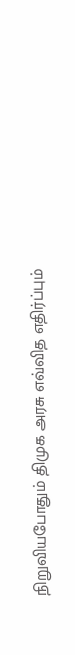நிறுவியபோதும் திமுக அரசு எவ்வித எதிர்ப்பும்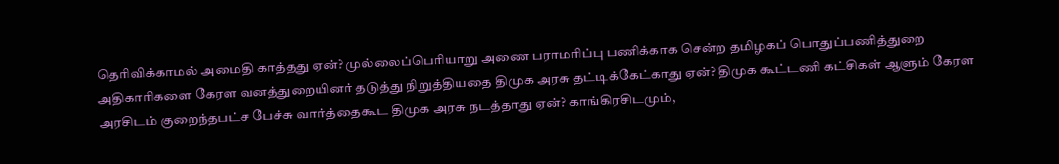தெரிவிக்காமல் அமைதி காத்தது ஏன்? முல்லைப்பெரியாறு அணை பராமரிப்பு பணிக்காக சென்ற தமிழகப் பொதுப்பணித்துறை அதிகாரிகளை கேரள வனத்துறையினர் தடுத்து நிறுத்தியதை திமுக அரசு தட்டிக்கேட்காது ஏன்? திமுக கூட்டணி கட்சிகள் ஆளும் கேரள அரசிடம் குறைந்தபட்ச பேச்சு வார்த்தைகூட திமுக அரசு நடத்தாது ஏன்? காங்கிரசிடமும்,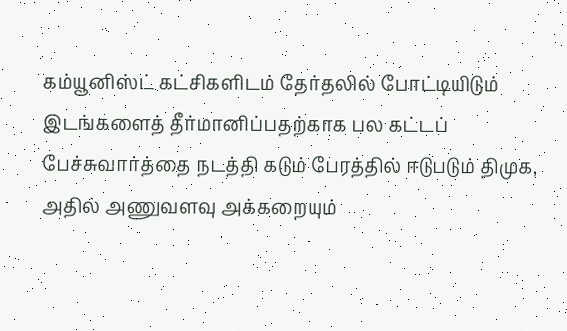கம்யூனிஸ்ட் கட்சிகளிடம் தேர்தலில் போட்டியிடும் இடங்களைத் தீர்மானிப்பதற்காக பல கட்டப் பேச்சுவார்த்தை நடத்தி கடும் பேரத்தில் ஈடுபடும் திமுக, அதில் அணுவளவு அக்கறையும்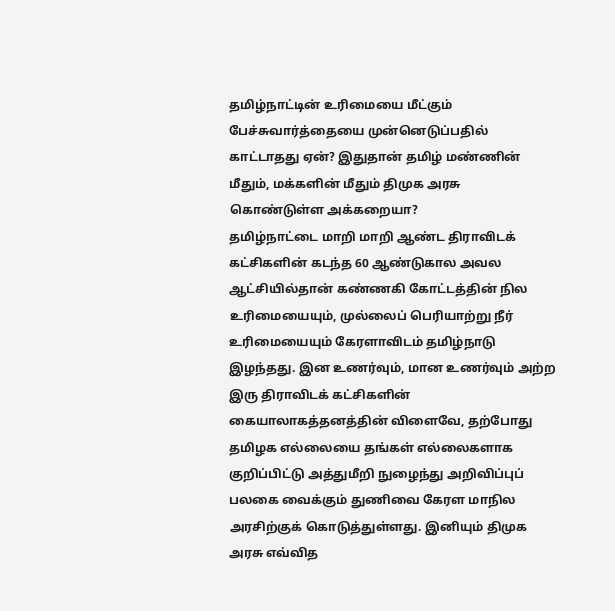தமிழ்நாட்டின் உரிமையை மீட்கும் பேச்சுவார்த்தையை முன்னெடுப்பதில் காட்டாதது ஏன்? இதுதான் தமிழ் மண்ணின் மீதும், மக்களின் மீதும் திமுக அரசு கொண்டுள்ள அக்கறையா?
தமிழ்நாட்டை மாறி மாறி ஆண்ட திராவிடக் கட்சிகளின் கடந்த 60 ஆண்டுகால அவல ஆட்சியில்தான் கண்ணகி கோட்டத்தின் நில உரிமையையும், முல்லைப் பெரியாற்று நீர் உரிமையையும் கேரளாவிடம் தமிழ்நாடு இழந்தது. இன உணர்வும், மான உணர்வும் அற்ற இரு திராவிடக் கட்சிகளின் கையாலாகத்தனத்தின் விளைவே, தற்போது தமிழக எல்லையை தங்கள் எல்லைகளாக குறிப்பிட்டு அத்துமீறி நுழைந்து அறிவிப்புப் பலகை வைக்கும் துணிவை கேரள மாநில அரசிற்குக் கொடுத்துள்ளது. இனியும் திமுக அரசு எவ்வித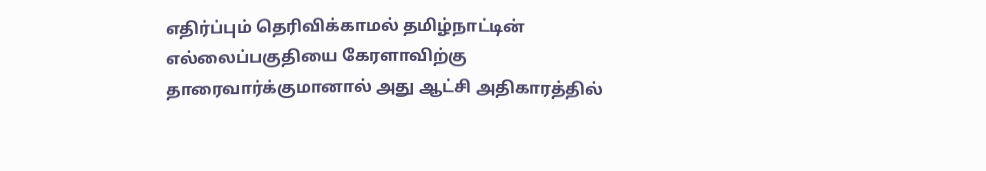எதிர்ப்பும் தெரிவிக்காமல் தமிழ்நாட்டின் எல்லைப்பகுதியை கேரளாவிற்கு தாரைவார்க்குமானால் அது ஆட்சி அதிகாரத்தில்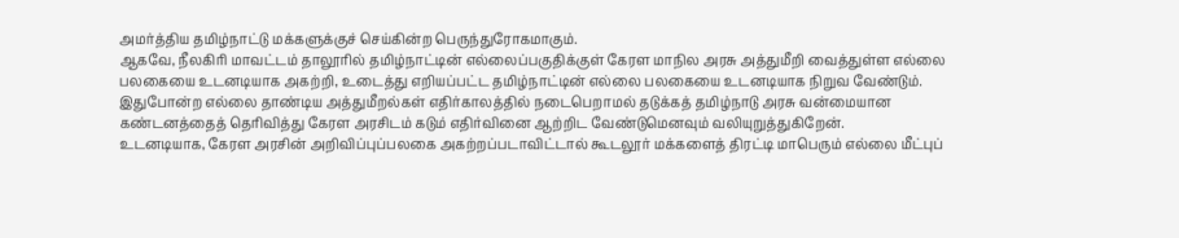அமர்த்திய தமிழ்நாட்டு மக்களுக்குச் செய்கின்ற பெருந்துரோகமாகும்.
ஆகவே, நீலகிரி மாவட்டம் தாலூரில் தமிழ்நாட்டின் எல்லைப்பகுதிக்குள் கேரள மாநில அரசு அத்துமீறி வைத்துள்ள எல்லை பலகையை உடனடியாக அகற்றி, உடைத்து எறியப்பட்ட தமிழ்நாட்டின் எல்லை பலகையை உடனடியாக நிறுவ வேண்டும். இதுபோன்ற எல்லை தாண்டிய அத்துமீறல்கள் எதிர்காலத்தில் நடைபெறாமல் தடுக்கத் தமிழ்நாடு அரசு வன்மையான கண்டனத்தைத் தெரிவித்து கேரள அரசிடம் கடும் எதிர்வினை ஆற்றிட வேண்டுமெனவும் வலியுறுத்துகிறேன்.
உடனடியாக, கேரள அரசின் அறிவிப்புப்பலகை அகற்றப்படாவிட்டால் கூடலூர் மக்களைத் திரட்டி மாபெரும் எல்லை மீட்புப்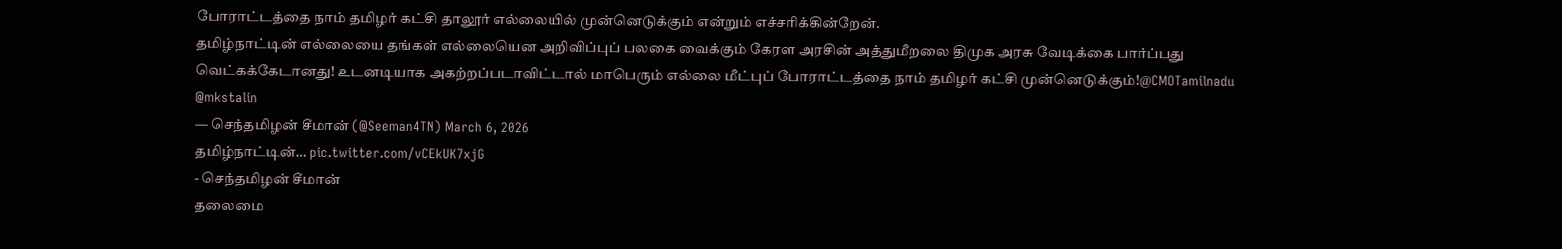போராட்டத்தை நாம் தமிழர் கட்சி தாலூர் எல்லையில் முன்னெடுக்கும் என்றும் எச்சரிக்கின்றேன்.
தமிழ்நாட்டின் எல்லையை தங்கள் எல்லையென அறிவிப்புப் பலகை வைக்கும் கேரள அரசின் அத்துமீறலை திமுக அரசு வேடிக்கை பார்ப்பது வெட்கக்கேடானது! உடனடியாக அகற்றப்படாவிட்டால் மாபெரும் எல்லை மீட்புப் போராட்டத்தை நாம் தமிழர் கட்சி முன்னெடுக்கும்!@CMOTamilnadu @mkstalin
— செந்தமிழன் சீமான் (@Seeman4TN) March 6, 2026
தமிழ்நாட்டின்… pic.twitter.com/vCEkUK7xjG
- செந்தமிழன் சீமான்
தலைமை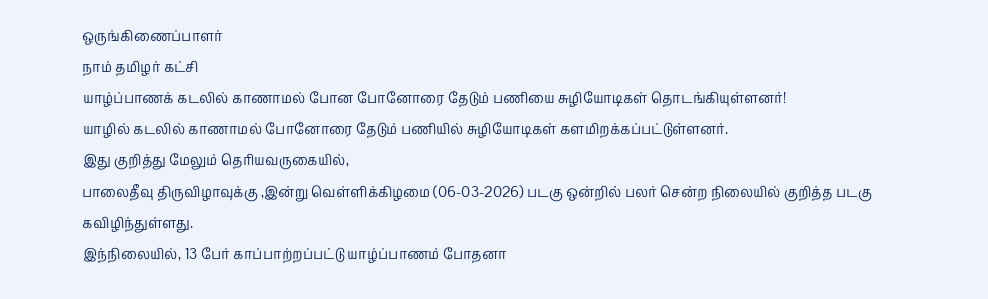ஒருங்கிணைப்பாளர்
நாம் தமிழர் கட்சி
யாழ்ப்பாணக் கடலில் காணாமல் போன போனோரை தேடும் பணியை சுழியோடிகள் தொடங்கியுள்ளனர்!
யாழில் கடலில் காணாமல் போனோரை தேடும் பணியில் சுழியோடிகள் களமிறக்கப்பட்டுள்ளனர்.
இது குறித்து மேலும் தெரியவருகையில்,
பாலைதீவு திருவிழாவுக்கு ,இன்று வெள்ளிக்கிழமை (06-03-2026) படகு ஒன்றில் பலர் சென்ற நிலையில் குறித்த படகு கவிழிந்துள்ளது.
இந்நிலையில், 13 பேர் காப்பாற்றப்பட்டு யாழ்ப்பாணம் போதனா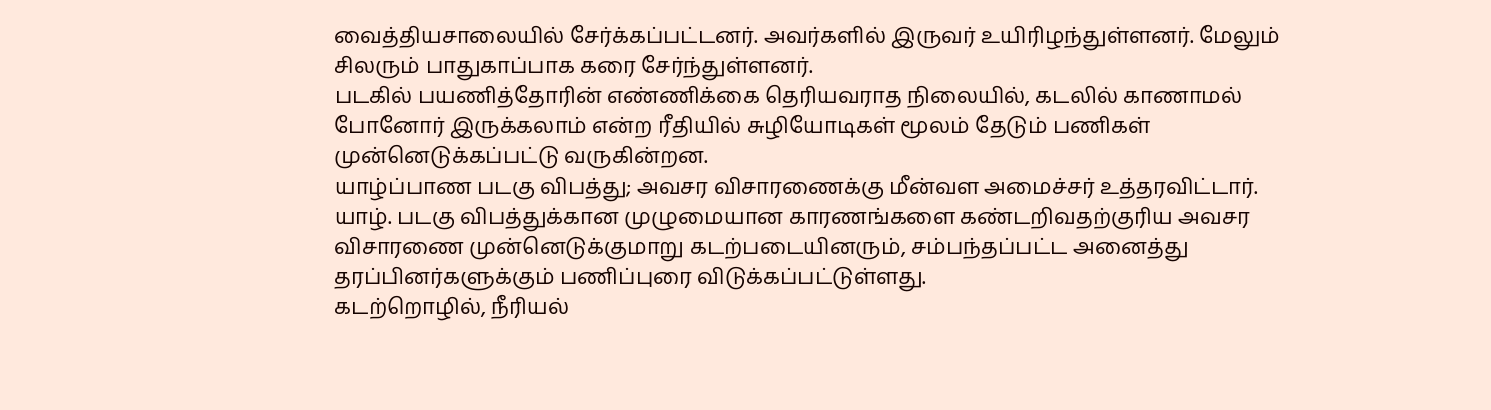வைத்தியசாலையில் சேர்க்கப்பட்டனர். அவர்களில் இருவர் உயிரிழந்துள்ளனர். மேலும் சிலரும் பாதுகாப்பாக கரை சேர்ந்துள்ளனர்.
படகில் பயணித்தோரின் எண்ணிக்கை தெரியவராத நிலையில், கடலில் காணாமல் போனோர் இருக்கலாம் என்ற ரீதியில் சுழியோடிகள் மூலம் தேடும் பணிகள் முன்னெடுக்கப்பட்டு வருகின்றன.
யாழ்ப்பாண படகு விபத்து; அவசர விசாரணைக்கு மீன்வள அமைச்சர் உத்தரவிட்டார்.
யாழ். படகு விபத்துக்கான முழுமையான காரணங்களை கண்டறிவதற்குரிய அவசர விசாரணை முன்னெடுக்குமாறு கடற்படையினரும், சம்பந்தப்பட்ட அனைத்து தரப்பினர்களுக்கும் பணிப்புரை விடுக்கப்பட்டுள்ளது.
கடற்றொழில், நீரியல்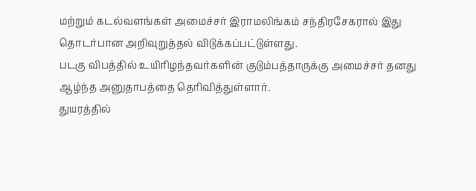மற்றும் கடல்வளங்கள் அமைச்சர் இராமலிங்கம் சந்திரசேகரால் இது தொடர்பான அறிவுறுத்தல் விடுக்கப்பட்டுள்ளது.
படகு விபத்தில் உயிரிழந்தவர்களின் குடும்பத்தாருக்கு அமைச்சர் தனது ஆழ்ந்த அனுதாபத்தை தெரிவித்துள்ளார்.
துயரத்தில்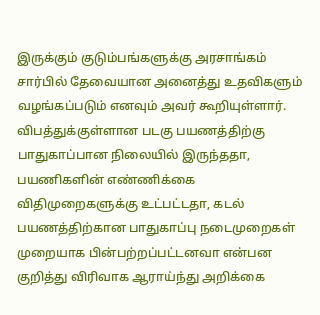இருக்கும் குடும்பங்களுக்கு அரசாங்கம் சார்பில் தேவையான அனைத்து உதவிகளும் வழங்கப்படும் எனவும் அவர் கூறியுள்ளார்.
விபத்துக்குள்ளான படகு பயணத்திற்கு பாதுகாப்பான நிலையில் இருந்ததா, பயணிகளின் எண்ணிக்கை விதிமுறைகளுக்கு உட்பட்டதா, கடல் பயணத்திற்கான பாதுகாப்பு நடைமுறைகள் முறையாக பின்பற்றப்பட்டனவா என்பன குறித்து விரிவாக ஆராய்ந்து அறிக்கை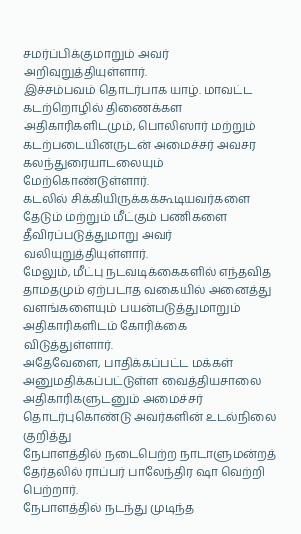சமர்ப்பிக்குமாறும் அவர் அறிவுறுத்தியுள்ளார்.
இச்சம்பவம் தொடர்பாக யாழ். மாவட்ட கடற்றொழில் திணைக்கள அதிகாரிகளிடமும், பொலிஸார் மற்றும் கடற்படையினருடன் அமைச்சர் அவசர கலந்துரையாடலையும் மேற்கொண்டுள்ளார்.
கடலில் சிக்கியிருக்கக்கூடியவர்களை தேடும் மற்றும் மீட்கும் பணிகளை தீவிரப்படுத்துமாறு அவர் வலியுறுத்தியுள்ளார்.
மேலும், மீட்பு நடவடிக்கைகளில் எந்தவித தாமதமும் ஏற்படாத வகையில் அனைத்து வளங்களையும் பயன்படுத்துமாறும் அதிகாரிகளிடம் கோரிக்கை விடுத்துள்ளார்.
அதேவேளை, பாதிக்கப்பட்ட மக்கள் அனுமதிக்கப்பட்டுள்ள வைத்தியசாலை அதிகாரிகளுடனும் அமைச்சர் தொடர்புகொண்டு அவர்களின் உடல்நிலை குறித்து
நேபாளத்தில் நடைபெற்ற நாடாளுமன்றத் தேர்தலில் ராப்பர் பாலேந்திர ஷா வெற்றி பெற்றார்.
நேபாளத்தில் நடந்து முடிந்த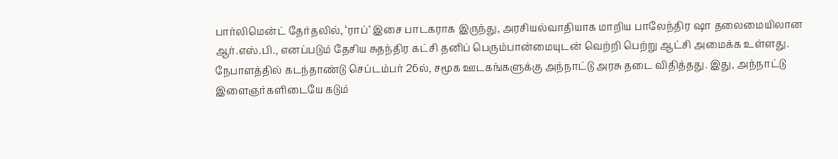பார்லிமென்ட் தேர்தலில், ‘ராப்’ இசை பாடகராக இருந்து, அரசியல்வாதியாக மாறிய பாலேந்திர ஷா தலைமையிலான ஆர்.எஸ்.பி., எனப்படும் தேசிய சுதந்திர கட்சி தனிப் பெரும்பான்மையுடன் வெற்றி பெற்று ஆட்சி அமைக்க உள்ளது.
நேபாளத்தில் கடந்தாண்டு செப்டம்பர் 26ல், சமூக ஊடகங்களுக்கு அந்நாட்டு அரசு தடை விதித்தது. இது, அந்நாட்டு இளைஞர்களிடையே கடும்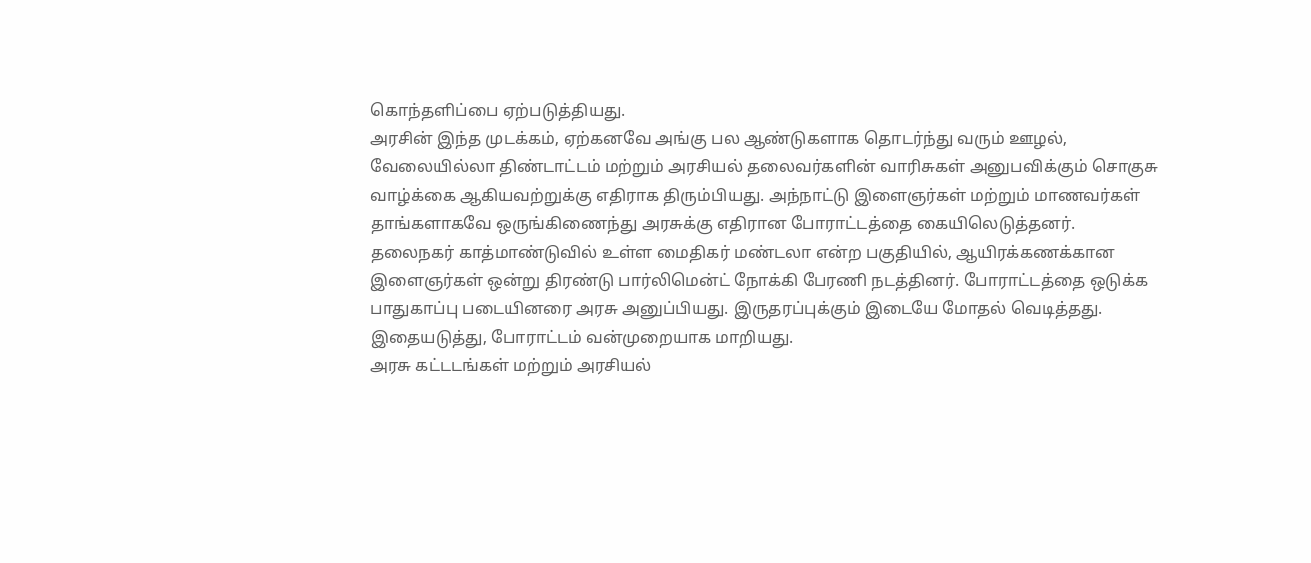கொந்தளிப்பை ஏற்படுத்தியது.
அரசின் இந்த முடக்கம், ஏற்கனவே அங்கு பல ஆண்டுகளாக தொடர்ந்து வரும் ஊழல், வேலையில்லா திண்டாட்டம் மற்றும் அரசியல் தலைவர்களின் வாரிசுகள் அனுபவிக்கும் சொகுசு வாழ்க்கை ஆகியவற்றுக்கு எதிராக திரும்பியது. அந்நாட்டு இளைஞர்கள் மற்றும் மாணவர்கள் தாங்களாகவே ஒருங்கிணைந்து அரசுக்கு எதிரான போராட்டத்தை கையிலெடுத்தனர்.
தலைநகர் காத்மாண்டுவில் உள்ள மைதிகர் மண்டலா என்ற பகுதியில், ஆயிரக்கணக்கான இளைஞர்கள் ஒன்று திரண்டு பார்லிமென்ட் நோக்கி பேரணி நடத்தினர். போராட்டத்தை ஒடுக்க பாதுகாப்பு படையினரை அரசு அனுப்பியது. இருதரப்புக்கும் இடையே மோதல் வெடித்தது. இதையடுத்து, போராட்டம் வன்முறையாக மாறியது.
அரசு கட்டடங்கள் மற்றும் அரசியல்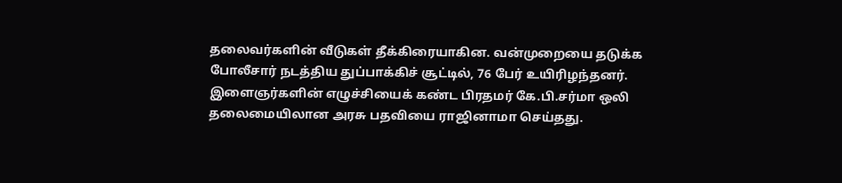தலைவர்களின் வீடுகள் தீக்கிரையாகின. வன்முறையை தடுக்க போலீசார் நடத்திய துப்பாக்கிச் சூட்டில், 76 பேர் உயிரிழந்தனர். இளைஞர்களின் எழுச்சியைக் கண்ட பிரதமர் கே.பி.சர்மா ஒலி தலைமையிலான அரசு பதவியை ராஜினாமா செய்தது.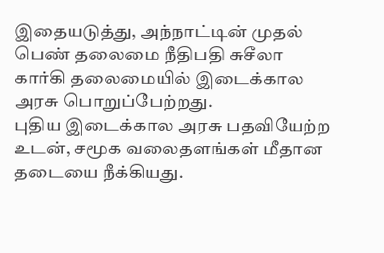இதையடுத்து, அந்நாட்டின் முதல் பெண் தலைமை நீதிபதி சுசீலா கார்கி தலைமையில் இடைக்கால அரசு பொறுப்பேற்றது.
புதிய இடைக்கால அரசு பதவியேற்ற உடன், சமூக வலைதளங்கள் மீதான தடையை நீக்கியது.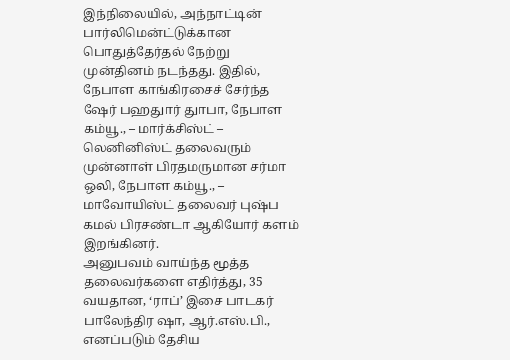இந்நிலையில், அந்நாட்டின் பார்லிமென்ட்டுக்கான பொதுத்தேர்தல் நேற்று முன்தினம் நடந்தது. இதில், நேபாள காங்கிரசைச் சேர்ந்த ஷேர் பஹதுார் துாபா, நேபாள கம்யூ., – மார்க்சிஸ்ட் – லெனினிஸ்ட் தலைவரும் முன்னாள் பிரதமருமான சர்மா ஒலி, நேபாள கம்யூ., – மாவோயிஸ்ட் தலைவர் புஷ்ப கமல் பிரசண்டா ஆகியோர் களம் இறங்கினர்.
அனுபவம் வாய்ந்த மூத்த தலைவர்களை எதிர்த்து, 35 வயதான, ‘ராப்’ இசை பாடகர் பாலேந்திர ஷா, ஆர்.எஸ்.பி., எனப்படும் தேசிய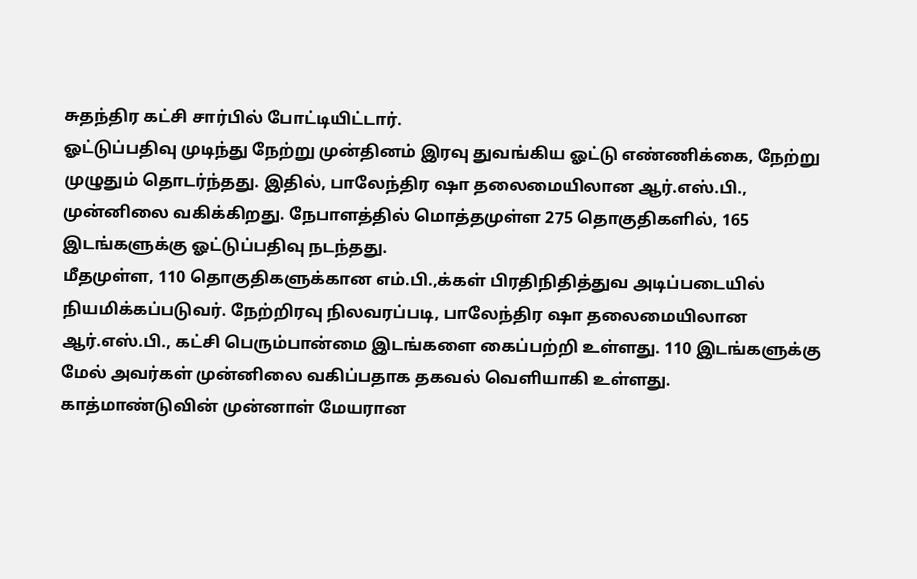சுதந்திர கட்சி சார்பில் போட்டியிட்டார்.
ஓட்டுப்பதிவு முடிந்து நேற்று முன்தினம் இரவு துவங்கிய ஓட்டு எண்ணிக்கை, நேற்று முழுதும் தொடர்ந்தது. இதில், பாலேந்திர ஷா தலைமையிலான ஆர்.எஸ்.பி., முன்னிலை வகிக்கிறது. நேபாளத்தில் மொத்தமுள்ள 275 தொகுதிகளில், 165 இடங்களுக்கு ஓட்டுப்பதிவு நடந்தது.
மீதமுள்ள, 110 தொகுதிகளுக்கான எம்.பி.,க்கள் பிரதிநிதித்துவ அடிப்படையில் நியமிக்கப்படுவர். நேற்றிரவு நிலவரப்படி, பாலேந்திர ஷா தலைமையிலான ஆர்.எஸ்.பி., கட்சி பெரும்பான்மை இடங்களை கைப்பற்றி உள்ளது. 110 இடங்களுக்கு மேல் அவர்கள் முன்னிலை வகிப்பதாக தகவல் வெளியாகி உள்ளது.
காத்மாண்டுவின் முன்னாள் மேயரான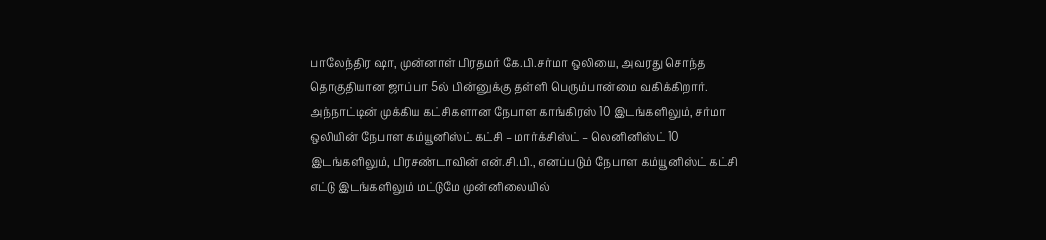பாலேந்திர ஷா, முன்னாள் பிரதமர் கே.பி.சர்மா ஒலியை, அவரது சொந்த தொகுதியான ஜாப்பா 5ல் பின்னுக்கு தள்ளி பெரும்பான்மை வகிக்கிறார்.
அந்நாட்டின் முக்கிய கட்சிகளான நேபாள காங்கிரஸ் 10 இடங்களிலும், சர்மா ஒலியின் நேபாள கம்யூனிஸ்ட் கட்சி – மார்க்சிஸ்ட் – லெனினிஸ்ட் 10 இடங்களிலும், பிரசண்டாவின் என்.சி.பி., எனப்படும் நேபாள கம்யூனிஸ்ட் கட்சி எட்டு இடங்களிலும் மட்டுமே முன்னிலையில்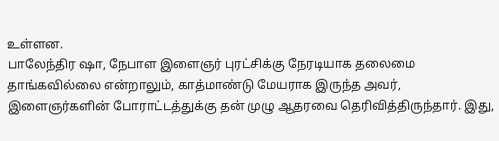உள்ளன.
பாலேந்திர ஷா, நேபாள இளைஞர் புரட்சிக்கு நேரடியாக தலைமை தாங்கவில்லை என்றாலும், காத்மாண்டு மேயராக இருந்த அவர், இளைஞர்களின் போராட்டத்துக்கு தன் முழு ஆதரவை தெரிவித்திருந்தார். இது,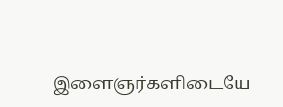இளைஞர்களிடையே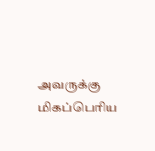அவருக்கு மிகப்பெரிய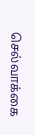செல்வாக்கை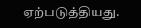ஏற்படுத்தியது.